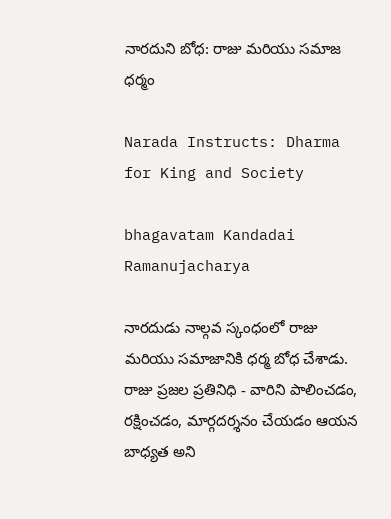నారదుని బోధ: రాజు మరియు సమాజ ధర్మం

Narada Instructs: Dharma for King and Society

bhagavatam Kandadai Ramanujacharya

నారదుడు నాల్గవ స్కంధంలో రాజు మరియు సమాజానికి ధర్మ బోధ చేశాడు. రాజు ప్రజల ప్రతినిధి - వారిని పాలించడం, రక్షించడం, మార్గదర్శనం చేయడం ఆయన బాధ్యత అని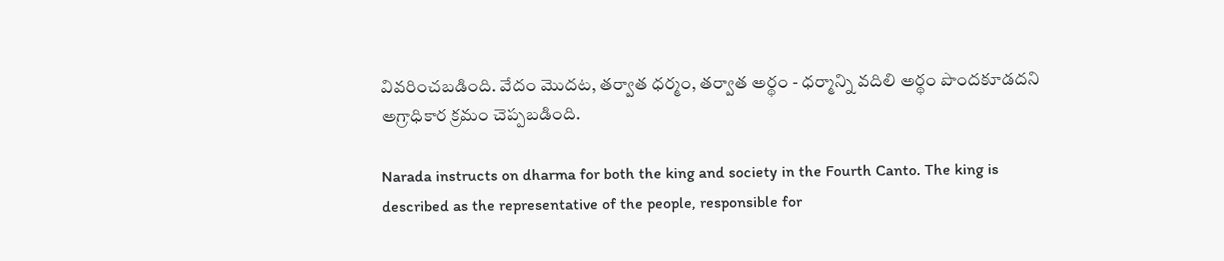వివరించబడింది. వేదం మొదట, తర్వాత ధర్మం, తర్వాత అర్థం - ధర్మాన్ని వదిలి అర్థం పొందకూడదని అగ్రాధికార క్రమం చెప్పబడింది.

Narada instructs on dharma for both the king and society in the Fourth Canto. The king is described as the representative of the people, responsible for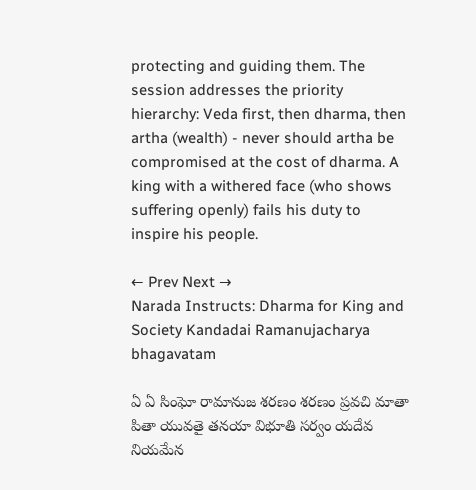protecting and guiding them. The session addresses the priority hierarchy: Veda first, then dharma, then artha (wealth) - never should artha be compromised at the cost of dharma. A king with a withered face (who shows suffering openly) fails his duty to inspire his people.

← Prev Next →
Narada Instructs: Dharma for King and Society Kandadai Ramanujacharya bhagavatam

ఏ ఏ సింఘో రామానుజ శరణం శరణం ప్రవచి మాతా పితా యువతై తనయా విభూతి సర్వం యదేవ నియమేన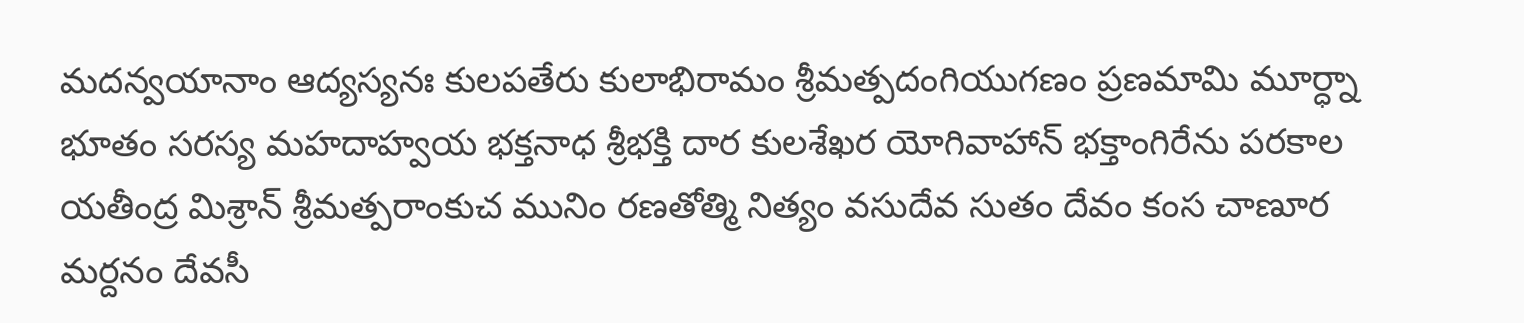మదన్వయానాం ఆద్యస్యనః కులపతేరు కులాభిరామం శ్రీమత్పదంగియుగణం ప్రణమామి మూర్ధ్నా భూతం సరస్య మహదాహ్వయ భక్తనాధ శ్రీభక్తి దార కులశేఖర యోగివాహాన్ భక్తాంగిరేను పరకాల యతీంద్ర మిశ్రాన్ శ్రీమత్పరాంకుచ మునిం రణతోత్మి నిత్యం వసుదేవ సుతం దేవం కంస చాణూర మర్దనం దేవసీ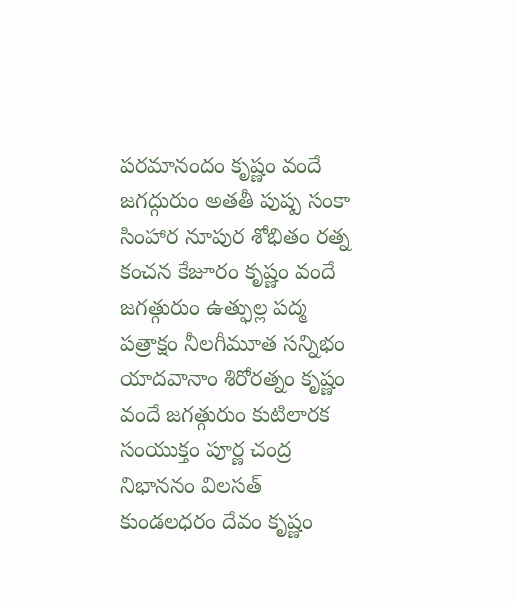పరమానందం కృష్ణం వందే జగద్గురుం అతతీ పుష్ప సంకా సింహార నూపుర శోభితం రత్న కంచన కేజూరం కృష్ణం వందే జగత్గురుం ఉత్ఫుల్ల పద్మ పత్రాక్షం నీలగీమూత సన్నిభం యాదవానాం శిరోరత్నం కృష్ణం వందే జగత్గురుం కుటిలారక సంయుక్తం పూర్ణ చంద్ర నిభాననం విలసత్ కుండలధరం దేవం కృష్ణం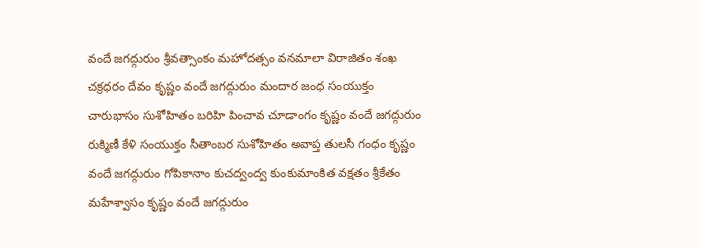వందే జగద్గురుం శ్రీవత్సాంకం మహోదత్సం వనమాలా విరాజితం శంఖ చక్రధరం దేవం కృష్ణం వందే జగద్గురుం మందార జంధ సంయుక్తం చారుభాసం సుశోహితం బరిహి పించావ చూడాంగం కృష్ణం వందే జగద్గురుం రుక్మిణీ కేళి సంయుక్తం సీతాంబర సుశోహితం అవాప్త తులసీ గంధం కృష్ణం వందే జగద్గురుం గోపికానాం కుచద్వంద్వ కుంకుమాంకిత వక్షతం శ్రీకేతం మహేశ్వాసం కృష్ణం వందే జగద్గురుం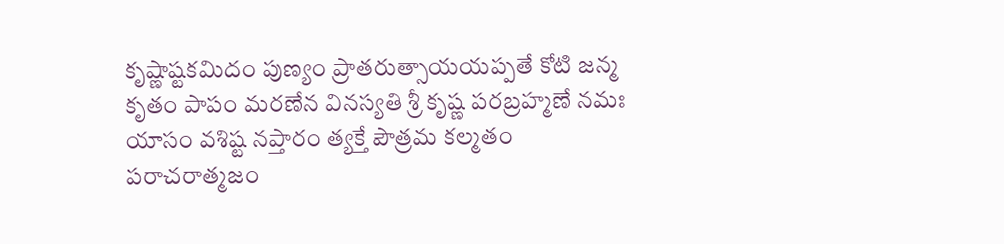కృష్ణాష్టకమిదం పుణ్యం ప్రాతరుత్సాయయప్పతే కోటి జన్మ కృతం పాపం మరణేన వినస్యతి శ్రీ కృష్ణ పరబ్రహ్మణే నమః యాసం వశిష్ట నప్తారం త్యక్తే పౌత్రమ కల్మతం పరాచరాత్మజం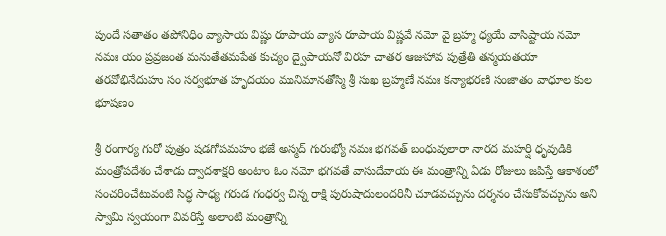పుందే సతాతం తపోనిధిం వ్యాసాయ విష్ణు రూపాయ వ్యాస రూపాయ విష్ణవే నమో వై బ్రహ్మ ధ్యయే వాసిష్టాయ నమో నమః యం ప్రవ్రజంత మనుతేతమపేత కుచ్యం ద్వైపాయనో విరహ చాతర ఆజుహావ పుత్రేతి తన్మయతయా తరవోభినేదుహు సం సర్వభూత హృదయం మునిమానతోస్మి శ్రీ సుఖ బ్రహ్మణే నమః కన్యాభరణి సంజాతం వాధూల కుల భూషణం

శ్రీ రంగార్య గురో పుత్రం షడగోపమహం భజే అస్మద్ గురుభ్యో నమః భగవత్ బంధువులారా నారద మహర్షి ధృవుడికి మంత్రోపదేశం చేశాడు ద్వాదశాక్షరి అంటాం ఓం నమో భగవతే వాసుదేవాయ ఈ మంత్రాన్ని ఏడు రోజులు జపిస్తే ఆకాశంలో సంచరించేటువంటి సిద్ధ సాధ్య గరుడ గంధర్వ చిన్న రాక్షి పురుషాదులందరినీ చూడవచ్చును దర్శనం చేసుకోవచ్చును అని స్వామి స్వయంగా వివరిస్తే అలాంటి మంత్రాన్ని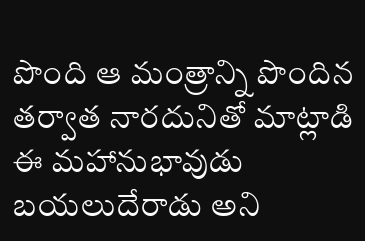పొంది ఆ మంత్రాన్ని పొందిన తర్వాత నారదునితో మాట్లాడి ఈ మహానుభావుడు బయలుదేరాడు అని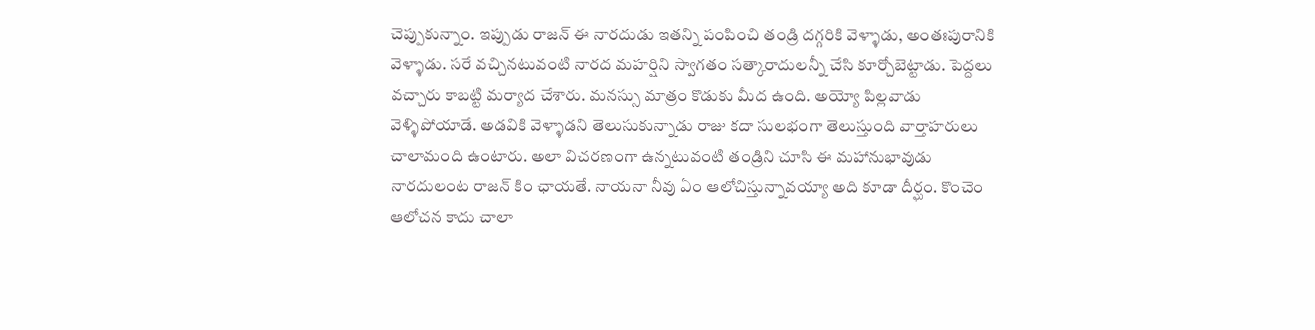చెప్పుకున్నాం. ఇప్పుడు రాజన్ ఈ నారదుడు ఇతన్ని పంపించి తండ్రి దగ్గరికి వెళ్ళాడు, అంతఃపురానికి వెళ్ళాడు. సరే వచ్చినటువంటి నారద మహర్షిని స్వాగతం సత్కారాదులన్నీ చేసి కూర్చోబెట్టాడు. పెద్దలు వచ్చారు కాబట్టి మర్యాద చేశారు. మనస్సు మాత్రం కొడుకు మీద ఉంది. అయ్యో పిల్లవాడు వెళ్ళిపోయాడే. అడవికి వెళ్ళాడని తెలుసుకున్నాడు రాజు కదా సులభంగా తెలుస్తుంది వార్తాహరులు చాలామంది ఉంటారు. అలా విచరణంగా ఉన్నటువంటి తండ్రిని చూసి ఈ మహానుభావుడు నారదులంట రాజన్ కిం ఛాయతే. నాయనా నీవు ఏం ఆలోచిస్తున్నావయ్యా అది కూడా దీర్ఘం. కొంచెం ఆలోచన కాదు చాలా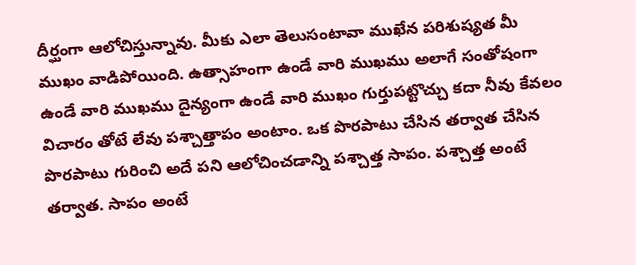దీర్ఘంగా ఆలోచిస్తున్నావు. మీకు ఎలా తెలుసంటావా ముఖేన పరిశుష్యత మీ ముఖం వాడిపోయింది. ఉత్సాహంగా ఉండే వారి ముఖము అలాగే సంతోషంగా ఉండే వారి ముఖము దైన్యంగా ఉండే వారి ముఖం గుర్తుపట్టొచ్చు కదా నీవు కేవలం విచారం తోటే లేవు పశ్చాత్తాపం అంటాం. ఒక పొరపాటు చేసిన తర్వాత చేసిన పొరపాటు గురించి అదే పని ఆలోచించడాన్ని పశ్చాత్త సాపం. పశ్చాత్త అంటే తర్వాత. సాపం అంటే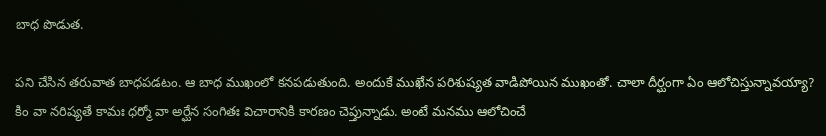బాధ పొడుత.

పని చేసిన తరువాత బాధపడటం. ఆ బాధ ముఖంలో కనపడుతుంది. అందుకే ముఖేన పరిశుష్యత వాడిపోయిన ముఖంతో. చాలా దీర్ఘంగా ఏం ఆలోచిస్తున్నావయ్యా? కిం వా నరిష్యతే కామః ధర్మో వా అర్ఘేన సంగితః విచారానికి కారణం చెప్తున్నాడు. అంటే మనము ఆలోచించే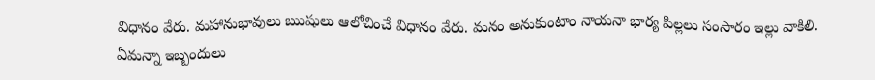విధానం వేరు. మహానుభావులు ఋషులు ఆలోచించే విధానం వేరు. మనం అనుకుంటాం నాయనా భార్య పిల్లలు సంసారం ఇల్లు వాకిలి. ఏమన్నా ఇబ్బందులు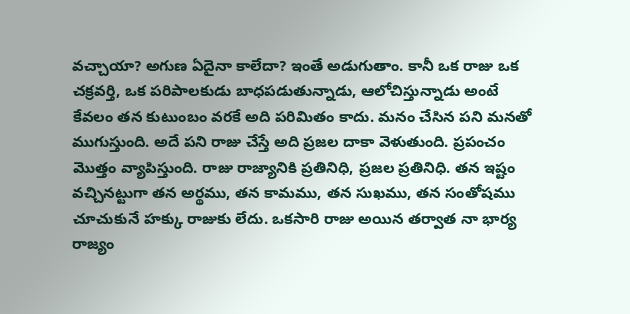వచ్చాయా? అగుణ ఏదైనా కాలేదా? ఇంతే అడుగుతాం. కానీ ఒక రాజు ఒక చక్రవర్తి, ఒక పరిపాలకుడు బాధపడుతున్నాడు, ఆలోచిస్తున్నాడు అంటే కేవలం తన కుటుంబం వరకే అది పరిమితం కాదు. మనం చేసిన పని మనతో ముగుస్తుంది. అదే పని రాజు చేస్తే అది ప్రజల దాకా వెళుతుంది. ప్రపంచం మొత్తం వ్యాపిస్తుంది. రాజు రాజ్యానికి ప్రతినిధి, ప్రజల ప్రతినిధి. తన ఇష్టం వచ్చినట్టుగా తన అర్థము, తన కామము, తన సుఖము, తన సంతోషము చూచుకునే హక్కు రాజుకు లేదు. ఒకసారి రాజు అయిన తర్వాత నా భార్య రాజ్యం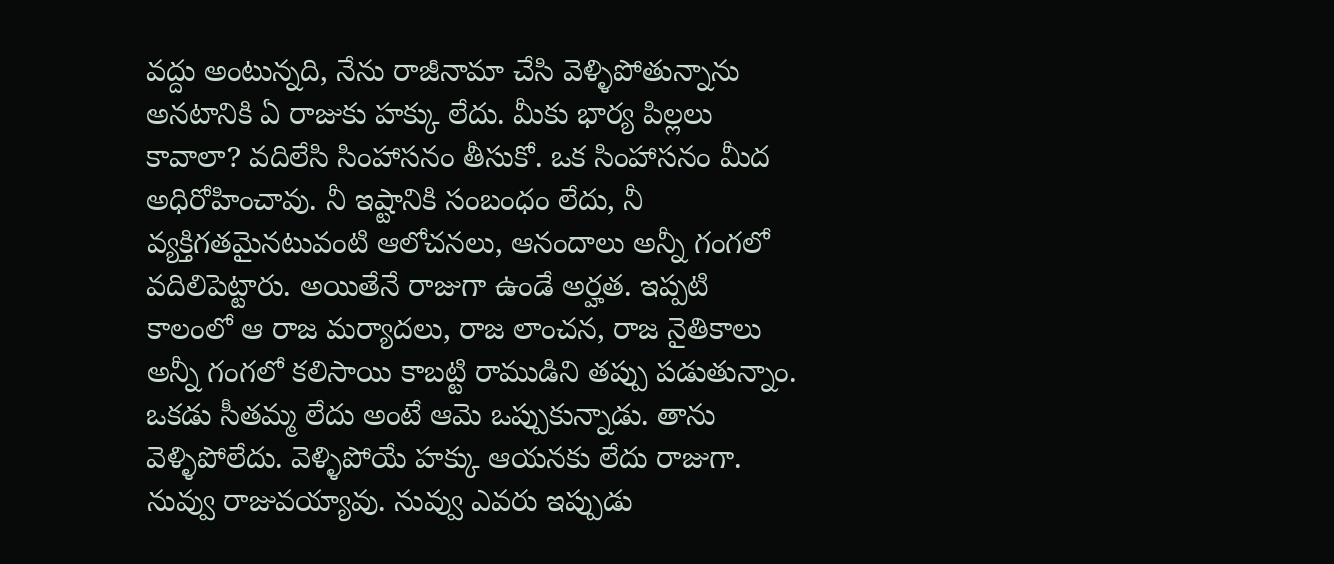వద్దు అంటున్నది, నేను రాజీనామా చేసి వెళ్ళిపోతున్నాను అనటానికి ఏ రాజుకు హక్కు లేదు. మీకు భార్య పిల్లలు కావాలా? వదిలేసి సింహాసనం తీసుకో. ఒక సింహాసనం మీద అధిరోహించావు. నీ ఇష్టానికి సంబంధం లేదు, నీ వ్యక్తిగతమైనటువంటి ఆలోచనలు, ఆనందాలు అన్నీ గంగలో వదిలిపెట్టారు. అయితేనే రాజుగా ఉండే అర్హత. ఇప్పటి కాలంలో ఆ రాజ మర్యాదలు, రాజ లాంచన, రాజ నైతికాలు అన్నీ గంగలో కలిసాయి కాబట్టి రాముడిని తప్పు పడుతున్నాం. ఒకడు సీతమ్మ లేదు అంటే ఆమె ఒప్పుకున్నాడు. తాను వెళ్ళిపోలేదు. వెళ్ళిపోయే హక్కు ఆయనకు లేదు రాజుగా. నువ్వు రాజువయ్యావు. నువ్వు ఎవరు ఇప్పుడు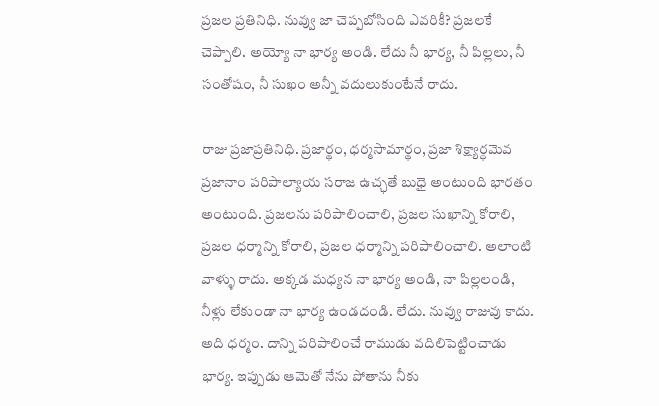ప్రజల ప్రతినిధి. నువ్వు జా చెప్పబోసింది ఎవరికీ? ప్రజలకే చెప్పాలి. అయ్యో నా భార్య అండి. లేదు నీ భార్య, నీ పిల్లలు, నీ సంతోషం, నీ సుఖం అన్నీ వదులుకుంటేనే రాదు.

రాజు ప్రజాప్రతినిధి. ప్రజార్థం, ధర్మసామార్థం, ప్రజా శిక్ష్యార్ధమెవ ప్రజానాం పరిపాల్యాయ సరాజ ఉచ్ఛతే బుధై అంటుంది భారతం అంటుంది. ప్రజలను పరిపాలించాలి, ప్రజల సుఖాన్ని కోరాలి, ప్రజల ధర్మాన్ని కోరాలి, ప్రజల ధర్మాన్ని పరిపాలించాలి. అలాంటి వాళ్ళు రాదు. అక్కడ మధ్యన నా భార్య అండి, నా పిల్లలండి, నీళ్లు లేకుండా నా భార్య ఉండదండి. లేదు. నువ్వు రాజువు కాదు. అది ధర్మం. దాన్ని పరిపాలించే రాముడు వదిలిపెట్టించాడు భార్య. ఇప్పుడు ఆమెతో నేను పోతాను నీకు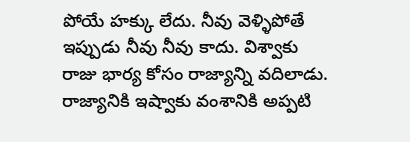పోయే హక్కు లేదు. నీవు వెళ్ళిపోతే ఇప్పుడు నీవు నీవు కాదు. విశ్వాకు రాజు భార్య కోసం రాజ్యాన్ని వదిలాడు. రాజ్యానికి ఇష్వాకు వంశానికి అప్పటి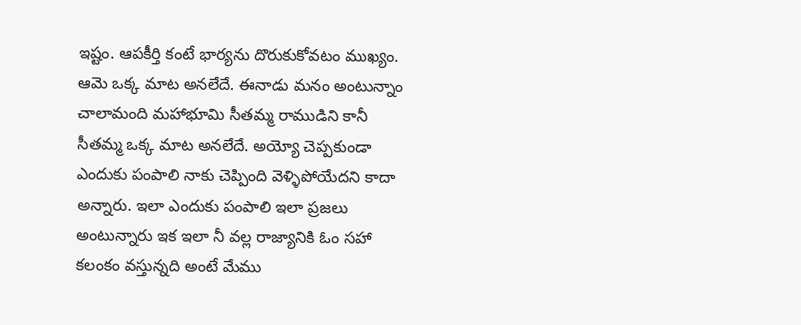ఇష్టం. ఆపకీర్తి కంటే భార్యను దొరుకుకోవటం ముఖ్యం. ఆమె ఒక్క మాట అనలేదే. ఈనాడు మనం అంటున్నాం చాలామంది మహాభూమి సీతమ్మ రాముడిని కానీ సీతమ్మ ఒక్క మాట అనలేదే. అయ్యో చెప్పకుండా ఎందుకు పంపాలి నాకు చెప్పింది వెళ్ళిపోయేదని కాదా అన్నారు. ఇలా ఎందుకు పంపాలి ఇలా ప్రజలు అంటున్నారు ఇక ఇలా నీ వల్ల రాజ్యానికి ఓం సహా కలంకం వస్తున్నది అంటే మేము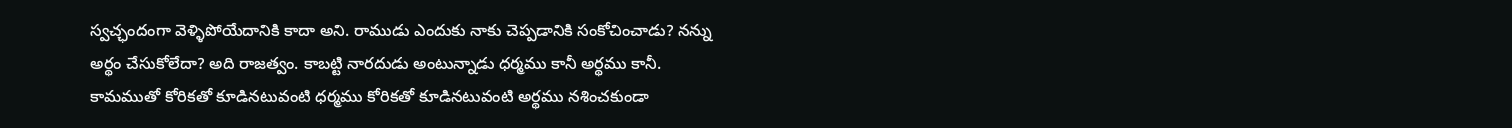స్వచ్ఛందంగా వెళ్ళిపోయేదానికి కాదా అని. రాముడు ఎందుకు నాకు చెప్పడానికి సంకోచించాడు? నన్ను అర్థం చేసుకోలేదా? అది రాజత్వం. కాబట్టి నారదుడు అంటున్నాడు ధర్మము కానీ అర్థము కానీ. కామముతో కోరికతో కూడినటువంటి ధర్మము కోరికతో కూడినటువంటి అర్థము నశించకుండా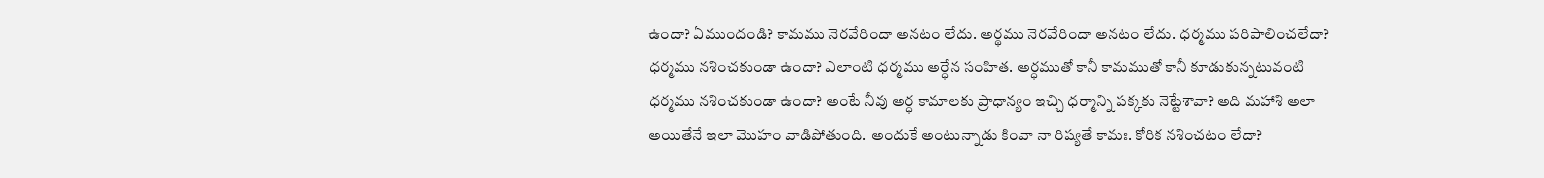ఉందా? ఏముందండి? కామము నెరవేరిందా అనటం లేదు. అర్థము నెరవేరిందా అనటం లేదు. ధర్మము పరిపాలించలేదా? ధర్మము నశించకుండా ఉందా? ఎలాంటి ధర్మము అర్ధేన సంహిత. అర్ధముతో కానీ కామముతో కానీ కూడుకున్నటువంటి ధర్మము నశించకుండా ఉందా? అంటే నీవు అర్ధ కామాలకు ప్రాధాన్యం ఇచ్చి ధర్మాన్ని పక్కకు నెట్టేశావా? అది మహాశి అలా అయితేనే ఇలా మొహం వాడిపోతుంది. అందుకే అంటున్నాడు కింవా నా రిష్యతే కామః. కోరిక నశించటం లేదా?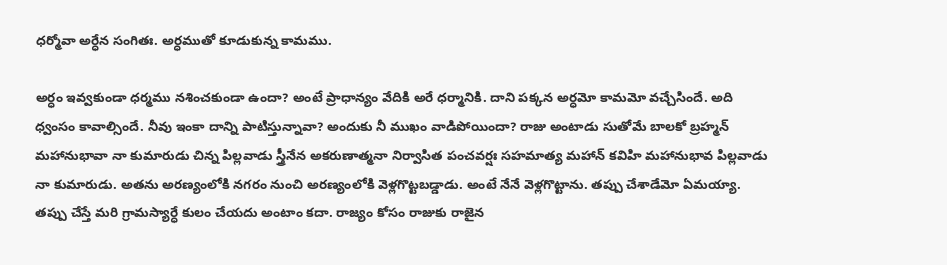ధర్మోవా అర్ధేన సంగితః. అర్ధముతో కూడుకున్న కామము.

అర్ధం ఇవ్వకుండా ధర్మము నశించకుండా ఉందా? అంటే ప్రాధాన్యం వేదికి అరే ధర్మానికి. దాని పక్కన అర్ధమో కామమో వచ్చేసిందే. అది ధ్వంసం కావాల్సిందే. నీవు ఇంకా దాన్ని పాటిస్తున్నావా? అందుకు నీ ముఖం వాడిపోయిందా? రాజు అంటాడు సుతోమే బాలకో బ్రహ్మన్ మహానుభావా నా కుమారుడు చిన్న పిల్లవాడు స్త్రీనేన అకరుణాత్మనా నిర్వాసిత పంచవర్షః సహమాత్య మహాన్ కవిహి మహానుభావ పిల్లవాడు నా కుమారుడు. అతను అరణ్యంలోకి నగరం నుంచి అరణ్యంలోకి వెళ్లగొట్టబడ్డాడు. అంటే నేనే వెళ్లగొట్టాను. తప్పు చేశాడేమో ఏమయ్యా. తప్పు చేస్తే మరి గ్రామస్యార్ధే కులం చేయదు అంటాం కదా. రాజ్యం కోసం రాజుకు రాజైన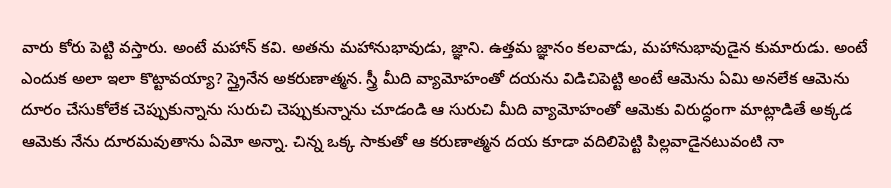వారు కోరు పెట్టి వస్తారు. అంటే మహాన్ కవి. అతను మహానుభావుడు, జ్ఞాని. ఉత్తమ జ్ఞానం కలవాడు, మహానుభావుడైన కుమారుడు. అంటే ఎందుక అలా ఇలా కొట్టావయ్యా? స్త్రైనేన అకరుణాత్మన. స్త్రీ మీది వ్యామోహంతో దయను విడిచిపెట్టి అంటే ఆమెను ఏమి అనలేక ఆమెను దూరం చేసుకోలేక చెప్పుకున్నాను సురుచి చెప్పుకున్నాను చూడండి ఆ సురుచి మీది వ్యామోహంతో ఆమెకు విరుద్ధంగా మాట్లాడితే అక్కడ ఆమెకు నేను దూరమవుతాను ఏమో అన్నా. చిన్న ఒక్క సాకుతో ఆ కరుణాత్మన దయ కూడా వదిలిపెట్టి పిల్లవాడైనటువంటి నా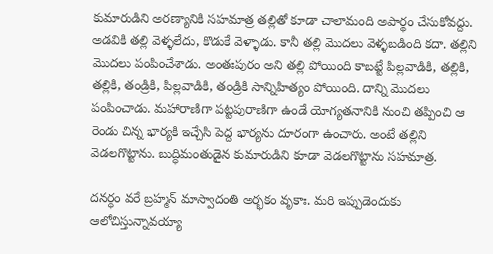కుమారుడిని అరణ్యానికి సహమాత్ర తల్లితో కూడా చాలామంది అపార్థం చేసుకోవద్దు. అడవికి తల్లి వెళ్ళలేదు, కొడుకే వెళ్ళాడు. కానీ తల్లి మొదలు వెళ్ళబడింది కదా. తల్లిని మొదలు పంపించేశాడు. అంతఃపురం అని తల్లి పోయింది కాబట్టే పిల్లవాడికి, తల్లికి, తల్లికి, తండ్రికి, పిల్లవాడికి, తండ్రికి సాన్నిహిత్యం పోయింది. దాన్ని మొదలు పంపించాడు. మహారాణిగా పట్టపురాణిగా ఉండే యోగ్యతనానికి నుంచి తప్పించి ఆ రెండు చిన్న భార్యకి ఇచ్చేసి పెద్ద భార్యను దూరంగా ఉంచారు. అంటే తల్లిని వెడలగొట్టాను. బుద్ధిమంతుడైన కుమారుడిని కూడా వెడలగొట్టాను సహమాత్ర.

దనర్ధం వరే బ్రహ్మన్ మాస్వాదంతి అర్భకం వృకాః. మరి ఇప్పుడెందుకు ఆలోచిస్తున్నావయ్యా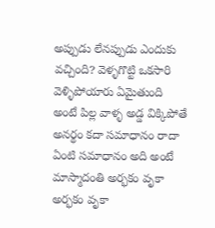అప్పుడు లేనప్పుడు ఎందుకు వచ్చింది? వెళ్ళగొట్టి ఒకసారి వెళ్ళిపోయారు ఏమైతుంది అంటే పిల్ల వాళ్ళ అడ్డ విక్కిపోతే అనర్థం కదా సమాధానం రాదా ఏంటి సమాధానం అది అంటే మాస్మాదంతి అర్భకం వృకా అర్భకం వృకా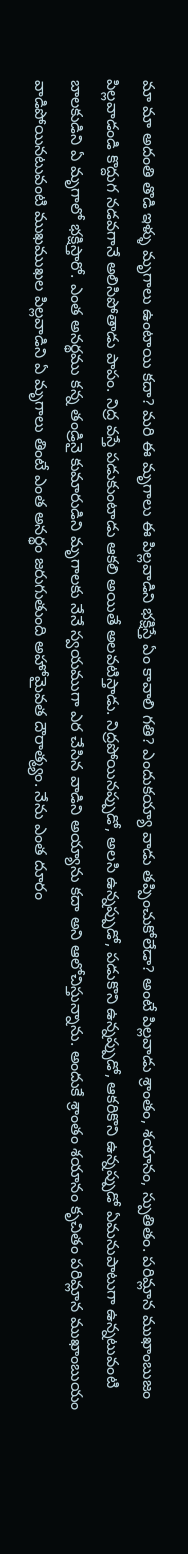మా మా అదంతి తొడి ఇళ్ళు మృగాలు ఉంటాయి కదా? మరి ఈ మృగాలు ఈ పిల్లవాడిని భక్షిస్తే ఏం కావాలి గతి? ఎందుకయ్యా వాడు తప్పించుకోలేడా? అంటే పిల్లవాడు శ్రాంతం, శయానం, స్పుతితం. పరిమ్లాన ముఖాంబుజం పిల్లవాడండి కొద్దుగ నడవగానే అలిసిపోతాడు పాపం. నిద్ర వస్తే పడుకుంటాడు ఆకలి అయితే అలవటిస్తాడు. నిద్రపోయినప్పుడో, అలసి ఉన్నప్పుడో, పడుకొని ఉన్నప్పుడో, ఆకరికొని ఉన్నప్పుడో ఏమనుపాటుగా ఉన్నటువంటి బాలకుడిని ఏ మృగాలో భక్షిస్తారో. ఎంత అనర్థము కన్న తండ్రినై కుమారుడిని మృగాలకు నేనే స్వయముగా ఎర చేసిన వాడిని అయ్యాను కదా అని ఆలోచిస్తున్నాను. అందుకే శ్రాంతం శయానం కృచితం పరిమ్లాన ముఖాంబుయం వాడిపోయినటువంటి ముఖముఖల పిల్లవాడిని ఏ మృగాలు తింటే ఎంత అనర్థం జరుగుతుంది అహోమైవత దౌరాత్మ్యం. నేను ఎంత దూరం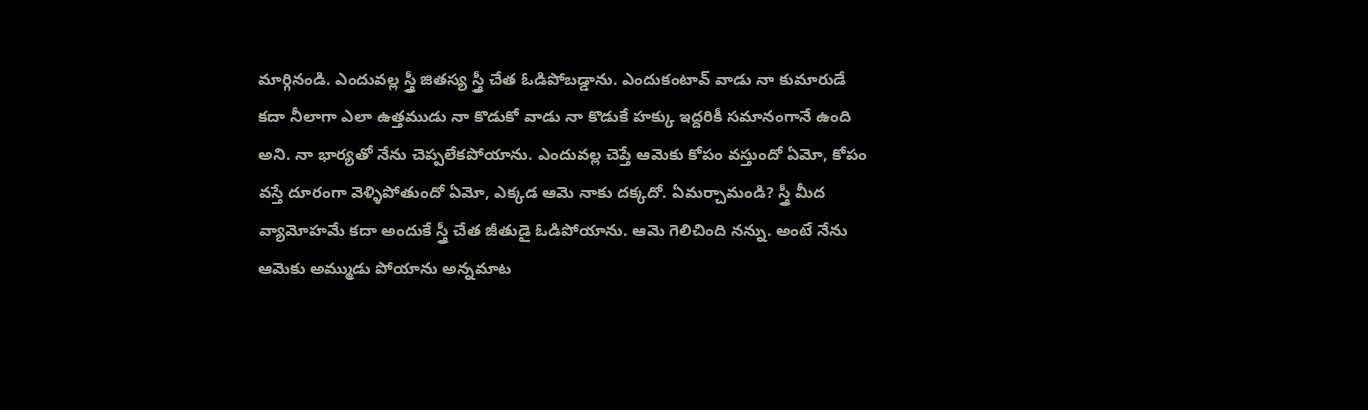మార్గినండి. ఎందువల్ల స్త్రీ జితస్య స్త్రీ చేత ఓడిపోబడ్డాను. ఎందుకంటావ్ వాడు నా కుమారుడే కదా నీలాగా ఎలా ఉత్తముడు నా కొడుకో వాడు నా కొడుకే హక్కు ఇద్దరికీ సమానంగానే ఉంది అని. నా భార్యతో నేను చెప్పలేకపోయాను. ఎందువల్ల చెప్తే ఆమెకు కోపం వస్తుందో ఏమో, కోపం వస్తే దూరంగా వెళ్ళిపోతుందో ఏమో, ఎక్కడ ఆమె నాకు దక్కదో. ఏమర్చామండి? స్త్రీ మీద వ్యామోహమే కదా అందుకే స్త్రీ చేత జీతుడై ఓడిపోయాను. ఆమె గెలిచింది నన్ను. అంటే నేను ఆమెకు అమ్ముడు పోయాను అన్నమాట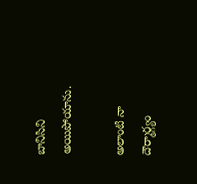బానిసిని అయిపోయాను.

అలాంటి నా దౌర్మార్గ్యం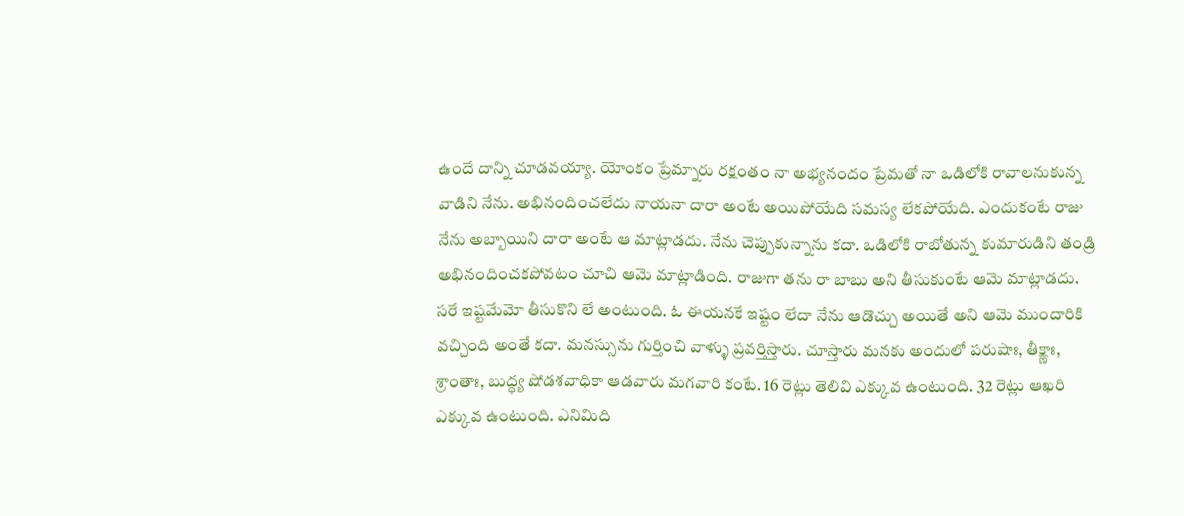ఉందే దాన్ని చూడవయ్యా. యోంకం ప్రేమ్నారు రక్షంతం నా అభ్యనందం ప్రేమతో నా ఒడిలోకి రావాలనుకున్న వాడిని నేను. అభినందించలేదు నాయనా దారా అంటే అయిపోయేది సమస్య లేకపోయేది. ఎందుకంటే రాజు నేను అబ్బాయిని దారా అంటే ఆ మాట్లాడదు. నేను చెప్పుకున్నాను కదా. ఒడిలోకి రాబోతున్న కుమారుడిని తండ్రి అభినందించకపోవటం చూచి ఆమె మాట్లాడింది. రాజుగా తను రా బాబు అని తీసుకుంటే ఆమె మాట్లాడదు. సరే ఇష్టమేమో తీసుకొని లే అంటుంది. ఓ ఈయనకే ఇష్టం లేదా నేను ఆడొచ్చు అయితే అని ఆమె ముందారికి వచ్చింది అంతే కదా. మనస్సును గుర్తించి వాళ్ళు ప్రవర్తిస్తారు. చూస్తారు మనకు అందులో పరుషాః, తీక్ష్ణాః, శ్రాంతాః, బుద్ధ్య షోడశవాధికా ఆడవారు మగవారి కంటే. 16 రెట్లు తెలివి ఎక్కువ ఉంటుంది. 32 రెట్లు ఆఖరి ఎక్కువ ఉంటుంది. ఎనిమిది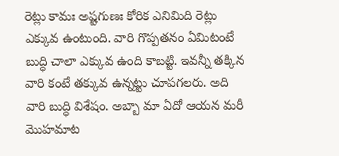రెట్లు కామః అష్టగుణః కోరిక ఎనిమిది రెట్లు ఎక్కువ ఉంటుంది. వారి గొప్పతనం ఏమిటంటే బుద్ధి చాలా ఎక్కువ ఉంది కాబట్టి. ఇవన్నీ తక్కిన వారి కంటే తక్కువ ఉన్నట్టు చూపగలరు. అది వారి బుద్ధి విశేషం. అబ్బా మా ఏదో ఆయన మరీ మొహమాట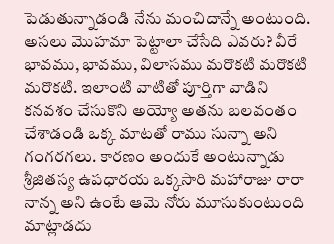పెడుతున్నాడండి నేను మంచిదాన్నే అంటుంది. అసలు మొహమా పెట్టాలా చేసేది ఎవరు? వీరే భావము, భావము, విలాసము మరొకటి మరొకటి మరొకటి. ఇలాంటి వాటితో పూర్తిగా వాడిని కనవశం చేసుకొని అయ్యో అతను బలవంతం చేశాడండి ఒక్క మాటతో రాము సున్నా అని గంగరగలు. కారణం అందుకే అంటున్నాడు శ్రీజితస్య ఉపధారయ ఒక్కసారి మహారాజు రారా నాన్న అని ఉంటే ఆమె నోరు మూసుకుంటుంది మాట్లాడదు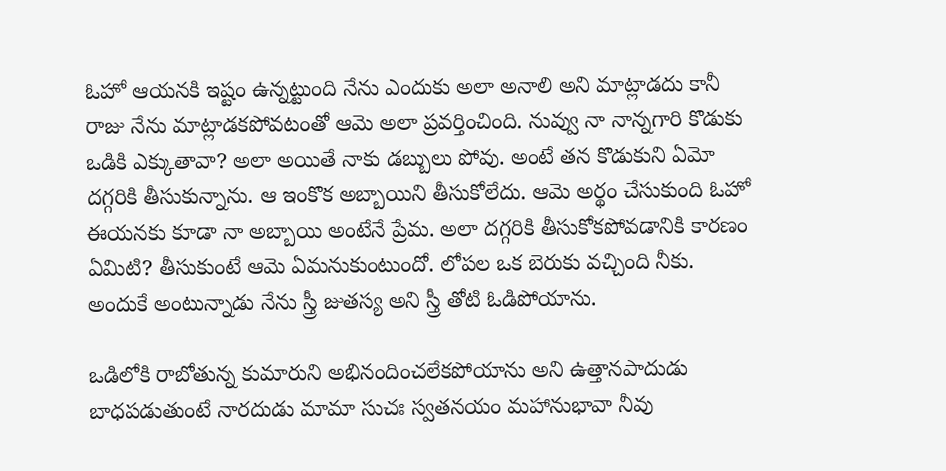ఓహో ఆయనకి ఇష్టం ఉన్నట్టుంది నేను ఎందుకు అలా అనాలి అని మాట్లాడదు కానీ రాజు నేను మాట్లాడకపోవటంతో ఆమె అలా ప్రవర్తించింది. నువ్వు నా నాన్నగారి కొడుకు ఒడికి ఎక్కుతావా? అలా అయితే నాకు డబ్బులు పోవు. అంటే తన కొడుకుని ఏమో దగ్గరికి తీసుకున్నాను. ఆ ఇంకొక అబ్బాయిని తీసుకోలేదు. ఆమె అర్థం చేసుకుంది ఓహో ఈయనకు కూడా నా అబ్బాయి అంటేనే ప్రేమ. అలా దగ్గరికి తీసుకోకపోవడానికి కారణం ఏమిటి? తీసుకుంటే ఆమె ఏమనుకుంటుందో. లోపల ఒక బెరుకు వచ్చింది నీకు. అందుకే అంటున్నాడు నేను స్త్రీ జుతస్య అని స్త్రీ తోటి ఓడిపోయాను.

ఒడిలోకి రాబోతున్న కుమారుని అభినందించలేకపోయాను అని ఉత్తానపాదుడు బాధపడుతుంటే నారదుడు మామా సుచః స్వతనయం మహానుభావా నీవు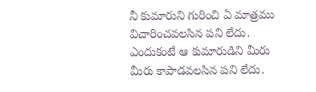నీ కుమారుని గురించి ఏ మాత్రము విచారించవలసిన పని లేదు. ఎందుకంటే ఆ కుమారుడిని మీరు మీరు కాపాడవలసిన పని లేదు.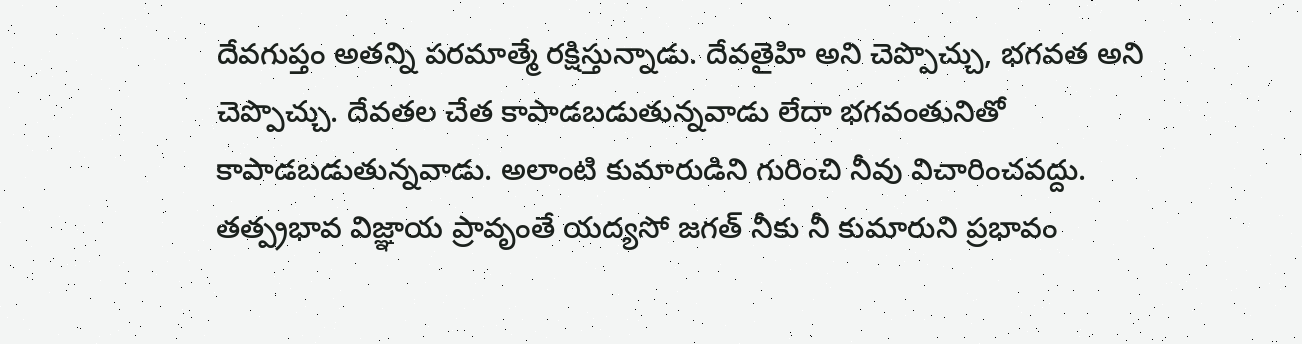దేవగుప్తం అతన్ని పరమాత్మే రక్షిస్తున్నాడు. దేవతైహి అని చెప్పొచ్చు, భగవత అని చెప్పొచ్చు. దేవతల చేత కాపాడబడుతున్నవాడు లేదా భగవంతునితో కాపాడబడుతున్నవాడు. అలాంటి కుమారుడిని గురించి నీవు విచారించవద్దు. తత్ప్రభావ విజ్ఞాయ ప్రావృంతే యద్యసో జగత్ నీకు నీ కుమారుని ప్రభావం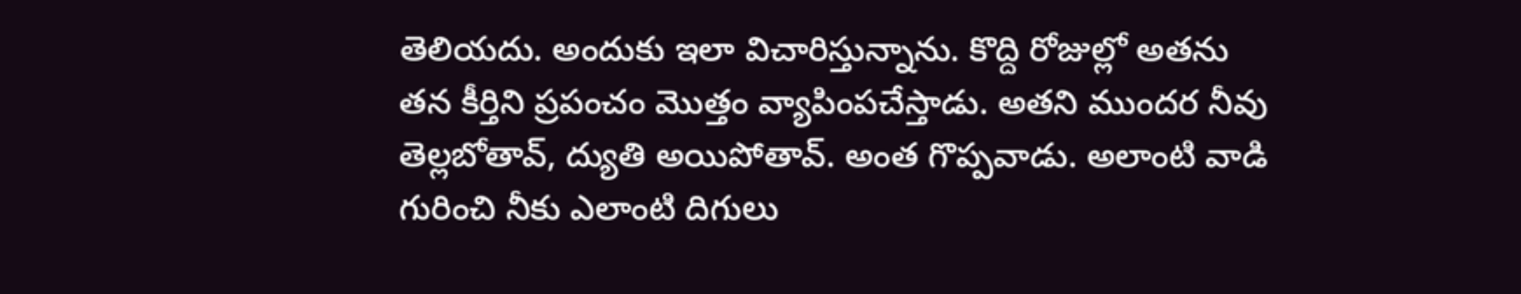తెలియదు. అందుకు ఇలా విచారిస్తున్నాను. కొద్ది రోజుల్లో అతను తన కీర్తిని ప్రపంచం మొత్తం వ్యాపింపచేస్తాడు. అతని ముందర నీవు తెల్లబోతావ్, ద్యుతి అయిపోతావ్. అంత గొప్పవాడు. అలాంటి వాడి గురించి నీకు ఎలాంటి దిగులు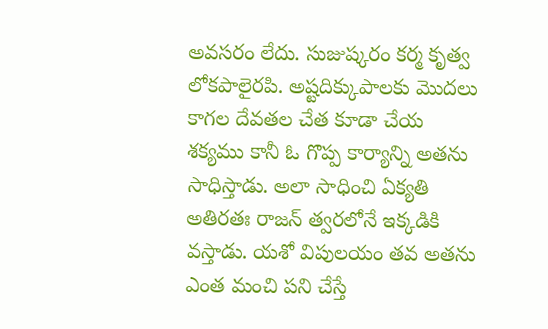అవసరం లేదు. సుజుష్కరం కర్మ కృత్వ లోకపాలైరపి. అష్టదిక్కుపాలకు మొదలు కాగల దేవతల చేత కూడా చేయ శక్యము కానీ ఓ గొప్ప కార్యాన్ని అతను సాధిస్తాడు. అలా సాధించి ఏక్యతి అతిరతః రాజన్ త్వరలోనే ఇక్కడికి వస్తాడు. యశో విపులయం తవ అతను ఎంత మంచి పని చేస్తే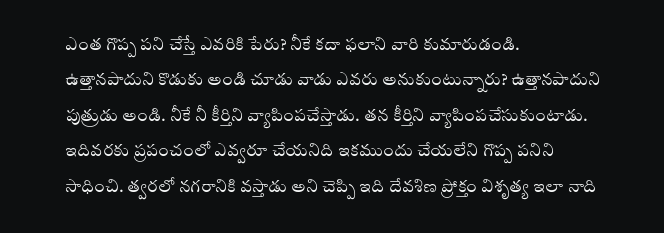ఎంత గొప్ప పని చేస్తే ఎవరికి పేరు? నీకే కదా ఫలాని వారి కుమారుడండి. ఉత్తానపాదుని కొడుకు అండి చూడు వాడు ఎవరు అనుకుంటున్నారు? ఉత్తానపాదుని పుత్రుడు అండి. నీకే నీ కీర్తిని వ్యాపింపచేస్తాడు. తన కీర్తిని వ్యాపింపచేసుకుంటాడు. ఇదివరకు ప్రపంచంలో ఎవ్వరూ చేయనిది ఇకముందు చేయలేని గొప్ప పనిని సాధించి. త్వరలో నగరానికి వస్తాడు అని చెప్పి ఇది దేవశిణ ప్రోక్తం విశృత్య ఇలా నాది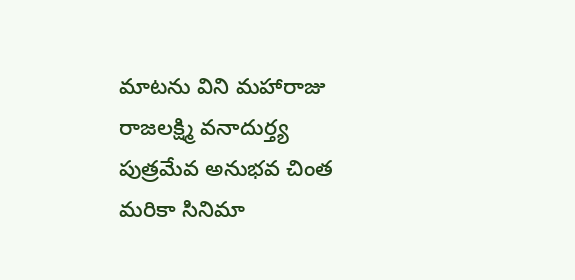మాటను విని మహారాజు రాజలక్ష్మి వనాదుర్త్య పుత్రమేవ అనుభవ చింత మరికా సినిమా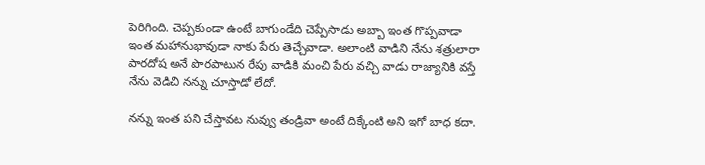పెరిగింది. చెప్పకుండా ఉంటే బాగుండేది చెప్పేసాడు అబ్బా ఇంత గొప్పవాడా ఇంత మహానుభావుడా నాకు పేరు తెచ్చేవాడా. అలాంటి వాడిని నేను శత్రులారా పారదోష అనే పొరపాటున రేపు వాడికి మంచి పేరు వచ్చి వాడు రాజ్యానికి వస్తే నేను వెడిచి నన్ను చూస్తాడో లేదో.

నన్ను ఇంత పని చేస్తావట నువ్వు తండ్రివా అంటే దిక్కేంటి అని ఇగో బాధ కదా.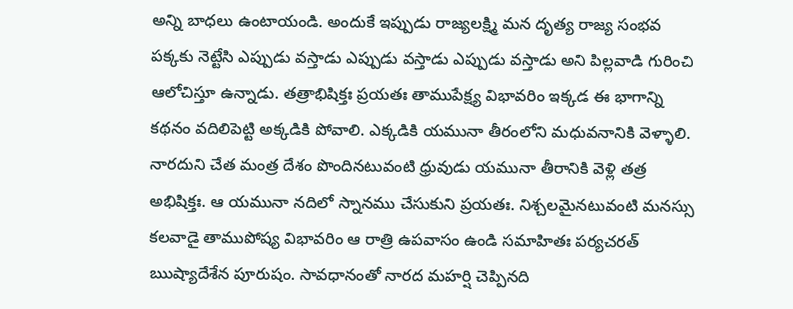అన్ని బాధలు ఉంటాయండి. అందుకే ఇప్పుడు రాజ్యలక్ష్మి మన దృత్య రాజ్య సంభవ పక్కకు నెట్టేసి ఎప్పుడు వస్తాడు ఎప్పుడు వస్తాడు ఎప్పుడు వస్తాడు అని పిల్లవాడి గురించి ఆలోచిస్తూ ఉన్నాడు. తత్రాభిషిక్తః ప్రయతః తాముపేక్ష్య విభావరిం ఇక్కడ ఈ భాగాన్ని కథనం వదిలిపెట్టి అక్కడికి పోవాలి. ఎక్కడికి యమునా తీరంలోని మధువనానికి వెళ్ళాలి. నారదుని చేత మంత్ర దేశం పొందినటువంటి ధ్రువుడు యమునా తీరానికి వెళ్లి తత్ర అభిషిక్తః. ఆ యమునా నదిలో స్నానము చేసుకుని ప్రయతః. నిశ్చలమైనటువంటి మనస్సు కలవాడై తాముపోష్య విభావరిం ఆ రాత్రి ఉపవాసం ఉండి సమాహితః పర్యచరత్ ఋష్యాదేశేన పూరుషం. సావధానంతో నారద మహర్షి చెప్పినది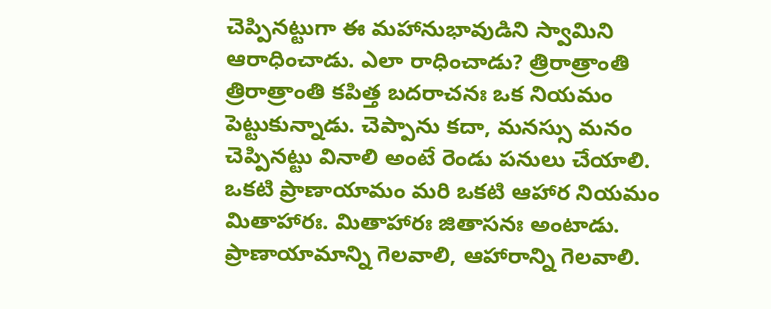చెప్పినట్టుగా ఈ మహానుభావుడిని స్వామిని ఆరాధించాడు. ఎలా రాధించాడు? త్రిరాత్రాంతి త్రిరాత్రాంతి కపిత్త బదరాచనః ఒక నియమం పెట్టుకున్నాడు. చెప్పాను కదా, మనస్సు మనం చెప్పినట్టు వినాలి అంటే రెండు పనులు చేయాలి. ఒకటి ప్రాణాయామం మరి ఒకటి ఆహార నియమం మితాహారః. మితాహారః జితాసనః అంటాడు. ప్రాణాయామాన్ని గెలవాలి, ఆహారాన్ని గెలవాలి.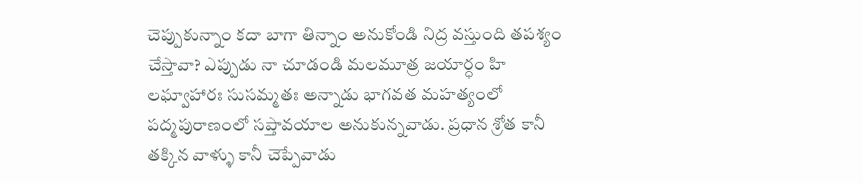చెప్పుకున్నాం కదా బాగా తిన్నాం అనుకోండి నిద్ర వస్తుంది తపశ్యం చేస్తావా? ఎప్పుడు నా చూడండి మలమూత్ర జయార్ధం హి లఘ్వాహారః సుసమ్మతః అన్నాడు భాగవత మహత్యంలో పద్మపురాణంలో సప్తావయాల అనుకున్నవాడు. ప్రధాన శ్రోత కానీ తక్కిన వాళ్ళు కానీ చెప్పేవాడు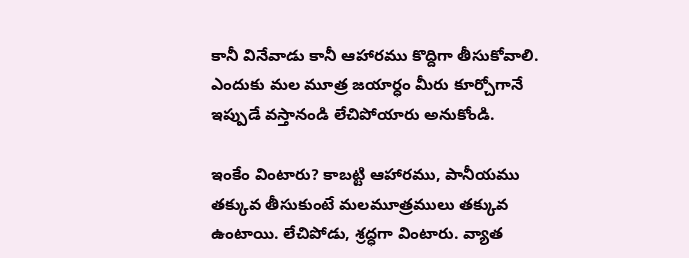కానీ వినేవాడు కానీ ఆహారము కొద్దిగా తీసుకోవాలి. ఎందుకు మల మూత్ర జయార్ధం మీరు కూర్చోగానే ఇప్పుడే వస్తానండి లేచిపోయారు అనుకోండి.

ఇంకేం వింటారు? కాబట్టి ఆహారము, పానీయము తక్కువ తీసుకుంటే మలమూత్రములు తక్కువ ఉంటాయి. లేచిపోడు, శ్రద్ధగా వింటారు. వ్యాత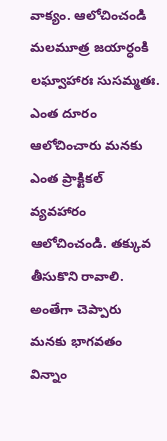వాక్యం. ఆలోచించండి మలమూత్ర జయార్ధంకి లఘ్వాహారః సుసమ్మతః. ఎంత దూరం ఆలోచించారు మనకు ఎంత ప్రాక్టికల్ వ్యవహారం ఆలోచించండి. తక్కువ తీసుకొని రావాలి. అంతేగా చెప్పారు మనకు భాగవతం విన్నాం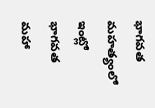భాగవత మహత్యంలో ఇంట్లో భాగవత మహా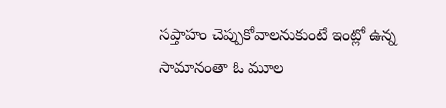సప్తాహం చెప్పుకోవాలనుకుంటే ఇంట్లో ఉన్న సామానంతా ఓ మూల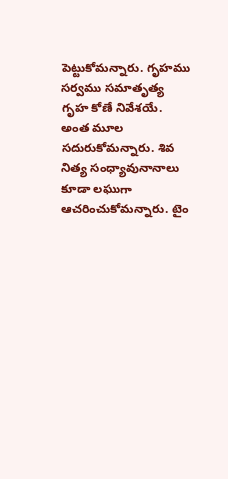పెట్టుకోమన్నారు. గృహము సర్వము సమాతృత్య గృహ కోణే నివేశయే. అంత మూల సదురుకోమన్నారు. శివ నిత్య సంధ్యావునానాలు కూడా లఘుగా ఆచరించుకోమన్నారు. టైం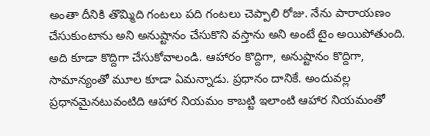అంతా దీనికి తొమ్మిది గంటలు పది గంటలు చెప్పాలి రోజు. నేను పారాయణం చేసుకుంటాను అని అనుష్టానం చేసుకొని వస్తాను అని అంటే టైం అయిపోతుంది. అది కూడా కొద్దిగా చేసుకోవాలండి. ఆహారం కొద్దిగా, అనుష్టానం కొద్దిగా, సామాన్యంతో మూల కూడా ఏమన్నాడు. ప్రధానం దానికే. అందువల్ల ప్రధానమైనటువంటిది ఆహార నియమం కాబట్టి ఇలాంటి ఆహార నియమంతో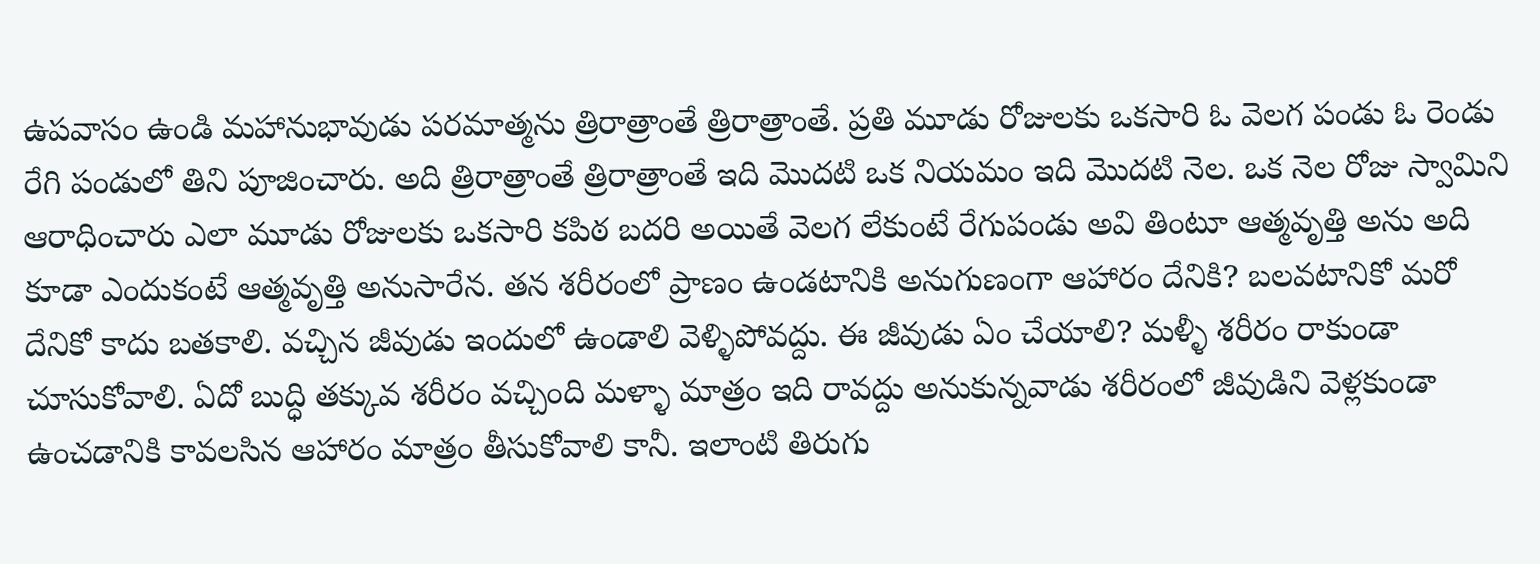ఉపవాసం ఉండి మహానుభావుడు పరమాత్మను త్రిరాత్రాంతే త్రిరాత్రాంతే. ప్రతి మూడు రోజులకు ఒకసారి ఓ వెలగ పండు ఓ రెండు రేగి పండులో తిని పూజించారు. అది త్రిరాత్రాంతే త్రిరాత్రాంతే ఇది మొదటి ఒక నియమం ఇది మొదటి నెల. ఒక నెల రోజు స్వామిని ఆరాధించారు ఎలా మూడు రోజులకు ఒకసారి కపిఠ బదరి అయితే వెలగ లేకుంటే రేగుపండు అవి తింటూ ఆత్మవృత్తి అను అది కూడా ఎందుకంటే ఆత్మవృత్తి అనుసారేన. తన శరీరంలో ప్రాణం ఉండటానికి అనుగుణంగా ఆహారం దేనికి? బలవటానికో మరో దేనికో కాదు బతకాలి. వచ్చిన జీవుడు ఇందులో ఉండాలి వెళ్ళిపోవద్దు. ఈ జీవుడు ఏం చేయాలి? మళ్ళీ శరీరం రాకుండా చూసుకోవాలి. ఏదో బుద్ధి తక్కువ శరీరం వచ్చింది మళ్ళా మాత్రం ఇది రావద్దు అనుకున్నవాడు శరీరంలో జీవుడిని వెళ్లకుండా ఉంచడానికి కావలసిన ఆహారం మాత్రం తీసుకోవాలి కానీ. ఇలాంటి తిరుగు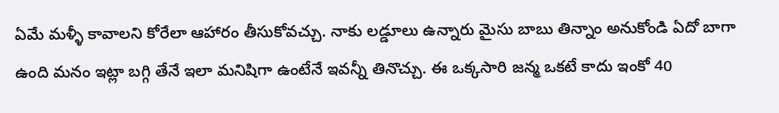ఏమే మళ్ళీ కావాలని కోరేలా ఆహారం తీసుకోవచ్చు. నాకు లడ్డూలు ఉన్నారు మైసు బాబు తిన్నాం అనుకోండి ఏదో బాగా ఉంది మనం ఇట్లా బగ్గి తేనే ఇలా మనిషిగా ఉంటేనే ఇవన్నీ తినొచ్చు. ఈ ఒక్కసారి జన్మ ఒకటే కాదు ఇంకో 40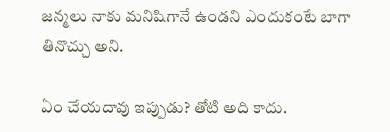జన్మలు నాకు మనిషిగానే ఉండని ఎందుకంటే బాగా తినొచ్చు అని.

ఏం చేయదావు ఇప్పుడు? తోటి అది కాదు.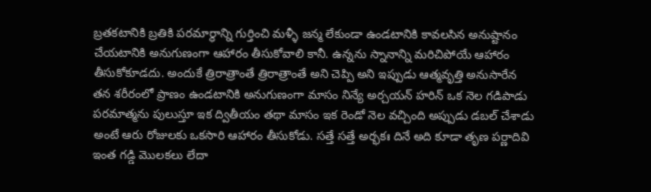బ్రతకటానికి బ్రతికి పరమార్థాన్ని గుర్తించి మళ్ళీ జన్మ లేకుండా ఉండటానికి కావలసిన అనుష్టానం చేయటానికి అనుగుణంగా ఆహారం తీసుకోవాలి కానీ. ఉన్నను స్నానాన్ని మరిచిపోయే ఆహారం తీసుకోకూడదు. అందుకే త్రిరాత్రాంతే త్రిరాత్రాంతే అని చెప్పి అని ఇప్పుడు ఆత్మవృత్తి అనుసారేన తన శరీరంలో ప్రాణం ఉండటానికి అనుగుణంగా మాసం నిన్యే అర్చయన్ హరిన్ ఒక నెల గడిపాడు పరమాత్మను పులుస్తూ ఇక ద్వితీయం తథా మాసం ఇక రెండో నెల వచ్చింది అప్పుడు డబల్ చేశాడు అంటే ఆరు రోజులకు ఒకసారి ఆహారం తీసుకోడు. సత్తే సత్తే అర్భకః దినే అది కూడా తృణ పర్ణాదివి ఇంత గడ్డి మొలకలు లేదా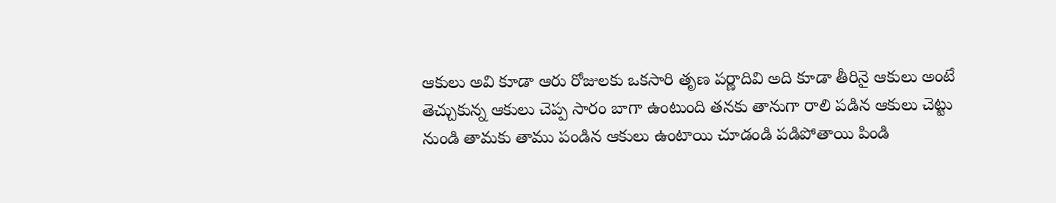ఆకులు అవి కూడా ఆరు రోజులకు ఒకసారి తృణ పర్ణాదివి అది కూడా తీరినై ఆకులు అంటే తెచ్చుకున్న ఆకులు చెప్ప సారం బాగా ఉంటుంది తనకు తానుగా రాలి పడిన ఆకులు చెట్టు నుండి తామకు తాము పండిన ఆకులు ఉంటాయి చూడండి పడిపోతాయి పిండి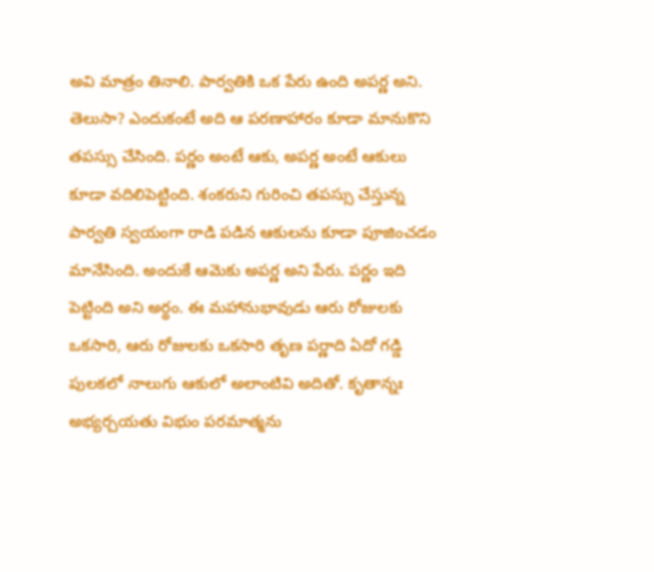అవి మాత్రం తినాలి. పార్వతికి ఒక పేరు ఉంది అపర్ణ అని. తెలుసా? ఎందుకంటే అది ఆ పరణాహారం కూడా మానుకొని తపస్సు చేసింది. పర్ణం అంటే ఆకు, అపర్ణ అంటే ఆకులు కూడా వదిలిపెట్టింది. శంకరుని గురించి తపస్సు చేస్తున్న పార్వతి స్వయంగా రాడి పడిన ఆకులను కూడా పూజించడం మానేసింది. అందుకే ఆమెకు అపర్ణ అని పేరు. పర్ణం ఇది పెట్టింది అని అర్థం. ఈ మహానుభావుడు ఆరు రోజులకు ఒకసారి, ఆరు రోజులకు ఒకసారి తృణ పర్ణాది ఏదో గడ్డి పులకలో నాలుగు ఆకులో అలాంటివి అదితో. కృతాన్నః అభ్యర్చయతు విభుం పరమాత్మను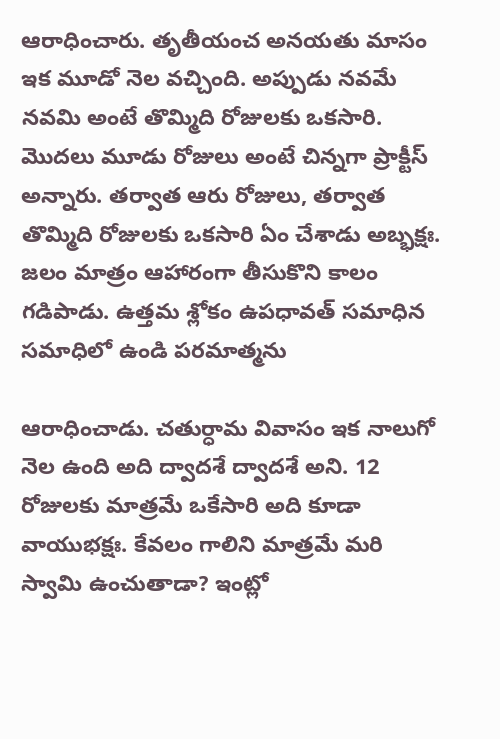ఆరాధించారు. తృతీయంచ అనయతు మాసం ఇక మూడో నెల వచ్చింది. అప్పుడు నవమే నవమి అంటే తొమ్మిది రోజులకు ఒకసారి. మొదలు మూడు రోజులు అంటే చిన్నగా ప్రాక్టీస్ అన్నారు. తర్వాత ఆరు రోజులు, తర్వాత తొమ్మిది రోజులకు ఒకసారి ఏం చేశాడు అబ్భక్షః. జలం మాత్రం ఆహారంగా తీసుకొని కాలం గడిపాడు. ఉత్తమ శ్లోకం ఉపధావత్ సమాధిన సమాధిలో ఉండి పరమాత్మను

ఆరాధించాడు. చతుర్ధామ వివాసం ఇక నాలుగో నెల ఉంది అది ద్వాదశే ద్వాదశే అని. 12 రోజులకు మాత్రమే ఒకేసారి అది కూడా వాయుభక్షః. కేవలం గాలిని మాత్రమే మరి స్వామి ఉంచుతాడా? ఇంట్లో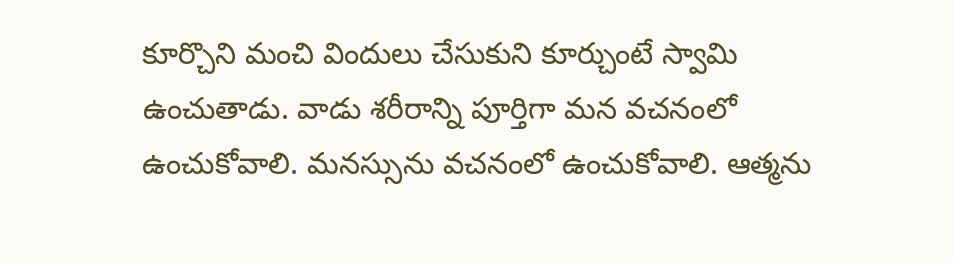కూర్చొని మంచి విందులు చేసుకుని కూర్చుంటే స్వామి ఉంచుతాడు. వాడు శరీరాన్ని పూర్తిగా మన వచనంలో ఉంచుకోవాలి. మనస్సును వచనంలో ఉంచుకోవాలి. ఆత్మను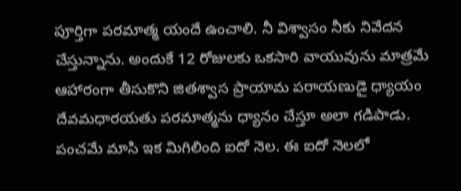పూర్తిగా పరమాత్మ యందే ఉంచాలి. నీ విశ్వాసం నీకు నివేదన చేస్తున్నాను. అందుకే 12 రోజులకు ఒకసారి వాయువును మాత్రమే ఆహారంగా తీసుకొని జితశ్వాస ప్రాయామ పరాయణుడై ధ్యాయం దేవమధారయతు పరమాత్మను ధ్యానం చేస్తూ అలా గడిపాడు. పంచమే మాసి ఇక మిగిలింది ఐదో నెల. ఈ ఐదో నెలలో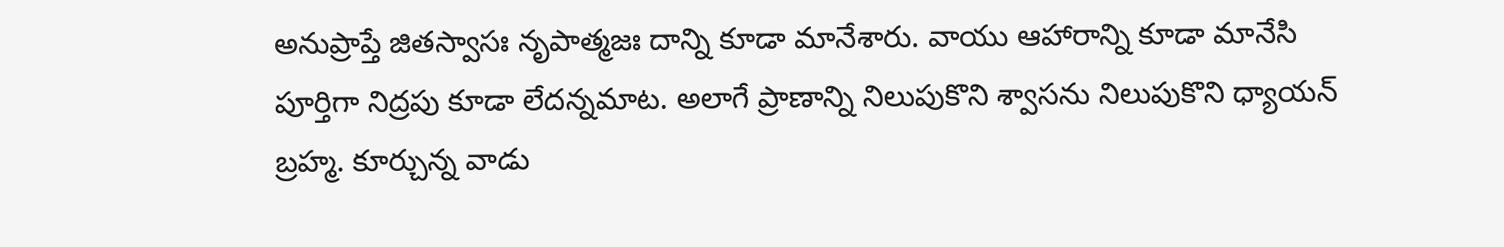అనుప్రాప్తే జితస్వాసః నృపాత్మజః దాన్ని కూడా మానేశారు. వాయు ఆహారాన్ని కూడా మానేసి పూర్తిగా నిద్రపు కూడా లేదన్నమాట. అలాగే ప్రాణాన్ని నిలుపుకొని శ్వాసను నిలుపుకొని ధ్యాయన్ బ్రహ్మ. కూర్చున్న వాడు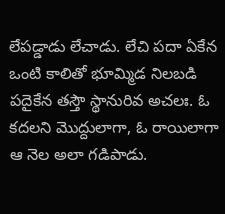లేపడ్డాడు లేచాడు. లేచి పదా ఏకేన ఒంటి కాలితో భూమ్మిడ నిలబడి పదైకేన తస్తౌ స్థానురివ అచలః. ఓ కదలని మొద్దులాగా, ఓ రాయిలాగా ఆ నెల అలా గడిపాడు.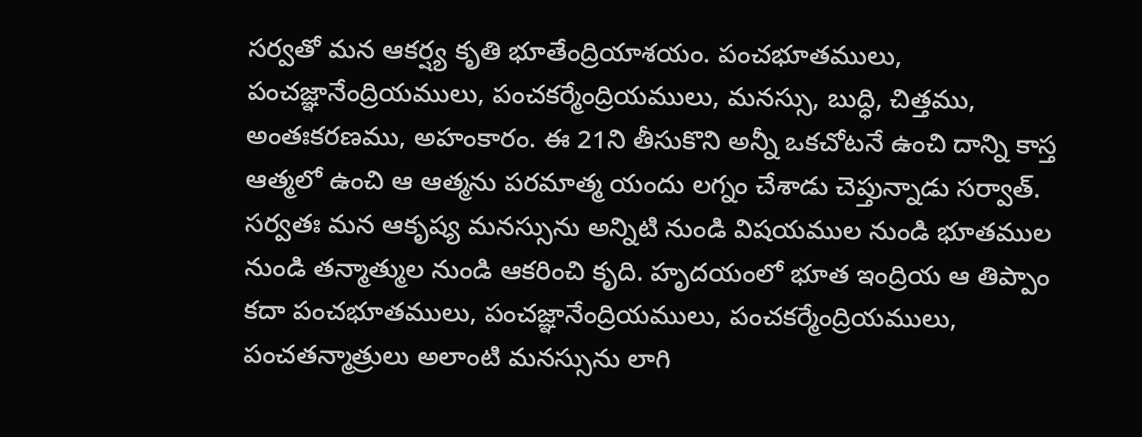సర్వతో మన ఆకర్ష్య కృతి భూతేంద్రియాశయం. పంచభూతములు, పంచజ్ఞానేంద్రియములు, పంచకర్మేంద్రియములు, మనస్సు, బుద్ధి, చిత్తము, అంతఃకరణము, అహంకారం. ఈ 21ని తీసుకొని అన్నీ ఒకచోటనే ఉంచి దాన్ని కాస్త ఆత్మలో ఉంచి ఆ ఆత్మను పరమాత్మ యందు లగ్నం చేశాడు చెప్తున్నాడు సర్వాత్. సర్వతః మన ఆకృష్య మనస్సును అన్నిటి నుండి విషయముల నుండి భూతముల నుండి తన్మాత్ముల నుండి ఆకరించి కృది. హృదయంలో భూత ఇంద్రియ ఆ తిప్పాం కదా పంచభూతములు, పంచజ్ఞానేంద్రియములు, పంచకర్మేంద్రియములు, పంచతన్మాత్రులు అలాంటి మనస్సును లాగి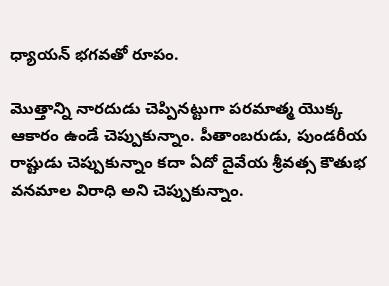ధ్యాయన్ భగవతో రూపం.

మొత్తాన్ని నారదుడు చెప్పినట్టుగా పరమాత్మ యొక్క ఆకారం ఉండే చెప్పుకున్నాం. పీతాంబరుడు, పుండరీయ రాష్టుడు చెప్పుకున్నాం కదా ఏదో దైవేయ శ్రీవత్స కౌతుభ వనమాల విరాధి అని చెప్పుకున్నాం.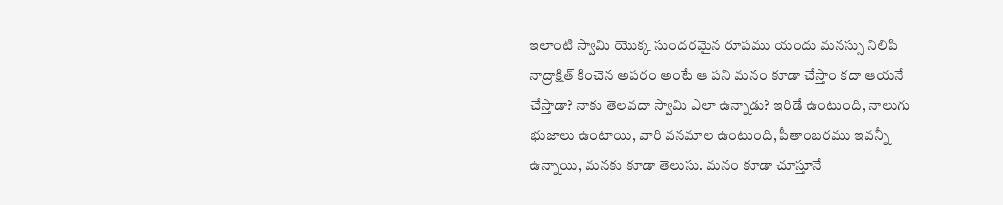ఇలాంటి స్వామి యొక్క సుందరమైన రూపము యందు మనస్సు నిలిపి నాద్రాక్షిత్ కించెన అపరం అంటే ఆ పని మనం కూడా చేస్తాం కదా ఆయనే చేస్తాడా? నాకు తెలవదా స్వామి ఎలా ఉన్నాడు? ఇరిడే ఉంటుంది, నాలుగు భుజాలు ఉంటాయి, వారి వనమాల ఉంటుంది, పీతాంబరము ఇవన్నీ ఉన్నాయి, మనకు కూడా తెలుసు. మనం కూడా చూస్తూనే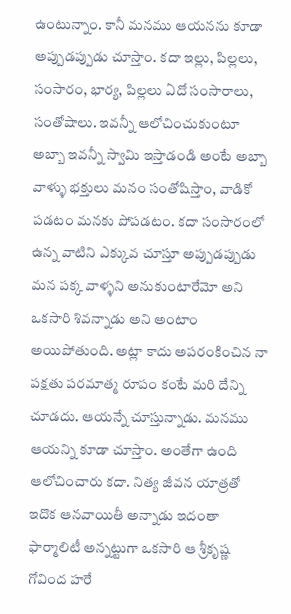ఉంటున్నాం. కానీ మనము ఆయనను కూడా అప్పుడప్పుడు చూస్తాం. కదా ఇల్లు, పిల్లలు, సంసారం, భార్య, పిల్లలు ఏదో సంసారాలు, సంతోషాలు. ఇవన్నీ ఆలోచించుకుంటూ అబ్బా ఇవన్నీ స్వామి ఇస్తాడండి అంటే అబ్బా వాళ్ళు భక్తులు మనం సంతోషిస్తాం, వాడికో పడటం మనకు పోపడటం. కదా సంసారంలో ఉన్న వాటిని ఎక్కువ చూస్తూ అప్పుడప్పుడు మన పక్క వాళ్ళని అనుకుంటారేమో అని ఒకసారి శివన్నాడు అని అంటాం అయిపోతుంది. అట్లా కాదు అపరంకించిన నా పక్షతు పరమాత్మ రూపం కంటే మరి దేన్ని చూడదు. ఆయన్నే చూస్తున్నాడు. మనము ఆయన్ని కూడా చూస్తాం. అంతేగా ఉంది ఆలోచించారు కదా. నిత్య జీవన యాత్రతో ఇదొక ఆనవాయితీ అన్నాడు ఇదంతా ఫార్మాలిటీ అన్నట్టుగా ఒకసారి ఆ శ్రీకృష్ణ గోవింద హరే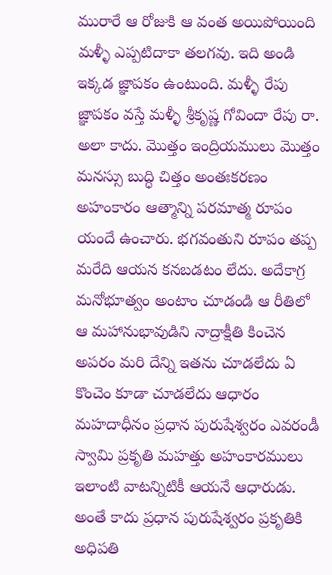మురారే ఆ రోజుకి ఆ వంత అయిపోయింది మళ్ళీ ఎప్పటిదాకా తలగవు. ఇది అండి ఇక్కడ జ్ఞాపకం ఉంటుంది. మళ్ళీ రేపు జ్ఞాపకం వస్తే మళ్ళీ శ్రీకృష్ణ గోవిందా రేపు రా. అలా కాదు. మొత్తం ఇంద్రియములు మొత్తం మనస్సు బుద్ధి చిత్తం అంతఃకరణం అహంకారం ఆత్మాన్ని పరమాత్మ రూపం యందే ఉంచారు. భగవంతుని రూపం తప్ప మరేది ఆయన కనబడటం లేదు. అదేకాగ్ర మనోభూత్వం అంటాం చూడండి ఆ రీతిలో ఆ మహానుభావుడిని నాద్రాక్షీతి కించెన అపరం మరి దేన్ని ఇతను చూడలేదు ఏ కొంచెం కూడా చూడలేదు ఆధారం మహదాధీనం ప్రధాన పురుషేశ్వరం ఎవరండీ స్వామి ప్రకృతి మహత్తు అహంకారములు ఇలాంటి వాటన్నిటికీ ఆయనే ఆధారుడు. అంతే కాదు ప్రధాన పురుషేశ్వరం ప్రకృతికి అధిపతి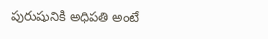పురుషునికి అధిపతి అంటే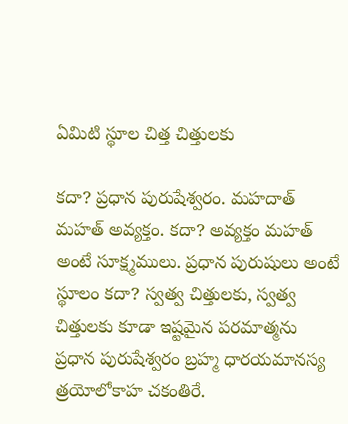ఏమిటి స్థూల చిత్త చిత్తులకు

కదా? ప్రధాన పురుషేశ్వరం. మహదాత్ మహత్ అవ్యక్తం. కదా? అవ్యక్తం మహత్ అంటే సూక్ష్మములు. ప్రధాన పురుషులు అంటే స్థూలం కదా? స్వత్వ చిత్తులకు, స్వత్వ చిత్తులకు కూడా ఇష్టమైన పరమాత్మను ప్రధాన పురుషేశ్వరం బ్రహ్మ ధారయమానస్య త్రయోలోకాహ చకంతిరే.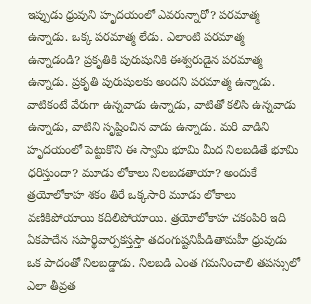ఇప్పుడు ధ్రువుని హృదయంలో ఎవరున్నారో? పరమాత్మ ఉన్నాడు. ఒక్క పరమాత్మ లేడు. ఎలాంటి పరమాత్మ ఉన్నాడండి? ప్రకృతికి పురుషునికి ఈశ్వరుడైన పరమాత్మ ఉన్నాడు. ప్రకృతి పురుషులకు అందని పరమాత్మ ఉన్నాడు. వాటికంటే వేరుగా ఉన్నవాడు ఉన్నాడు, వాటితో కలిసి ఉన్నవాడు ఉన్నాడు, వాటిని సృష్టించిన వాడు ఉన్నాడు. మరి వాడిని హృదయంలో పెట్టుకొని ఈ స్వామి భూమి మీద నిలబడితే భూమి ధరిస్తుందా? మూడు లోకాలు నిలబడతాయా? అందుకే త్రయోలోకాహ శకం తిరే ఒక్కసారి మూడు లోకాలు వణికిపోయాయి కదిలిపోయాయి. త్రయోలోకాహ చకంపిరి ఇది ఏకపాదేన సపార్థివార్పకస్తస్తౌ తదంగుష్టనిపీడితామహీ ధ్రువుడు ఒక పాదంతో నిలబడ్డాడు. నిలబడి ఎంత గమనించాలి తపస్సులో ఎలా తీవ్రత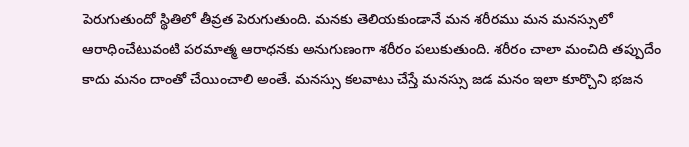పెరుగుతుందో స్థితిలో తీవ్రత పెరుగుతుంది. మనకు తెలియకుండానే మన శరీరము మన మనస్సులో ఆరాధించేటువంటి పరమాత్మ ఆరాధనకు అనుగుణంగా శరీరం పలుకుతుంది. శరీరం చాలా మంచిది తప్పుదేం కాదు మనం దాంతో చేయించాలి అంతే. మనస్సు కలవాటు చేస్తే మనస్సు జడ మనం ఇలా కూర్చొని భజన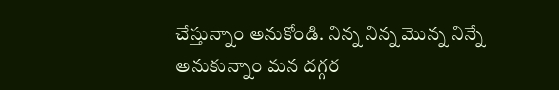చేస్తున్నాం అనుకోండి. నిన్న నిన్న మొన్న నిన్నే అనుకున్నాం మన దగ్గర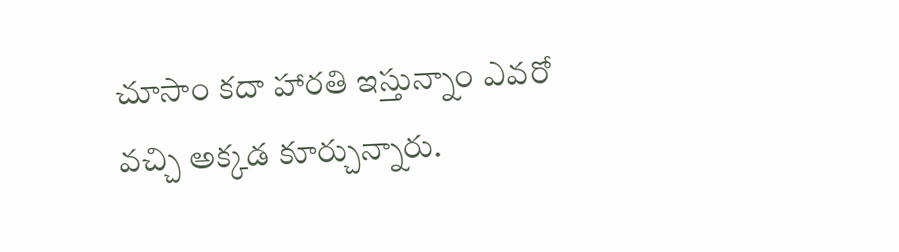చూసాం కదా హారతి ఇస్తున్నాం ఎవరో వచ్చి అక్కడ కూర్చున్నారు.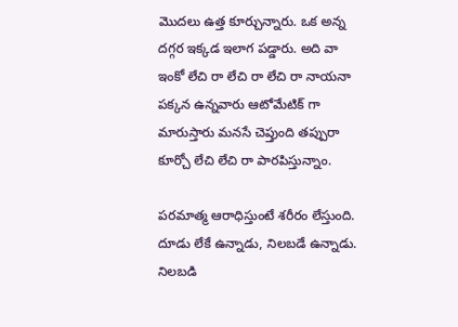మొదలు ఉత్త కూర్చున్నారు. ఒక అన్న దగ్గర ఇక్కడ ఇలాగ పడ్డారు. అది వా ఇంకో లేచి రా లేచి రా లేచి రా నాయనా పక్కన ఉన్నవారు ఆటోమేటిక్ గా మారుస్తారు మనసే చెప్తుంది తప్పురా కూర్చో లేచి లేచి రా పారపిస్తున్నాం.

పరమాత్మ ఆరాధిస్తుంటే శరీరం లేస్తుంది. దూడు లేకే ఉన్నాడు, నిలబడే ఉన్నాడు. నిలబడి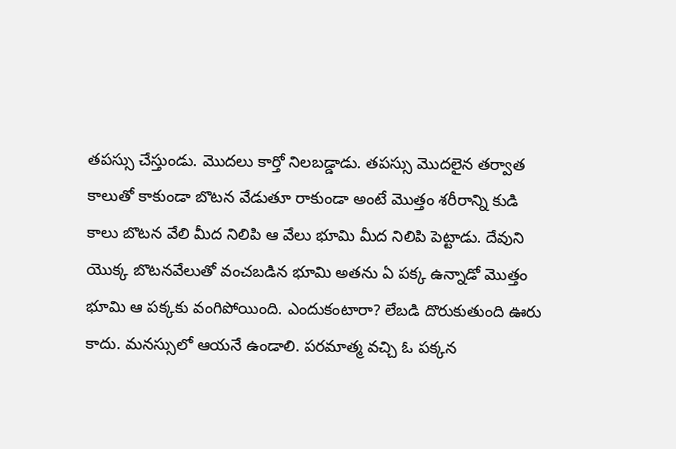తపస్సు చేస్తుండు. మొదలు కార్తో నిలబడ్డాడు. తపస్సు మొదలైన తర్వాత కాలుతో కాకుండా బొటన వేడుతూ రాకుండా అంటే మొత్తం శరీరాన్ని కుడి కాలు బొటన వేలి మీద నిలిపి ఆ వేలు భూమి మీద నిలిపి పెట్టాడు. దేవుని యొక్క బొటనవేలుతో వంచబడిన భూమి అతను ఏ పక్క ఉన్నాడో మొత్తం భూమి ఆ పక్కకు వంగిపోయింది. ఎందుకంటారా? లేబడి దొరుకుతుంది ఊరు కాదు. మనస్సులో ఆయనే ఉండాలి. పరమాత్మ వచ్చి ఓ పక్కన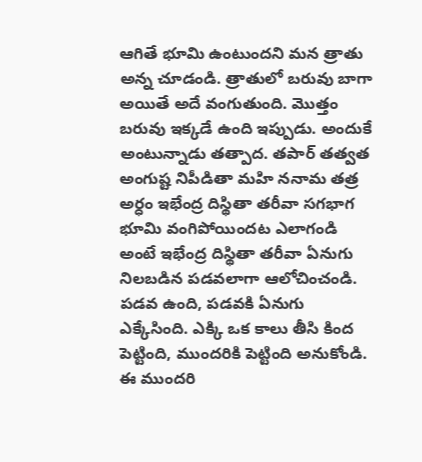ఆగితే భూమి ఉంటుందని మన త్రాతు అన్న చూడండి. త్రాతులో బరువు బాగా అయితే అదే వంగుతుంది. మొత్తం బరువు ఇక్కడే ఉంది ఇప్పుడు. అందుకే అంటున్నాడు తత్పాద. తపార్ తత్వత అంగుష్ట నిపీడితా మహి ననామ తత్ర అర్ధం ఇభేంద్ర దిస్థితా తరీవా సగభాగ భూమి వంగిపోయిందట ఎలాగండి అంటే ఇభేంద్ర దిస్థితా తరీవా ఏనుగు నిలబడిన పడవలాగా ఆలోచించండి. పడవ ఉంది, పడవకి ఏనుగు ఎక్కేసింది. ఎక్కి ఒక కాలు తీసి కింద పెట్టింది, ముందరికి పెట్టింది అనుకోండి. ఈ ముందరి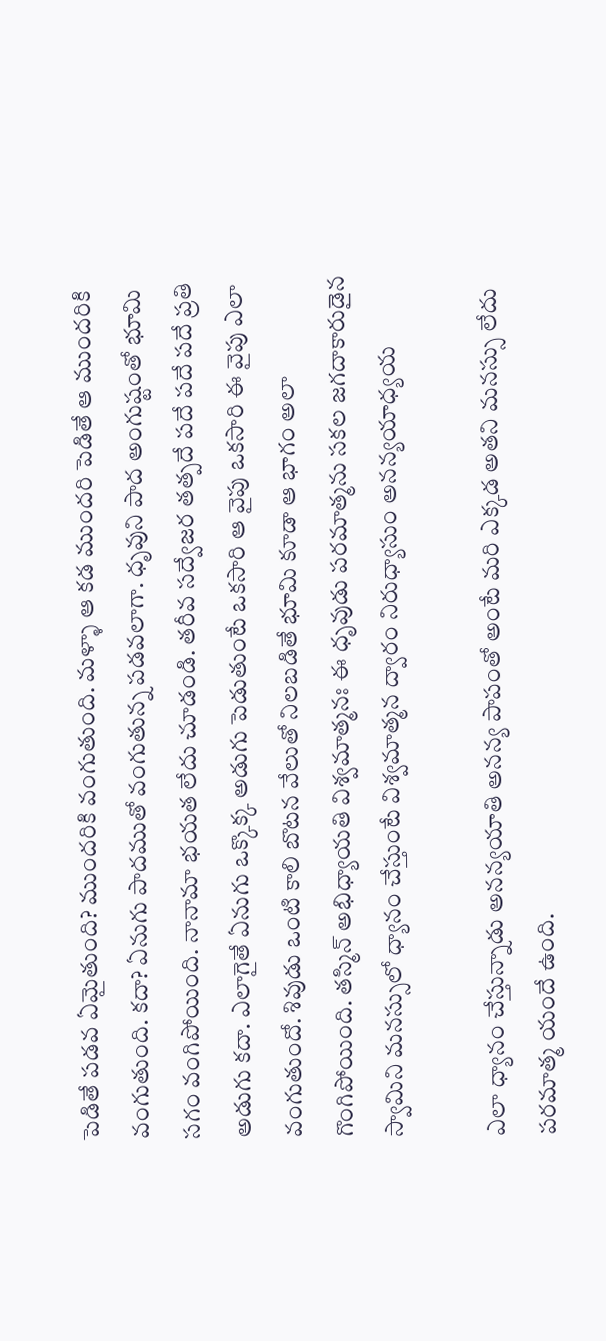పెడితే పడవ ఏమైతుంది? ముందరికి వంగుతుంది. మళ్ళా ఆ కడ ముందరి పెడితే ఆ ముందరికి వంగుతుంది. కదా? ఏనుగు పాదముతో వంగుతున్న పడవలాగా. ధృవుని పాద అంగుష్టంతో భూమి సగం వంగిపోయింది. నానామా భయత లేదు చూడండి. తరీవ సద్వేజర తత్పదే పదే పదే పదే ప్రతి అడుగు కదా. ఎలాగైతే ఏనుగు ఒక్కొక్క అడుగు పెడుతుంటే ఒకసారి ఆ వైపు ఒకసారి ఈ వైపు ఎలా వంగుతుందో. శివుడు ఒంటి కాలి బొటన వేలుతో నిలబడితే భూమి కూడా ఆ భాగం అలా గొంగిపోయింది. తస్మిన్ అభిధ్యాయతి విశ్వమాత్మనః ఈ ధృవుడు పరమాత్మను సకల జగదాకారుడైన స్వామిని మనస్సులో ధ్యానం చేస్తుంటే విశ్వమాత్మన ద్వారం నిరుధ్యాసుం అనన్యయాధ్యయ

ఎలా ధ్యానం చేస్తున్నాడు అనన్యయాతి అనన్య పాపంతో అంటే మరి ఎక్కడ అతని మనస్సు లేదు పరమాత్మ యందే ఉంది.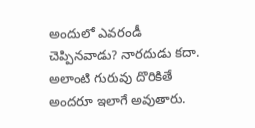అందులో ఎవరండీ చెప్పినవాడు? నారదుడు కదా. అలాంటి గురువు దొరికితే అందరూ ఇలాగే అవుతారు.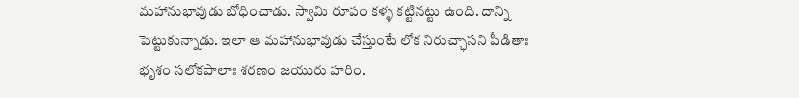మహానుభావుడు బోధించాడు. స్వామి రూపం కళ్ళ కట్టినట్టు ఉంది. దాన్ని పెట్టుకున్నాడు. ఇలా ఆ మహానుభావుడు చేస్తుంటే లోక నిరుచ్ఛాసని పీడితాః భృశం సలోకపాలాః శరణం జయురు హరిం.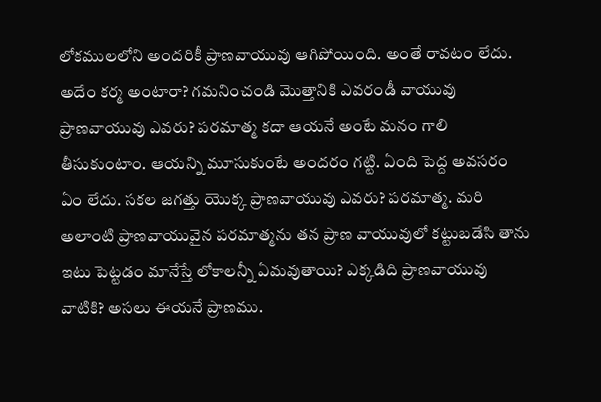లోకములలోని అందరికీ ప్రాణవాయువు ఆగిపోయింది. అంతే రావటం లేదు. అదేం కర్మ అంటారా? గమనించండి మొత్తానికి ఎవరండీ వాయువు ప్రాణవాయువు ఎవరు? పరమాత్మ కదా ఆయనే అంటే మనం గాలి తీసుకుంటాం. ఆయన్ని మూసుకుంటే అందరం గట్టి. ఏంది పెద్ద అవసరం ఏం లేదు. సకల జగత్తు యొక్క ప్రాణవాయువు ఎవరు? పరమాత్మ. మరి అలాంటి ప్రాణవాయువైన పరమాత్మను తన ప్రాణ వాయువులో కట్టుబడేసి తాను ఇటు పెట్టడం మానేస్తే లోకాలన్నీ ఏమవుతాయి? ఎక్కడిది ప్రాణవాయువు వాటికి? అసలు ఈయనే ప్రాణము.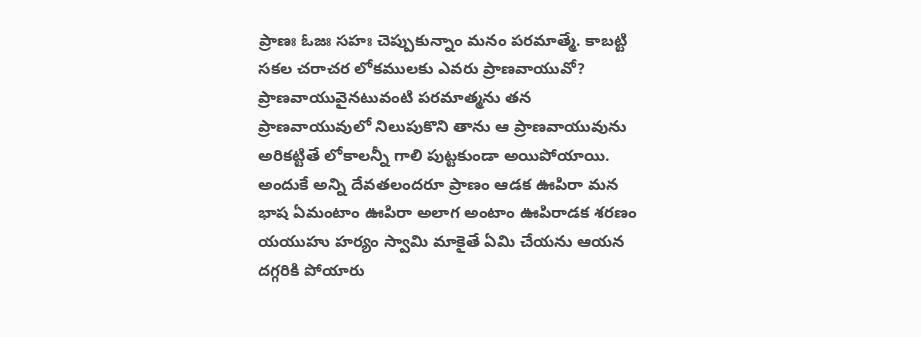ప్రాణః ఓజః సహః చెప్పుకున్నాం మనం పరమాత్మే. కాబట్టి సకల చరాచర లోకములకు ఎవరు ప్రాణవాయువో? ప్రాణవాయువైనటువంటి పరమాత్మను తన ప్రాణవాయువులో నిలుపుకొని తాను ఆ ప్రాణవాయువును అరికట్టితే లోకాలన్నీ గాలి పుట్టకుండా అయిపోయాయి. అందుకే అన్ని దేవతలందరూ ప్రాణం ఆడక ఊపిరా మన భాష ఏమంటాం ఊపిరా అలాగ అంటాం ఊపిరాడక శరణం యయుహు హర్యం స్వామి మాకైతే ఏమి చేయను ఆయన దగ్గరికి పోయారు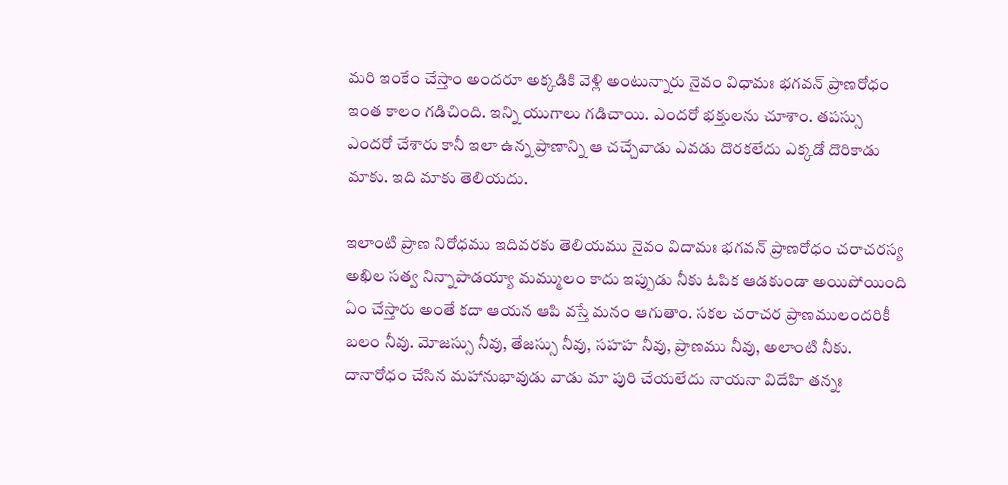మరి ఇంకేం చేస్తాం అందరూ అక్కడికి వెళ్లి అంటున్నారు నైవం విధామః భగవన్ ప్రాణరోధం ఇంత కాలం గడిచింది. ఇన్ని యుగాలు గడిచాయి. ఎందరో భక్తులను చూశాం. తపస్సు ఎందరో చేశారు కానీ ఇలా ఉన్న ప్రాణాన్ని ఆ చచ్చేవాడు ఎవడు దొరకలేదు ఎక్కడో దొరికాడు మాకు. ఇది మాకు తెలియదు.

ఇలాంటి ప్రాణ నిరోధము ఇదివరకు తెలియము నైవం విదామః భగవన్ ప్రాణరోధం చరాచరస్య అఖిల సత్వ నిన్నాపాడయ్యా మమ్ములం కాదు ఇప్పుడు నీకు ఓపిక ఆడకుండా అయిపోయింది ఏం చేస్తారు అంతే కదా ఆయన ఆపి వస్తే మనం ఆగుతాం. సకల చరాచర ప్రాణములందరికీ బలం నీవు. మోజస్సు నీవు, తేజస్సు నీవు, సహహ నీవు, ప్రాణము నీవు, అలాంటి నీకు. దానారోధం చేసిన మహానుభావుడు వాడు మా పురి చేయలేదు నాయనా విదేహి తన్నః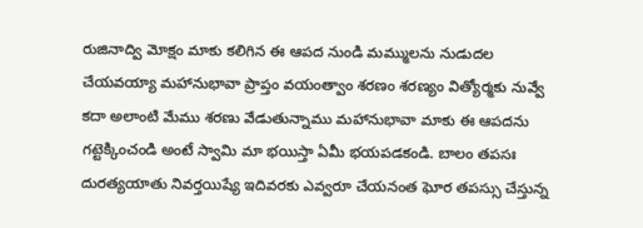రుజినాద్వి మోక్షం మాకు కలిగిన ఈ ఆపద నుండి మమ్ములను నుడుదల చేయవయ్యా మహానుభావా ప్రాప్తం వయంత్వాం శరణం శరణ్యం విత్యోర్మకు నువ్వే కదా అలాంటి మేము శరణు వేడుతున్నాము మహానుభావా మాకు ఈ ఆపదను గట్టెక్కించండి అంటే స్వామి మా భయిస్తా ఏమీ భయపడకండి. బాలం తపసః దురత్యయాతు నివర్తయిష్యే ఇదివరకు ఎవ్వరూ చేయనంత ఘోర తపస్సు చేస్తున్న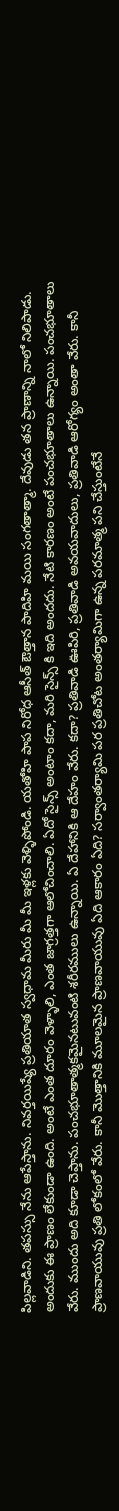పిల్లవాడిని. తపస్సు నేను ఆపేస్తాను. నివర్తయిష్యే ప్రతియాత స్వధామ మీరు మీ మీ ఇళ్లకు వెళ్ళిపోండి. యతోహి పాప నిరోధ ఆసీత్ ఔత్తాన పాదిహి మయి సంగతాత్మా. దేవుడు తన ప్రాణాన్ని నాలో నిలిపాడు. అందుకు ఈ ప్రాణం లేకుండా ఉంది. అంటే ఎంత దూరం వెళ్ళాలి, ఎంత జాగ్రత్తగా ఆలోచించాలి. ఏదో సైన్స్ అంటాం కదా, మరి సైన్స్ కి ఇది అందదు. నేటి కారణం అంటే పంచభూతాలు ఉన్నాయి. పంచభూతాలు వేరు. ముందు అది కూడా చెప్తాను. పంచభూతాత్మకమైనటువంటి శరీరములు ఉన్నాయి. ఏ దేహానికి ఆ దేహం వేరు. కదా? ప్రతివాడి ఊపిరి, ప్రతివాడి అవయవాదులు, ప్రతివాడి ఆరోగ్యం అంతా వేరు. కానీ ప్రాణవాయువు ప్రతి లోకంలో వేరు. కానీ మొత్తానికి మూలమైన ప్రాణవాయువు ఏది ఆకారం ఏది? సర్వాంతర్యామి పర ప్రతిచోట అంతర్యామిగా ఉన్న పరమాత్మ పని చేస్తుంటేనే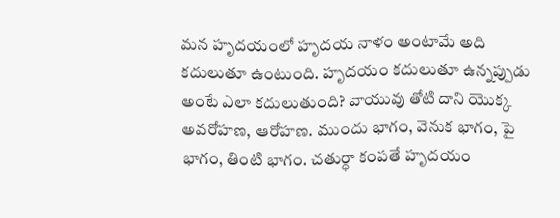మన హృదయంలో హృదయ నాళం అంటామే అది కదులుతూ ఉంటుంది. హృదయం కదులుతూ ఉన్నప్పుడు అంటే ఎలా కదులుతుంది? వాయువు తోటి దాని యొక్క అవరోహణ, ఆరోహణ. ముందు భాగం, వెనుక భాగం, పై భాగం, తింటి భాగం. చతుర్ధా కంపతే హృదయం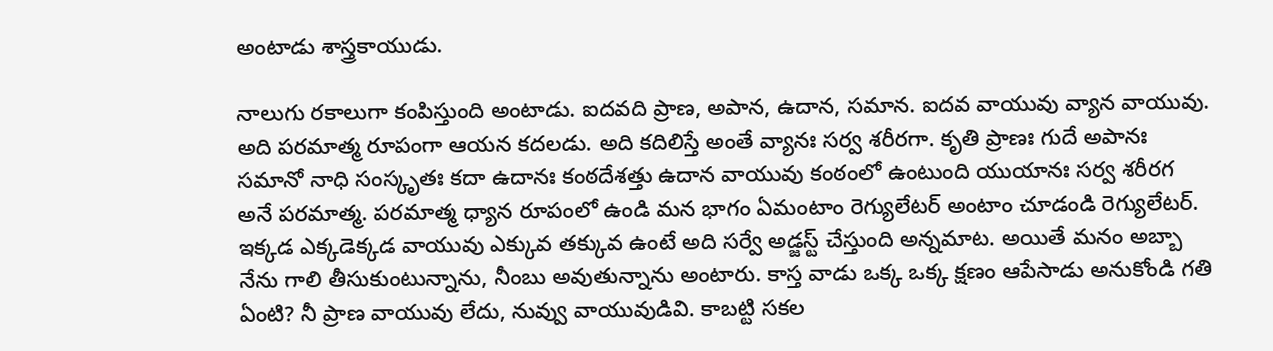అంటాడు శాస్త్రకాయుడు.

నాలుగు రకాలుగా కంపిస్తుంది అంటాడు. ఐదవది ప్రాణ, అపాన, ఉదాన, సమాన. ఐదవ వాయువు వ్యాన వాయువు. అది పరమాత్మ రూపంగా ఆయన కదలడు. అది కదిలిస్తే అంతే వ్యానః సర్వ శరీరగా. కృతి ప్రాణః గుదే అపానః సమానో నాధి సంస్కృతః కదా ఉదానః కంఠదేశత్తు ఉదాన వాయువు కంఠంలో ఉంటుంది యుయానః సర్వ శరీరగ అనే పరమాత్మ. పరమాత్మ ధ్యాన రూపంలో ఉండి మన భాగం ఏమంటాం రెగ్యులేటర్ అంటాం చూడండి రెగ్యులేటర్. ఇక్కడ ఎక్కడెక్కడ వాయువు ఎక్కువ తక్కువ ఉంటే అది సర్వే అడ్జస్ట్ చేస్తుంది అన్నమాట. అయితే మనం అబ్బా నేను గాలి తీసుకుంటున్నాను, నీంబు అవుతున్నాను అంటారు. కాస్త వాడు ఒక్క ఒక్క క్షణం ఆపేసాడు అనుకోండి గతి ఏంటి? నీ ప్రాణ వాయువు లేదు, నువ్వు వాయువుడివి. కాబట్టి సకల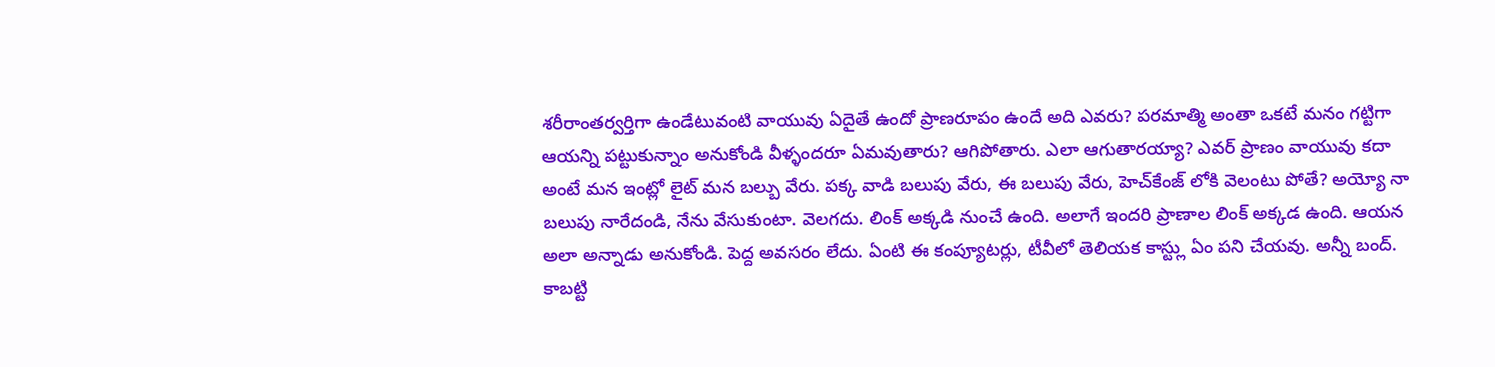శరీరాంతర్వర్తిగా ఉండేటువంటి వాయువు ఏదైతే ఉందో ప్రాణరూపం ఉందే అది ఎవరు? పరమాత్మి అంతా ఒకటే మనం గట్టిగా ఆయన్ని పట్టుకున్నాం అనుకోండి వీళ్ళందరూ ఏమవుతారు? ఆగిపోతారు. ఎలా ఆగుతారయ్యా? ఎవర్ ప్రాణం వాయువు కదా అంటే మన ఇంట్లో లైట్ మన బల్బు వేరు. పక్క వాడి బలుపు వేరు, ఈ బలుపు వేరు, హెచ్‌కేంజ్ లోకి వెలంటు పోతే? అయ్యో నా బలుపు నారేదండి, నేను వేసుకుంటా. వెలగదు. లింక్ అక్కడి నుంచే ఉంది. అలాగే ఇందరి ప్రాణాల లింక్ అక్కడ ఉంది. ఆయన అలా అన్నాడు అనుకోండి. పెద్ద అవసరం లేదు. ఏంటి ఈ కంప్యూటర్లు, టీవీలో తెలియక కాస్ట్లు ఏం పని చేయవు. అన్నీ బంద్. కాబట్టి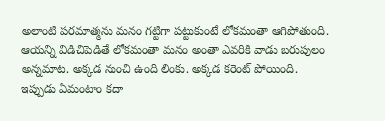అలాంటి పరమాత్మను మనం గట్టిగా పట్టుకుంటే లోకమంతా ఆగిపోతుంది. ఆయన్ని విడిచిపెడితే లోకమంతా మనం అంతా ఎవరికి వాడు బరుపులం అన్నమాట. అక్కడ నుంచి ఉంది లింకు. అక్కడ కరెంట్ పోయింది. ఇప్పుడు ఏమంటాం కదా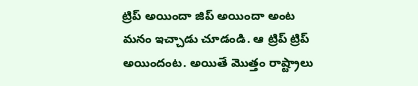ట్రిప్ అయిందా జిప్ అయిందా అంట మనం ఇచ్చాడు చూడండి. ఆ ట్రిప్ ట్రిప్ అయిందంట. అయితే మొత్తం రాష్ట్రాలు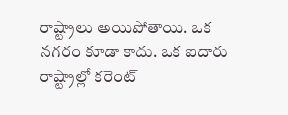రాష్ట్రాలు అయిపోతాయి. ఒక నగరం కూడా కాదు. ఒక ఐదారు రాష్ట్రాల్లో కరెంట్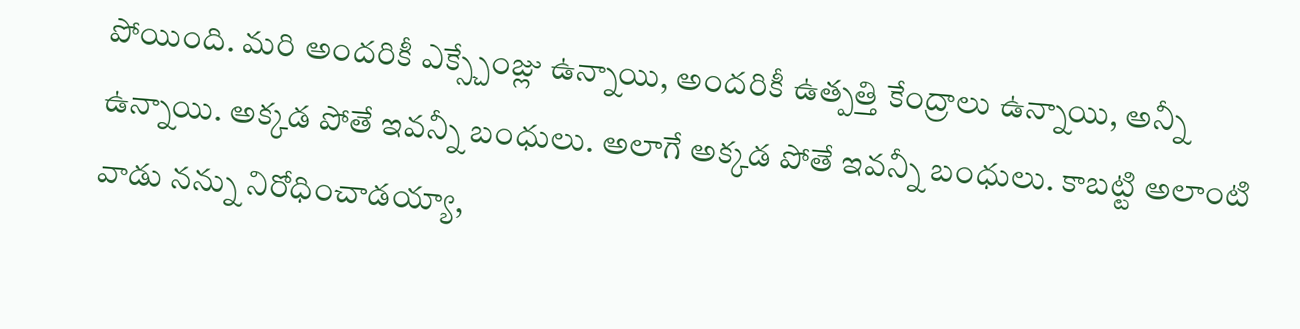పోయింది. మరి అందరికీ ఎక్స్చేంజ్లు ఉన్నాయి, అందరికీ ఉత్పత్తి కేంద్రాలు ఉన్నాయి, అన్నీ ఉన్నాయి. అక్కడ పోతే ఇవన్నీ బంధులు. అలాగే అక్కడ పోతే ఇవన్నీ బంధులు. కాబట్టి అలాంటి వాడు నన్ను నిరోధించాడయ్యా,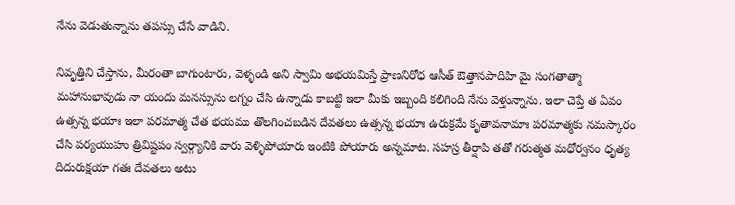నేను వెడుతున్నాను తపస్సు చేసే వాడిని.

నివృత్తిని చేస్తాను, మీరంతా బాగుంటారు, వెళ్ళండి అని స్వామి అభయమిస్తే ప్రాణనిరోధ ఆసీత్ ఔత్తానపాదిహి మై సంగతాత్మా మహానుభావుడు నా యందు మనస్సును లగ్నం చేసి ఉన్నాడు కాబట్టి ఇలా మీకు ఇబ్బంది కలిగింది నేను వెళ్తున్నాను. ఇలా చెప్తే త ఏవం ఉత్సన్న భయాః ఇలా పరమాత్మ చేత భయము తొలగించబడిన దేవతలు ఉత్సన్న భయాః ఉరుక్రమే కృతావనామాః పరమాత్మకు నమస్కారం చేసి పర్యయుహు త్రివిష్టపం స్వర్గ్యానికి వారు వెళ్ళిపోయారు ఇంటికి పోయారు అన్నమాట. సహస్ర తీర్షాపి తతో గరుత్మత మధోర్వనం ధృత్య దిదురుక్షయా గతః దేవతలు అటు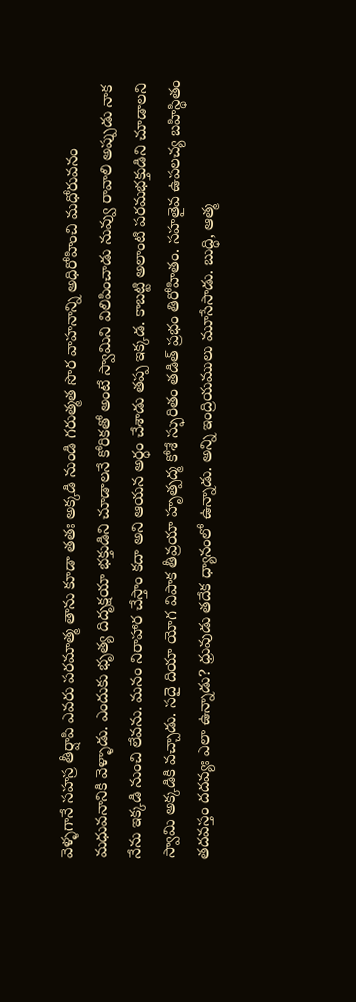వెళ్ళగానే సహస్ర తీర్షాపి ఎవరు పరమాత్మ తాను కూడా తతః అక్కడి నుండి గరుత్మత సొర వాహనాన్ని అధిరోహించి మధోరువనం మధువనానికి వెళ్ళాడు. ఎందుకు భృత్య దిదృక్షయా భక్తుడిని చూడాలనే కోరికతో అంటే స్వామిని విలిపించాడు నువ్వు రావాలి అప్పుడు నాక నేను ఇక్కడి నుంచి లేవను. మనం నిరాహార చేస్తాం కదా అని ఆయన అర్ధం చేశాడు తప్ప ఇక్కడ. కాబట్టి అలాంటి పరమభక్తుడిని చూడాలని స్వామి అక్కడికి వచ్చాడు. సదై దియా యోగ విపాక తీవ్రయా హృత్పద్మ కోశే స్ఫురితం తడిత్ ప్రభం తిరోహితం. సహతైవ ఉపలచ్య బహిస్థితం తదవస్తం దదవ్యః ఎలా ఉన్నాడు? ధ్రువుడు తదేక ధ్యానంలో ఉన్నాడు. అన్ని ఇంద్రియములు మూసేసాడు. బుద్ధి, ఆత్మ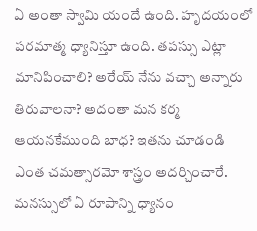ఏ అంతా స్వామి యందే ఉంది. హృదయంలో పరమాత్మ ధ్యానిస్తూ ఉంది. తపస్సు ఎట్లా మానిపించాలి? అరేయ్ నేను వచ్చా అన్నారు తిరువాలనా? అదంతా మన కర్మ ఆయనకేముంది బాధ? ఇతను చూడండి ఎంత చమత్సారమో శాస్త్రం అదర్చించారే. మనస్సులో ఏ రూపాన్ని ధ్యానం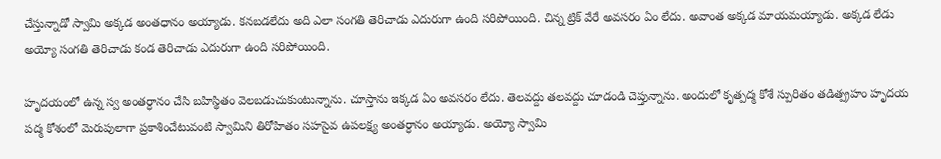చేస్తున్నాడో స్వామి అక్కడ అంతధానం అయ్యాడు. కనబడలేదు అది ఎలా సంగతి తెరిచాడు ఎదురుగా ఉంది సరిపోయింది. చిన్న ట్రిక్ వేరే అవసరం ఏం లేదు. అవాంత అక్కడ మాయమయ్యాడు. అక్కడ లేడు అయ్యో సంగతి తెరిచాడు కండ తెరిచాడు ఎదురుగా ఉంది సరిపోయింది.

హృదయంలో ఉన్న స్వ అంతర్ధానం చేసి బహిస్థితం వెలబడుచుకుంటున్నాను. చూస్తాను ఇక్కడ ఏం అవసరం లేదు. తెలవద్దు తలవద్దు చూడండి చెప్తున్నాను. అందులో కృత్పద్మ కోశే స్పురితం తడిత్ప్రహం హృదయ పద్మ కోశంలో మెరుపులాగా ప్రకాశించేటువంటి స్వామిని తిరోహితం సహసైవ ఉపలక్ష్య అంతర్ధానం అయ్యాడు. అయ్యో స్వామి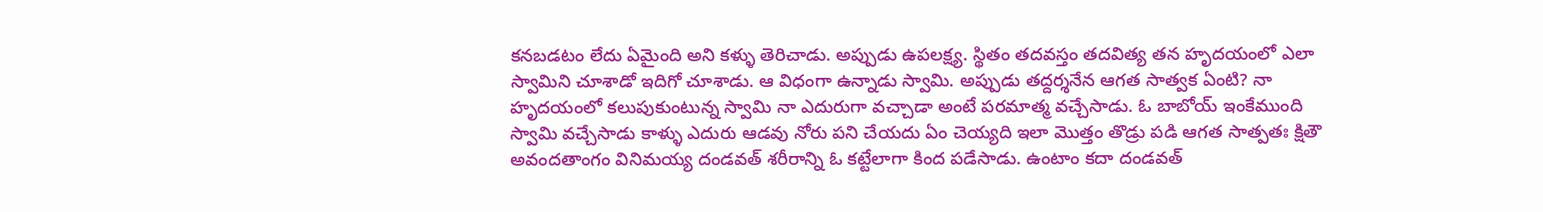కనబడటం లేదు ఏమైంది అని కళ్ళు తెరిచాడు. అప్పుడు ఉపలక్ష్య. స్థితం తదవస్తం తదవిత్య తన హృదయంలో ఎలా స్వామిని చూశాడో ఇదిగో చూశాడు. ఆ విధంగా ఉన్నాడు స్వామి. అప్పుడు తద్దర్శనేన ఆగత సాత్వక ఏంటి? నా హృదయంలో కలుపుకుంటున్న స్వామి నా ఎదురుగా వచ్చాడా అంటే పరమాత్మ వచ్చేసాడు. ఓ బాబోయ్ ఇంకేముంది స్వామి వచ్చేసాడు కాళ్ళు ఎదురు ఆడవు నోరు పని చేయదు ఏం చెయ్యది ఇలా మొత్తం తొడ్రు పడి ఆగత సాత్పతః క్షితౌ అవందతాంగం వినిమయ్య దండవత్ శరీరాన్ని ఓ కట్టేలాగా కింద పడేసాడు. ఉంటాం కదా దండవత్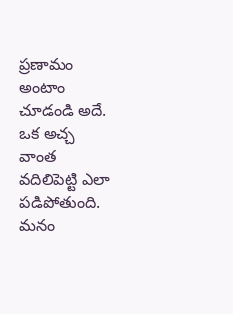ప్రణామం అంటాం చూడండి అదే. ఒక అచ్చ వాంత వదిలిపెట్టి ఎలా పడిపోతుంది. మనం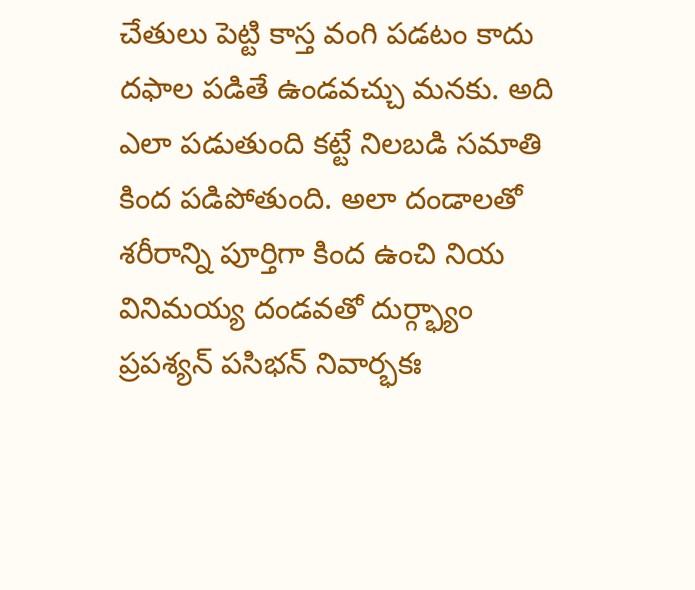చేతులు పెట్టి కాస్త వంగి పడటం కాదు దఫాల పడితే ఉండవచ్చు మనకు. అది ఎలా పడుతుంది కట్టే నిలబడి సమాతి కింద పడిపోతుంది. అలా దండాలతో శరీరాన్ని పూర్తిగా కింద ఉంచి నియ వినిమయ్య దండవతో దుర్గ్భ్యాం ప్రపశ్యన్ పసిభన్ నివార్భకః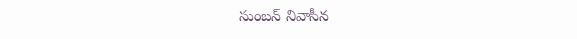సుంబన్ నివాసీన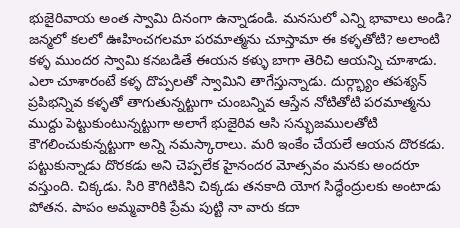భుజైరివాయ అంత స్వామి దినంగా ఉన్నాడండి. మనసులో ఎన్ని భావాలు అండి? జన్మలో కలలో ఊహించగలమా పరమాత్మను చూస్తామా ఈ కళ్ళతోటి? అలాంటి కళ్ళ ముందర స్వామి కనబడితే ఈయన కళ్ళు బాగా తెరిచి ఆయన్ని చూశాడు. ఎలా చూశారంటే కళ్ళ దొప్పలతో స్వామిని తాగేస్తున్నాడు. దుర్గ్భ్యాం తపశ్యన్ ప్రపిభన్నివ కళ్ళతో తాగుతున్నట్టుగా చుంబన్నివ ఆస్తేన నోటితోటి పరమాత్మను ముద్దు పెట్టుకుంటున్నట్టుగా అలాగే భుజైరివ ఆసి సన్భుజములతోటి కౌగలించుకున్నట్టుగా అన్ని నమస్కారాలు. మరి ఇంకేం చేయలే ఆయన దొరకడు. పట్టుకున్నాడు దొరకడు అని చెప్పలేక హైనందర మోత్సవం మనకు అందరూ వస్తుంది. చిక్కడు. సిరి కౌగిటికిని చిక్కడు తనకాది యోగ సిద్ధేంద్రులకు అంటాడు పోతన. పాపం అమ్మవారికి ప్రేమ పుట్టి నా వారు కదా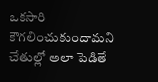ఒకసారి కౌగలించుకుందామని చేతుల్లో అలా పెడితే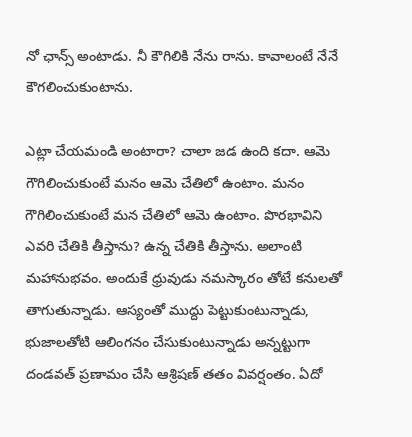నో ఛాన్స్ అంటాడు. నీ కౌగిలికి నేను రాను. కావాలంటే నేనే కౌగలించుకుంటాను.

ఎట్లా చేయమండి అంటారా? చాలా జడ ఉంది కదా. ఆమె గౌగిలించుకుంటే మనం ఆమె చేతిలో ఉంటాం. మనం గౌగిలించుకుంటే మన చేతిలో ఆమె ఉంటాం. పొరభావిని ఎవరి చేతికి తీస్తాను? ఉన్న చేతికి తీస్తాను. అలాంటి మహానుభవం. అందుకే ధ్రువుడు నమస్కారం తోటే కనులతో తాగుతున్నాడు. ఆస్యంతో ముద్దు పెట్టుకుంటున్నాడు, భుజాలతోటి ఆలింగనం చేసుకుంటున్నాడు అన్నట్టుగా దండవత్ ప్రణామం చేసి ఆశ్రిషణ్ తతం వివర్షంతం. ఏదో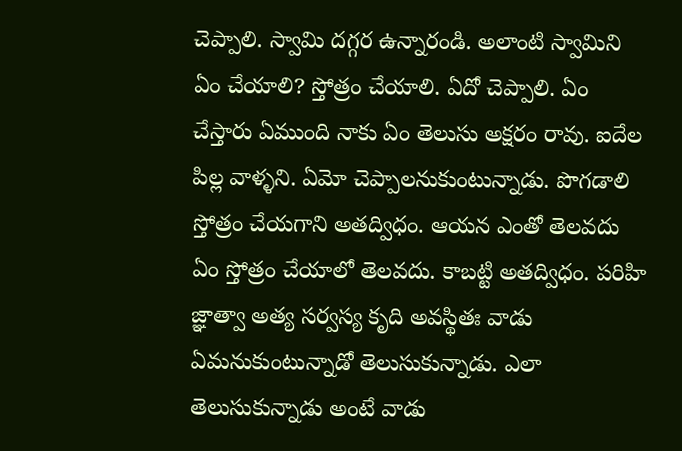చెప్పాలి. స్వామి దగ్గర ఉన్నారండి. అలాంటి స్వామిని ఏం చేయాలి? స్తోత్రం చేయాలి. ఏదో చెప్పాలి. ఏం చేస్తారు ఏముంది నాకు ఏం తెలుసు అక్షరం రావు. ఐదేల పిల్ల వాళ్ళని. ఏమో చెప్పాలనుకుంటున్నాడు. పొగడాలి స్తోత్రం చేయగాని అతద్విధం. ఆయన ఎంతో తెలవదు ఏం స్తోత్రం చేయాలో తెలవదు. కాబట్టి అతద్విధం. పరిహి జ్ఞాత్వా అత్య సర్వస్య కృది అవస్థితః వాడు ఏమనుకుంటున్నాడో తెలుసుకున్నాడు. ఎలా తెలుసుకున్నాడు అంటే వాడు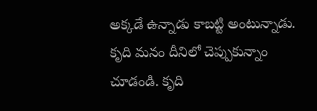అక్కడే ఉన్నాడు కాబట్టి అంటున్నాడు. కృది మనం దీనిలో చెప్పుకున్నాం చూడండి. కృది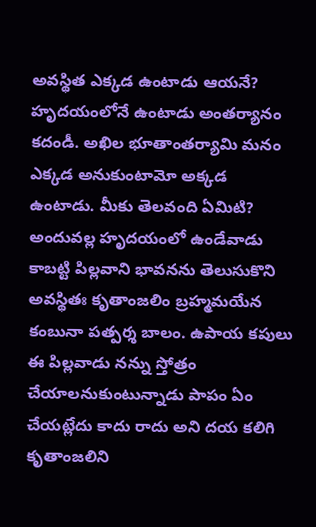అవస్థిత ఎక్కడ ఉంటాడు ఆయనే? హృదయంలోనే ఉంటాడు అంతర్యానం కదండీ. అఖిల భూతాంతర్యామి మనం ఎక్కడ అనుకుంటామో అక్కడ ఉంటాడు. మీకు తెలవంది ఏమిటి? అందువల్ల హృదయంలో ఉండేవాడు కాబట్టి పిల్లవాని భావనను తెలుసుకొని అవస్థితః కృతాంజలిం బ్రహ్మమయేన కంబునా పత్పర్శ బాలం. ఉపాయ కపులు ఈ పిల్లవాడు నన్ను స్తోత్రం చేయాలనుకుంటున్నాడు పాపం ఏం చేయట్లేదు కాదు రాదు అని దయ కలిగి కృతాంజలిని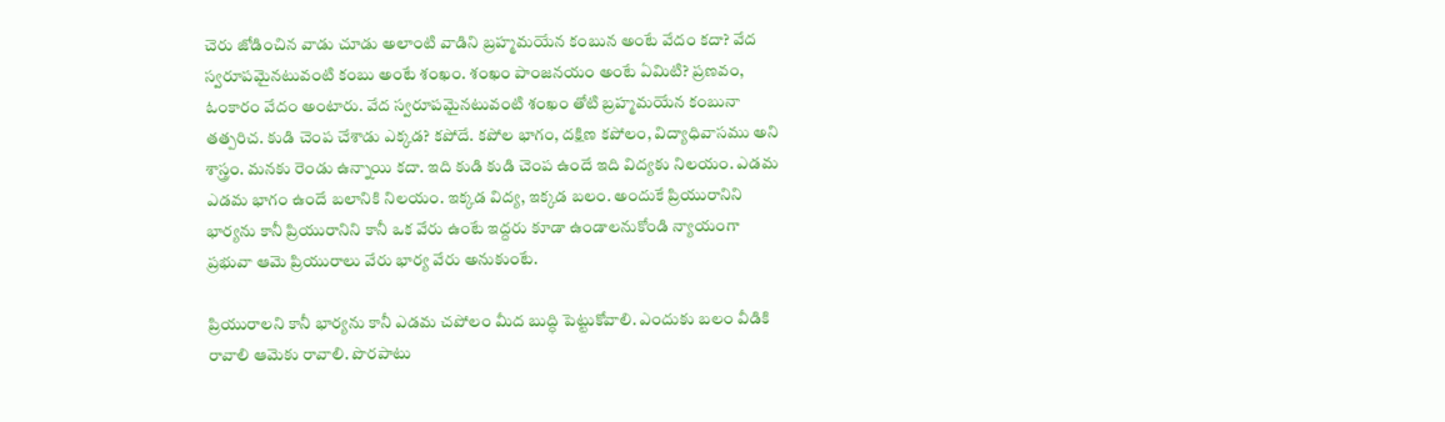చెరు జోడించిన వాడు చూడు అలాంటి వాడిని బ్రహ్మమయేన కంబున అంటే వేదం కదా? వేద స్వరూపమైనటువంటి కంబు అంటే శంఖం. శంఖం పాంజనయం అంటే ఏమిటి? ప్రణవం, ఓంకారం వేదం అంటారు. వేద స్వరూపమైనటువంటి శంఖం తోటి బ్రహ్మమయేన కంబునా తత్పరిచ. కుడి చెంప చేశాడు ఎక్కడ? కపోదే. కపోల భాగం, దక్షిణ కపోలం, విద్యాధివాసము అని శాస్త్రం. మనకు రెండు ఉన్నాయి కదా. ఇది కుడి కుడి చెంప ఉందే ఇది విద్యకు నిలయం. ఎడమ ఎడమ భాగం ఉందే బలానికి నిలయం. ఇక్కడ విద్య, ఇక్కడ బలం. అందుకే ప్రియురానిని భార్యను కానీ ప్రియురానిని కానీ ఒక వేరు ఉంటే ఇద్దరు కూడా ఉండాలనుకోండి న్యాయంగా ప్రభువా ఆమె ప్రియురాలు వేరు భార్య వేరు అనుకుంటే.

ప్రియురాలని కానీ భార్యను కానీ ఎడమ చపోలం మీద బుద్ధి పెట్టుకోవాలి. ఎందుకు బలం వీడికి రావాలి ఆమెకు రావాలి. పొరపాటు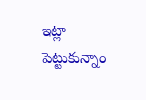ఇట్లా పెట్టుకున్నాం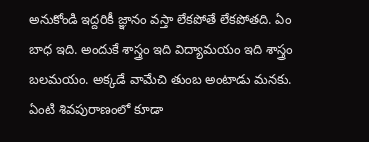అనుకోండి ఇద్దరికీ జ్ఞానం వస్తా లేకపోతే లేకపోతది. ఏం బాధ ఇది. అందుకే శాస్త్రం ఇది విద్యామయం ఇది శాస్త్రం బలమయం. అక్కడే వామేచి తుంబ అంటాడు మనకు. ఏంటి శివపురాణంలో కూడా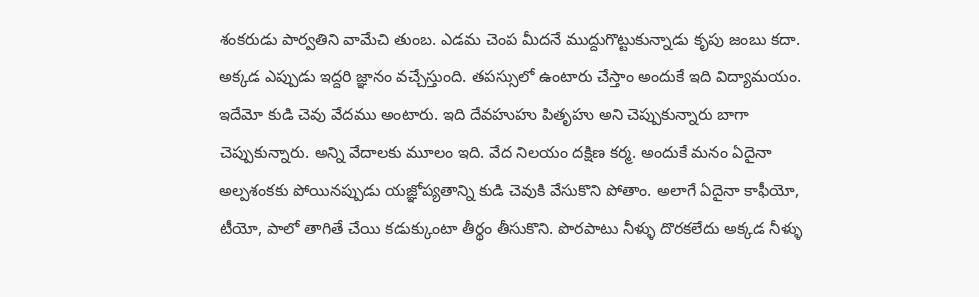శంకరుడు పార్వతిని వామేచి తుంబ. ఎడమ చెంప మీదనే ముద్దుగొట్టుకున్నాడు కృపు జంబు కదా. అక్కడ ఎప్పుడు ఇద్దరి జ్ఞానం వచ్చేస్తుంది. తపస్సులో ఉంటారు చేస్తాం అందుకే ఇది విద్యామయం. ఇదేమో కుడి చెవు వేదము అంటారు. ఇది దేవహుహు పితృహు అని చెప్పుకున్నారు బాగా చెప్పుకున్నారు. అన్ని వేదాలకు మూలం ఇది. వేద నిలయం దక్షిణ కర్మ. అందుకే మనం ఏదైనా అల్పశంకకు పోయినప్పుడు యజ్ఞోప్యతాన్ని కుడి చెవుకి వేసుకొని పోతాం. అలాగే ఏదైనా కాఫీయో, టీయో, పాలో తాగితే చేయి కడుక్కుంటా తీర్థం తీసుకొని. పొరపాటు నీళ్ళు దొరకలేదు అక్కడ నీళ్ళు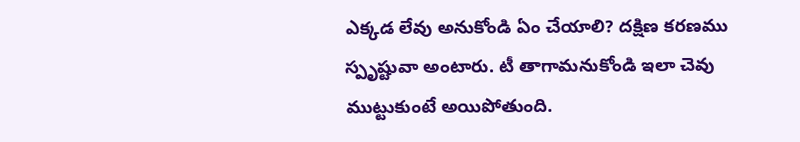ఎక్కడ లేవు అనుకోండి ఏం చేయాలి? దక్షిణ కరణము స్పృష్టువా అంటారు. టీ తాగామనుకోండి ఇలా చెవు ముట్టుకుంటే అయిపోతుంది.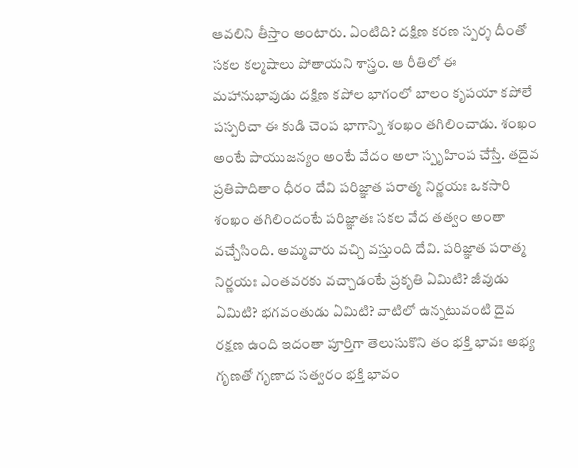ఆవలిని తీస్తాం అంటారు. ఏంటిది? దక్షిణ కరణ స్పర్శ దీంతో సకల కల్మషాలు పోతాయని శాస్త్రం. ఆ రీతిలో ఈ మహానుభావుడు దక్షిణ కపోల భాగంలో బాలం కృపయా కపోలే పస్పరిచా ఈ కుడి చెంప భాగాన్ని శంఖం తగిలించాడు. శంఖం అంటే పాయుజన్యం అంటే వేదం అలా స్పృహింప చేస్తే. తదైవ ప్రతిపాదితాం ధీరం దేవి పరిజ్ఞాత పరాత్మ నిర్ణయః ఒకసారి శంఖం తగిలిందంటే పరిజ్ఞాతః సకల వేద తత్వం అంతా వచ్చేసింది. అమ్మవారు వచ్చి వస్తుంది దేవి. పరిజ్ఞాత పరాత్మ నిర్ణయః ఎంతవరకు వచ్చాడంటే ప్రకృతి ఏమిటి? జీవుడు ఏమిటి? భగవంతుడు ఏమిటి? వాటిలో ఉన్నటువంటి దైవ రక్షణ ఉంది ఇదంతా పూర్తిగా తెలుసుకొని తం భక్తి భావః అభ్య గృణతో గృణాద సత్వరం భక్తి భావం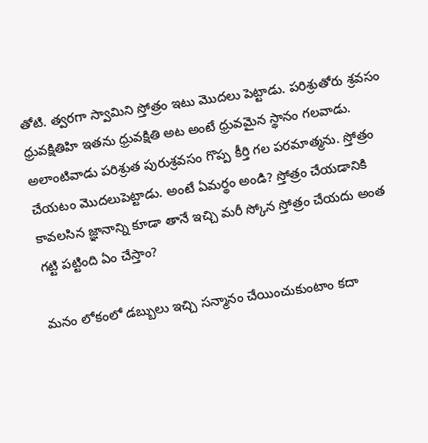తోటి. త్వరగా స్వామిని స్తోత్రం ఇటు మొదలు పెట్టాడు. పరిశ్రుతోరు శ్రవసం ధ్రువక్షితిహి ఇతను ధ్రువక్షితి అట అంటే ధ్రువమైన స్థానం గలవాడు. అలాంటివాడు పరిశ్రుత పురుశ్రవసం గొప్ప కీర్తి గల పరమాత్మను. స్తోత్రం చేయటం మొదలుపెట్టాడు. అంటే ఏమర్థం అండి? స్తోత్రం చేయడానికి కావలసిన జ్ఞానాన్ని కూడా తానే ఇచ్చి మరీ స్కోన స్తోత్రం చేయదు అంత గట్టి పట్టింది ఏం చేస్తాం?

మనం లోకంలో డబ్బులు ఇచ్చి సన్మానం చేయించుకుంటాం కదా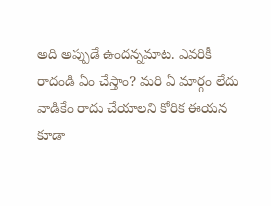అది అప్పుడే ఉందన్నమాట. ఎవరికీ రాదండి ఏం చేస్తాం? మరి ఏ మార్గం లేదు వాడికేం రాదు చేయాలని కోరిక ఈయన కూడా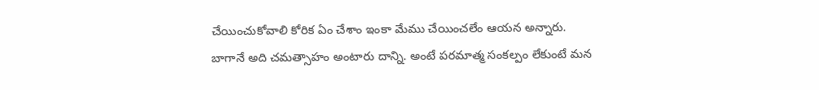చేయించుకోవాలి కోరిక ఏం చేశాం ఇంకా మేము చేయించలేం ఆయన అన్నారు. బాగానే అది చమత్సాహం అంటారు దాన్ని. అంటే పరమాత్మ సంకల్పం లేకుంటే మన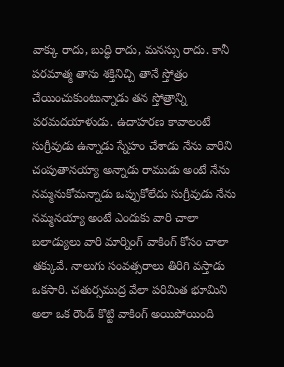వాక్కు రాదు, బుద్ధి రాదు, మనస్సు రాదు. కానీ పరమాత్మ తాను శక్తినిచ్చి తానే స్తోత్రం చేయించుకుంటున్నాడు తన స్తోత్రాన్ని పరమదయాళుడు. ఉదాహరణ కావాలంటే సుగ్రీవుడు ఉన్నాడు స్నేహం చేశాడు నేను వారిని చంపుతానయ్యా అన్నాడు రాముడు అంటే నేను నమ్మనుకోమన్నాడు ఒప్పుకోలేదు సుగ్రీవుడు నేను నమ్మనయ్యా అంటే ఎందుకు వారి చాలా బలాడ్యులు వారి మార్నింగ్ వాకింగ్ కోసం చాలా తక్కువే. నాలుగు సంవత్సరాలు తిరిగి వస్తాడు ఒకసారి. చతుర్సముద్ర వేలా పరిమిత భూమిని అలా ఒక రౌండ్ కొట్టి వాకింగ్ అయిపోయింది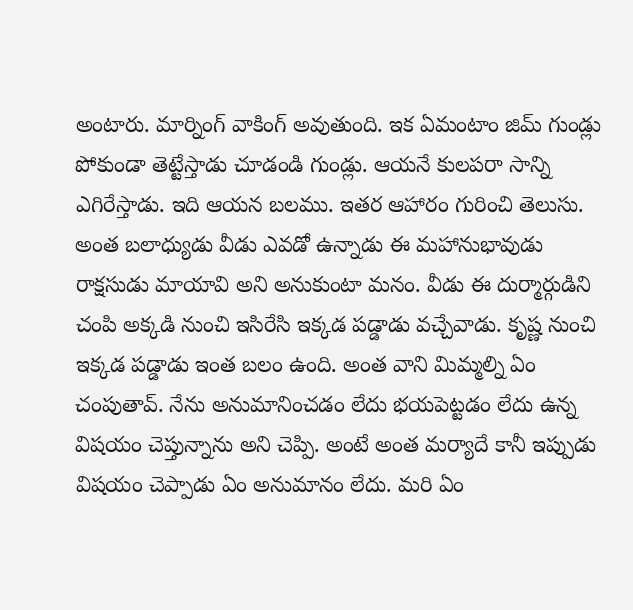అంటారు. మార్నింగ్ వాకింగ్ అవుతుంది. ఇక ఏమంటాం జిమ్ గుండ్లు పోకుండా తెట్టేస్తాడు చూడండి గుండ్లు. ఆయనే కులపరా సాన్ని ఎగిరేస్తాడు. ఇది ఆయన బలము. ఇతర ఆహారం గురించి తెలుసు. అంత బలాధ్యుడు వీడు ఎవడో ఉన్నాడు ఈ మహానుభావుడు రాక్షసుడు మాయావి అని అనుకుంటా మనం. వీడు ఈ దుర్మార్గుడిని చంపి అక్కడి నుంచి ఇసిరేసి ఇక్కడ పడ్డాడు వచ్చేవాడు. కృష్ణ నుంచి ఇక్కడ పడ్డాడు ఇంత బలం ఉంది. అంత వాని మిమ్మల్ని ఏం చంపుతావ్. నేను అనుమానించడం లేదు భయపెట్టడం లేదు ఉన్న విషయం చెప్తున్నాను అని చెప్పి. అంటే అంత మర్యాదే కానీ ఇప్పుడు విషయం చెప్పాడు ఏం అనుమానం లేదు. మరి ఏం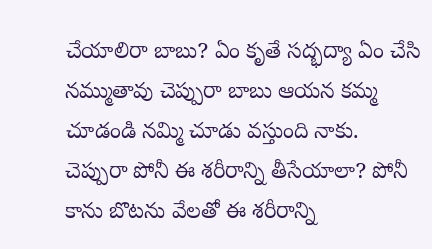చేయాలిరా బాబు? ఏం కృతే సద్భద్యా ఏం చేసి నమ్ముతావు చెప్పురా బాబు ఆయన కమ్మ చూడండి నమ్మి చూడు వస్తుంది నాకు. చెప్పురా పోనీ ఈ శరీరాన్ని తీసేయాలా? పోనీ కాను బొటను వేలతో ఈ శరీరాన్ని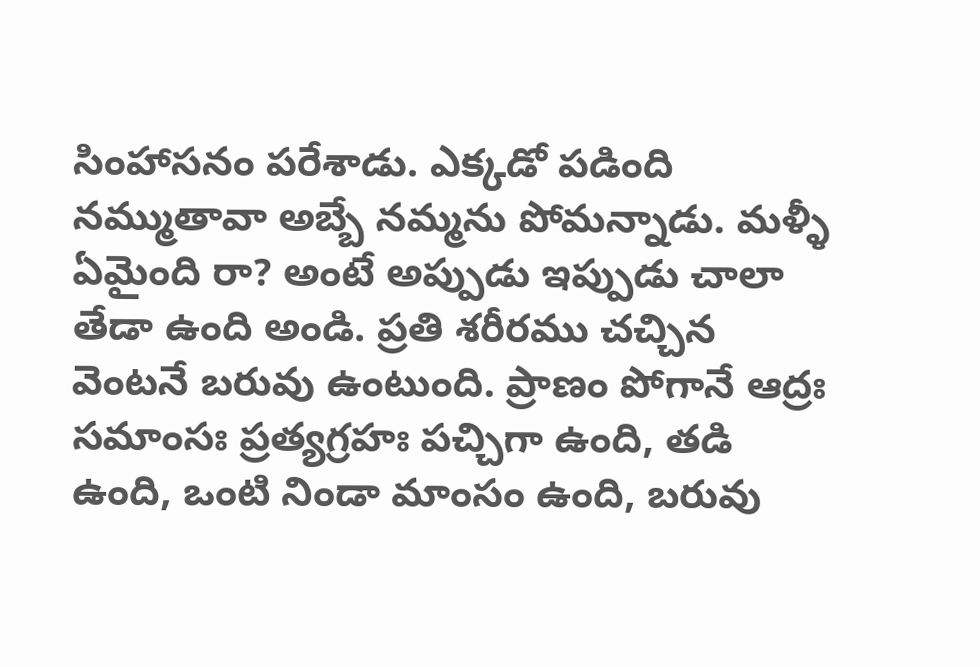సింహాసనం పరేశాడు. ఎక్కడో పడింది నమ్ముతావా అబ్బే నమ్మను పోమన్నాడు. మళ్ళీ ఏమైంది రా? అంటే అప్పుడు ఇప్పుడు చాలా తేడా ఉంది అండి. ప్రతి శరీరము చచ్చిన వెంటనే బరువు ఉంటుంది. ప్రాణం పోగానే ఆద్రః సమాంసః ప్రత్యగ్రహః పచ్చిగా ఉంది, తడి ఉంది, ఒంటి నిండా మాంసం ఉంది, బరువు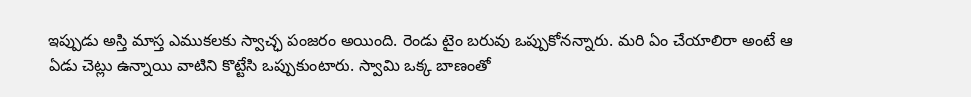ఇప్పుడు అస్తి మాస్త ఎముకలకు స్వాచ్ఛ పంజరం అయింది. రెండు టైం బరువు ఒప్పుకోనన్నారు. మరి ఏం చేయాలిరా అంటే ఆ ఏడు చెట్లు ఉన్నాయి వాటిని కొట్టేసి ఒప్పుకుంటారు. స్వామి ఒక్క బాణంతో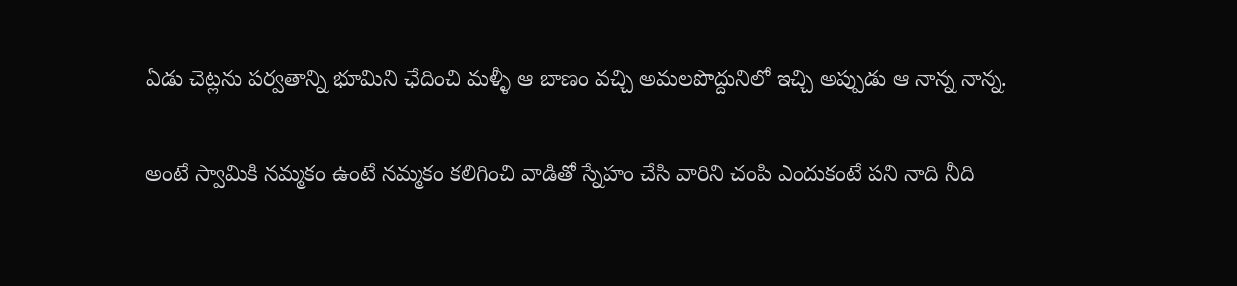ఏడు చెట్లను పర్వతాన్ని భూమిని ఛేదించి మళ్ళీ ఆ బాణం వచ్చి అమలపొద్దునిలో ఇచ్చి అప్పుడు ఆ నాన్న నాన్న.

అంటే స్వామికి నమ్మకం ఉంటే నమ్మకం కలిగించి వాడితో స్నేహం చేసి వారిని చంపి ఎందుకంటే పని నాది నీది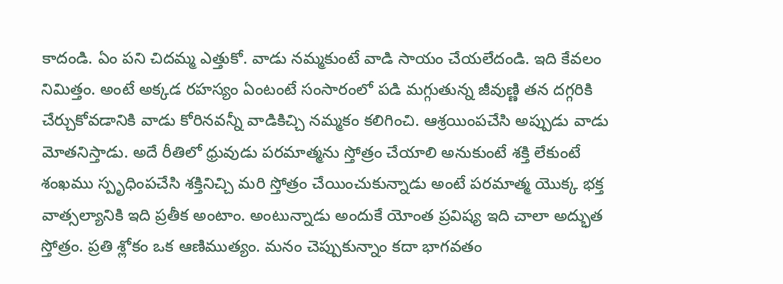కాదండి. ఏం పని చిదమ్మ ఎత్తుకో. వాడు నమ్మకుంటే వాడి సాయం చేయలేదండి. ఇది కేవలం నిమిత్తం. అంటే అక్కడ రహస్యం ఏంటంటే సంసారంలో పడి మగ్గుతున్న జీవుణ్ణి తన దగ్గరికి చేర్చుకోవడానికి వాడు కోరినవన్నీ వాడికిచ్చి నమ్మకం కలిగించి. ఆశ్రయింపచేసి అప్పుడు వాడు మోతనిస్తాడు. అదే రీతిలో ధ్రువుడు పరమాత్మను స్తోత్రం చేయాలి అనుకుంటే శక్తి లేకుంటే శంఖము స్పృధింపచేసి శక్తినిచ్చి మరి స్తోత్రం చేయించుకున్నాడు అంటే పరమాత్మ యొక్క భక్త వాత్సల్యానికి ఇది ప్రతీక అంటాం. అంటున్నాడు అందుకే యోంత ప్రవిష్య ఇది చాలా అద్భుత స్తోత్రం. ప్రతి శ్లోకం ఒక ఆణిముత్యం. మనం చెప్పుకున్నాం కదా భాగవతం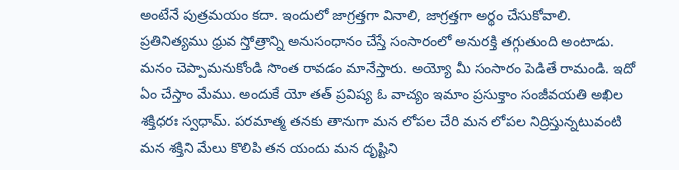అంటేనే పుత్రమయం కదా. ఇందులో జాగ్రత్తగా వినాలి, జాగ్రత్తగా అర్థం చేసుకోవాలి. ప్రతినిత్యము ధ్రువ స్తోత్రాన్ని అనుసంధానం చేస్తే సంసారంలో అనురక్తి తగ్గుతుంది అంటాడు. మనం చెప్పామనుకోండి సొంత రావడం మానేస్తారు. అయ్యో మీ సంసారం పెడితే రామండి. ఇదో ఏం చేస్తాం మేము. అందుకే యో తత్ ప్రవిష్య ఓ వాచ్యం ఇమాం ప్రసుక్తాం సంజీవయతి అఖిల శక్తిధరః స్వధామ్. పరమాత్మ తనకు తానుగా మన లోపల చేరి మన లోపల నిద్రిస్తున్నటువంటి మన శక్తిని మేలు కొలిపి తన యందు మన దృష్టిని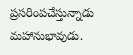ప్రసరింపచేస్తున్నాడు మహానుభావుడు.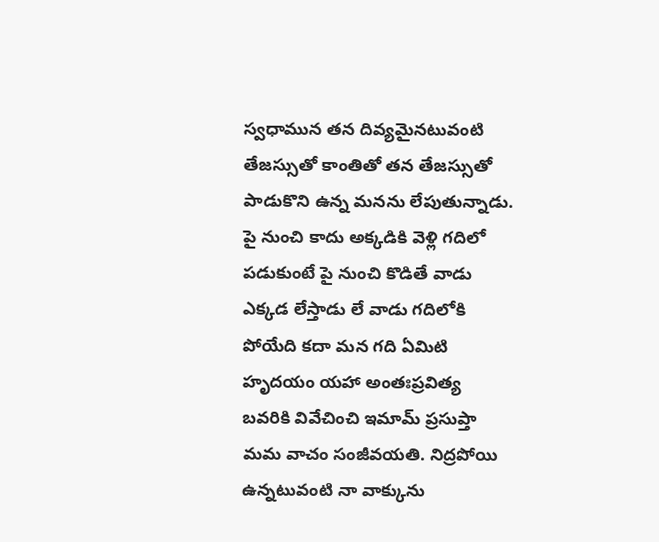స్వధామున తన దివ్యమైనటువంటి తేజస్సుతో కాంతితో తన తేజస్సుతో పాడుకొని ఉన్న మనను లేపుతున్నాడు. పై నుంచి కాదు అక్కడికి వెళ్లి గదిలో పడుకుంటే పై నుంచి కొడితే వాడు ఎక్కడ లేస్తాడు లే వాడు గదిలోకి పోయేది కదా మన గది ఏమిటి హృదయం యహా అంతఃప్రవిత్య బవరికి వివేచించి ఇమామ్ ప్రసుప్తా మమ వాచం సంజీవయతి. నిద్రపోయి ఉన్నటువంటి నా వాక్కును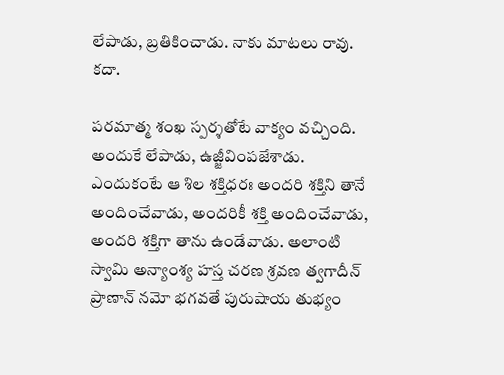లేపాడు, బ్రతికించాడు. నాకు మాటలు రావు. కదా.

పరమాత్మ శంఖ స్పర్శతోటే వాక్యం వచ్చింది. అందుకే లేపాడు, ఉజ్జీవింపజేశాడు. ఎందుకంటే ఆ శిల శక్తిధరః అందరి శక్తిని తానే అందించేవాడు, అందరికీ శక్తి అందించేవాడు, అందరి శక్తిగా తాను ఉండేవాడు. అలాంటి స్వామి అన్యాంశ్య హస్త చరణ శ్రవణ త్వగాదీన్ ప్రాణాన్ నమో భగవతే పురుషాయ తుభ్యం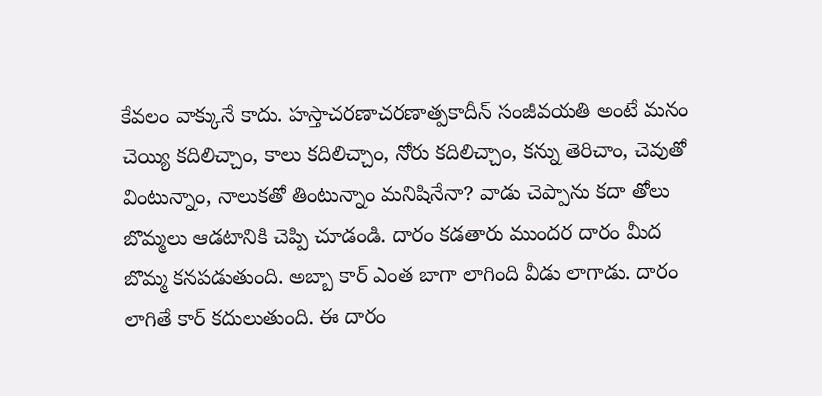కేవలం వాక్కునే కాదు. హస్తాచరణాచరణాత్పకాదీన్ సంజీవయతి అంటే మనం చెయ్యి కదిలిచ్చాం, కాలు కదిలిచ్చాం, నోరు కదిలిచ్చాం, కన్ను తెరిచాం, చెవుతో వింటున్నాం, నాలుకతో తింటున్నాం మనిషినేనా? వాడు చెప్పాను కదా తోలు బొమ్మలు ఆడటానికి చెప్పి చూడండి. దారం కడతారు ముందర దారం మీద బొమ్మ కనపడుతుంది. అబ్బా కార్ ఎంత బాగా లాగింది వీడు లాగాడు. దారం లాగితే కార్ కదులుతుంది. ఈ దారం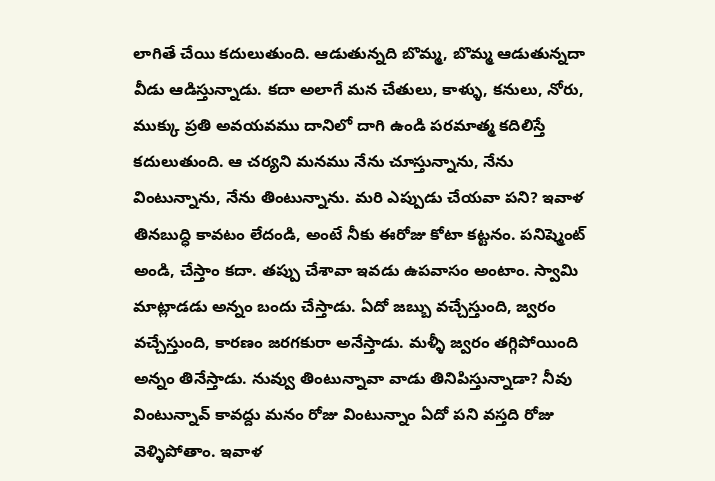లాగితే చేయి కదులుతుంది. ఆడుతున్నది బొమ్మ, బొమ్మ ఆడుతున్నదా వీడు ఆడిస్తున్నాడు. కదా అలాగే మన చేతులు, కాళ్ళు, కనులు, నోరు, ముక్కు ప్రతి అవయవము దానిలో దాగి ఉండి పరమాత్మ కదిలిస్తే కదులుతుంది. ఆ చర్యని మనము నేను చూస్తున్నాను, నేను వింటున్నాను, నేను తింటున్నాను. మరి ఎప్పుడు చేయవా పని? ఇవాళ తినబుద్ధి కావటం లేదండి, అంటే నీకు ఈరోజు కోటా కట్టనం. పనిష్మెంట్ అండి, చేస్తాం కదా. తప్పు చేశావా ఇవడు ఉపవాసం అంటాం. స్వామి మాట్లాడడు అన్నం బందు చేస్తాడు. ఏదో జబ్బు వచ్చేస్తుంది, జ్వరం వచ్చేస్తుంది, కారణం జరగకురా అనేస్తాడు. మళ్ళీ జ్వరం తగ్గిపోయింది అన్నం తినేస్తాడు. నువ్వు తింటున్నావా వాడు తినిపిస్తున్నాడా? నీవు వింటున్నావ్ కావద్దు మనం రోజు వింటున్నాం ఏదో పని వస్తది రోజు వెళ్ళిపోతాం. ఇవాళ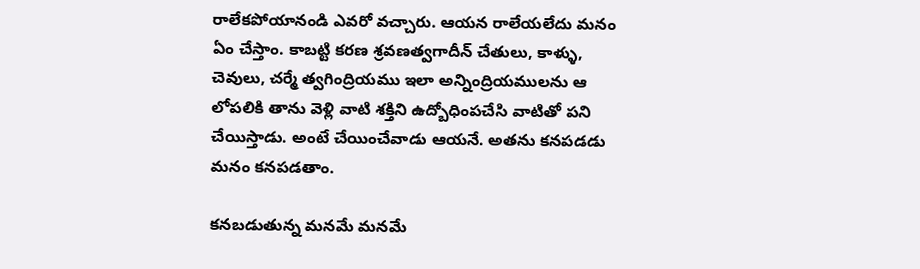రాలేకపోయానండి ఎవరో వచ్చారు. ఆయన రాలేయలేదు మనం ఏం చేస్తాం. కాబట్టి కరణ శ్రవణత్వగాదీన్ చేతులు, కాళ్ళు, చెవులు, చర్మే త్వగింద్రియము ఇలా అన్నింద్రియములను ఆ లోపలికి తాను వెళ్లి వాటి శక్తిని ఉద్బోధింపచేసి వాటితో పని చేయిస్తాడు. అంటే చేయించేవాడు ఆయనే. అతను కనపడడు మనం కనపడతాం.

కనబడుతున్న మనమే మనమే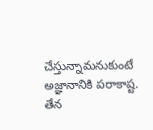చేస్తున్నామనుకుంటే అజ్ఞానానికి పరాకాష్ట. తేన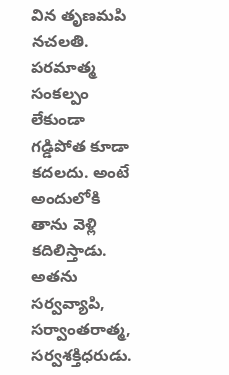విన తృణమపి నచలతి. పరమాత్మ సంకల్పం లేకుండా గడ్డిపోత కూడా కదలదు. అంటే అందులోకి తాను వెళ్లి కదిలిస్తాడు. అతను సర్వవ్యాపి, సర్వాంతరాత్మ, సర్వశక్తిధరుడు.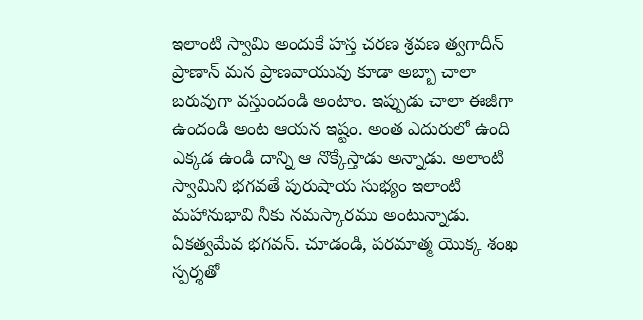ఇలాంటి స్వామి అందుకే హస్త చరణ శ్రవణ త్వగాదీన్ ప్రాణాన్ మన ప్రాణవాయువు కూడా అబ్బా చాలా బరువుగా వస్తుందండి అంటాం. ఇప్పుడు చాలా ఈజీగా ఉందండి అంట ఆయన ఇష్టం. అంత ఎదురులో ఉంది ఎక్కడ ఉండి దాన్ని ఆ నొక్కేస్తాడు అన్నాడు. అలాంటి స్వామిని భగవతే పురుషాయ సుభ్యం ఇలాంటి మహానుభావి నీకు నమస్కారము అంటున్నాడు. ఏకత్వమేవ భగవన్. చూడండి, పరమాత్మ యొక్క శంఖ స్పర్శతో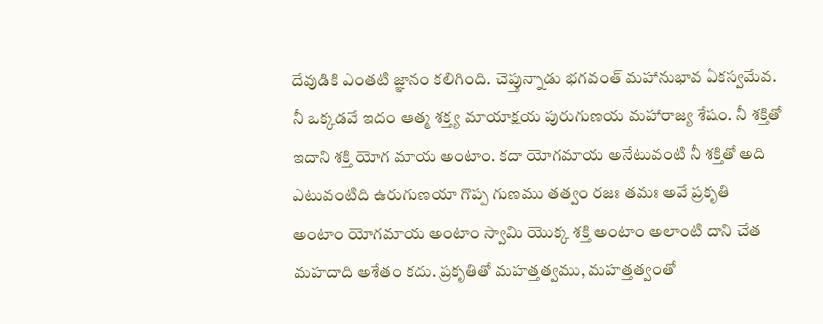దేవుడికి ఎంతటి జ్ఞానం కలిగింది. చెప్తున్నాడు భగవంత్ మహానుభావ ఏకస్వమేవ. నీ ఒక్కడవే ఇదం ఆత్మ శక్త్య మాయాక్షయ పురుగుణయ మహారాజ్య శేషం. నీ శక్తితో ఇదాని శక్తి యోగ మాయ అంటాం. కదా యోగమాయ అనేటువంటి నీ శక్తితో అది ఎటువంటిది ఉరుగుణయా గొప్ప గుణము తత్వం రజః తమః అవే ప్రకృతి అంటాం యోగమాయ అంటాం స్వామి యొక్క శక్తి అంటాం అలాంటి దాని చేత మహదాది అశేతం కదు. ప్రకృతితో మహత్తత్వము, మహత్తత్వంతో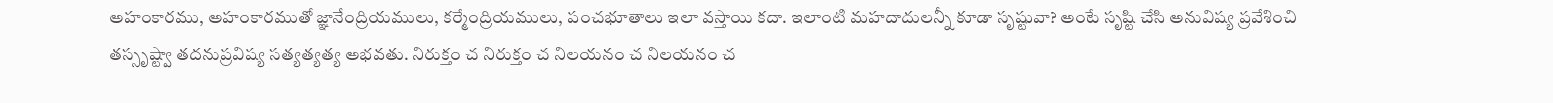అహంకారము, అహంకారముతో జ్ఞానేంద్రియములు, కర్మేంద్రియములు, పంచభూతాలు ఇలా వస్తాయి కదా. ఇలాంటి మహదాదులన్నీ కూడా సృష్టువా? అంటే సృష్టి చేసి అనువిష్య ప్రవేశించి తస్సృష్ట్వా తదనుప్రవిష్య సత్యత్యత్య అభవతు. నిరుక్తం చ నిరుక్తం చ నిలయనం చ నిలయనం చ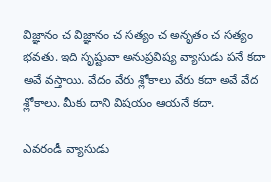విజ్ఞానం చ విజ్ఞానం చ సత్యం చ అనృతం చ సత్యం భవతు. ఇది సృష్టువా అనుప్రవిష్య వ్యాసుడు పనే కదా అవే వస్తాయి. వేదం వేరు శ్లోకాలు వేరు కదా అవే వేద శ్లోకాలు. మీకు దాని విషయం ఆయనే కదా.

ఎవరండీ వ్యాసుడు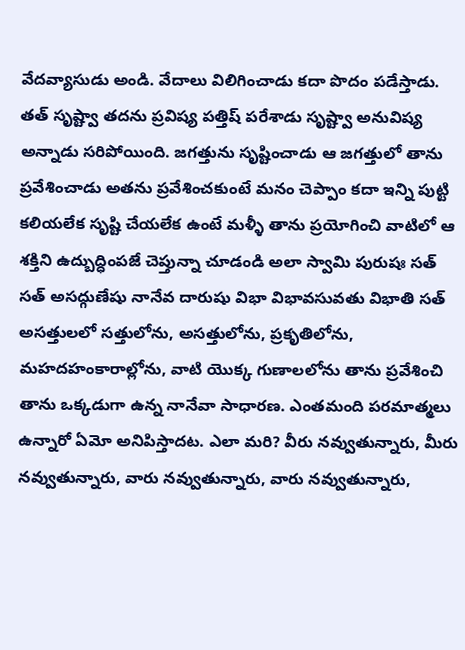వేదవ్యాసుడు అండి. వేదాలు విలిగించాడు కదా పొదం పడేస్తాడు. తత్ సృష్ట్వా తదను ప్రవిష్య పత్తిష్ పరేశాడు సృష్ట్వా అనువిష్య అన్నాడు సరిపోయింది. జగత్తును సృష్టించాడు ఆ జగత్తులో తాను ప్రవేశించాడు అతను ప్రవేశించకుంటే మనం చెప్పాం కదా ఇన్ని పుట్టి కలియలేక సృష్టి చేయలేక ఉంటే మళ్ళీ తాను ప్రయోగించి వాటిలో ఆ శక్తిని ఉద్బుద్ధింపజే చెప్తున్నా చూడండి అలా స్వామి పురుషః సత్ సత్ అసద్గుణేషు నానేవ దారుషు విభా విభావసువతు విభాతి సత్ అసత్తులలో సత్తులోను, అసత్తులోను, ప్రకృతిలోను, మహదహంకారాల్లోను, వాటి యొక్క గుణాలలోను తాను ప్రవేశించి తాను ఒక్కడుగా ఉన్న నానేవా సాధారణ. ఎంతమంది పరమాత్మలు ఉన్నారో ఏమో అనిపిస్తాదట. ఎలా మరి? వీరు నవ్వుతున్నారు, మీరు నవ్వుతున్నారు, వారు నవ్వుతున్నారు, వారు నవ్వుతున్నారు,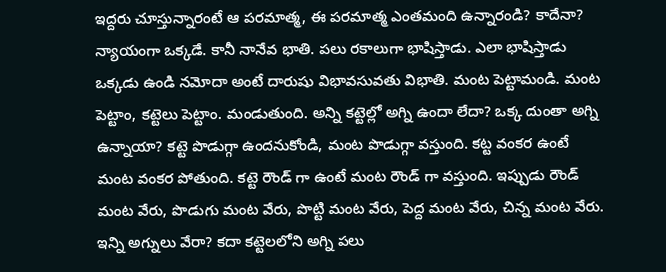ఇద్దరు చూస్తున్నారంటే ఆ పరమాత్మ, ఈ పరమాత్మ ఎంతమంది ఉన్నారండి? కాదేనా? న్యాయంగా ఒక్కడే. కానీ నానేవ భాతి. పలు రకాలుగా భాషిస్తాడు. ఎలా భాషిస్తాడు ఒక్కడు ఉండి నమోదా అంటే దారుషు విభావసువతు విభాతి. మంట పెట్టామండి. మంట పెట్టాం, కట్టెలు పెట్టాం. మండుతుంది. అన్ని కట్టెల్లో అగ్ని ఉందా లేదా? ఒక్క దుంతా అగ్ని ఉన్నాయా? కట్టె పొడుగ్గా ఉందనుకోండి, మంట పొడుగ్గా వస్తుంది. కట్ట వంకర ఉంటే మంట వంకర పోతుంది. కట్టె రౌండ్ గా ఉంటే మంట రౌండ్ గా వస్తుంది. ఇప్పుడు రౌండ్ మంట వేరు, పొడుగు మంట వేరు, పొట్టి మంట వేరు, పెద్ద మంట వేరు, చిన్న మంట వేరు. ఇన్ని అగ్నులు వేరా? కదా కట్టెలలోని అగ్ని పలు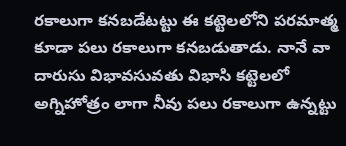రకాలుగా కనబడేటట్టు ఈ కట్టెలలోని పరమాత్మ కూడా పలు రకాలుగా కనబడుతాడు. నానే వా దారుసు విభావసువతు విభాసి కట్టెలలో అగ్నిహోత్రం లాగా నీవు పలు రకాలుగా ఉన్నట్టు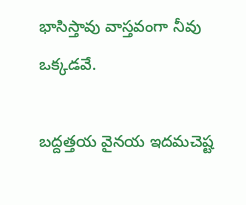భాసిస్తావు వాస్తవంగా నీవు ఒక్కడవే.

బద్దత్తయ వైనయ ఇదమచెష్ట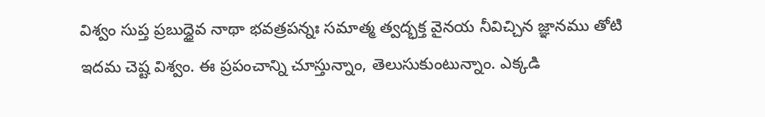విశ్వం సుప్త ప్రబుద్ధైవ నాథా భవత్రపన్నః సమాత్మ త్వద్భక్త వైనయ నీవిచ్చిన జ్ఞానము తోటి ఇదమ చెష్ట విశ్వం. ఈ ప్రపంచాన్ని చూస్తున్నాం, తెలుసుకుంటున్నాం. ఎక్కడి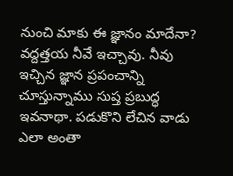నుంచి మాకు ఈ జ్ఞానం మాదేనా? వద్దత్తయ నీవే ఇచ్చావు. నీవు ఇచ్చిన జ్ఞాన ప్రపంచాన్ని చూస్తున్నాము సుప్త ప్రబుద్ధ ఇవనాథా. పడుకొని లేచిన వాడు ఎలా అంతా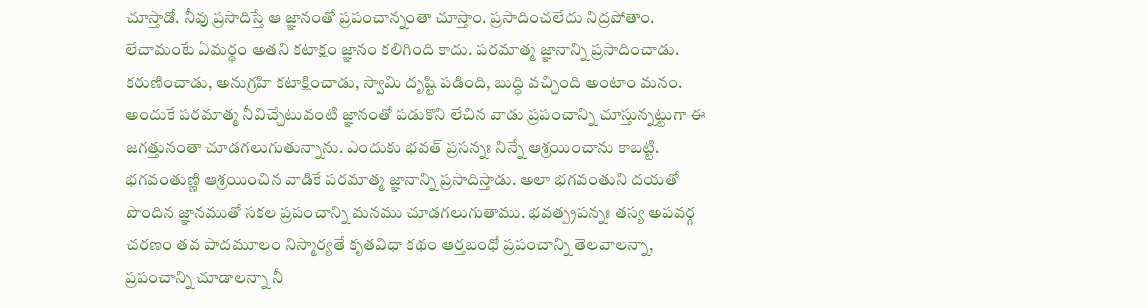చూస్తాడో. నీవు ప్రసాదిస్తే ఆ జ్ఞానంతో ప్రపంచాన్నంతా చూస్తాం. ప్రసాదించలేదు నిద్రపోతాం. లేచామంటే ఏమర్థం అతని కటాక్షం జ్ఞానం కలిగింది కాదు. పరమాత్మ జ్ఞానాన్ని ప్రసాదించాడు. కరుణించాడు, అనుగ్రహి కటాక్షించాడు, స్వామి దృష్టి పడింది, బుద్ధి వచ్చింది అంటాం మనం. అందుకే పరమాత్మ నీవిచ్చేటువంటి జ్ఞానంతో పడుకొని లేచిన వాడు ప్రపంచాన్ని చూస్తున్నట్టుగా ఈ జగత్తునంతా చూడగలుగుతున్నాను. ఎందుకు భవత్ ప్రసన్నః నిన్నే ఆశ్రయించాను కాబట్టి. భగవంతుణ్ణి ఆశ్రయించిన వాడికే పరమాత్మ జ్ఞానాన్ని ప్రసాదిస్తాడు. అలా భగవంతుని దయతో పొందిన జ్ఞానముతో సకల ప్రపంచాన్ని మనము చూడగలుగుతాము. భవత్ప్రపన్నః తస్య అపవర్గ చరణం తవ పాదమూలం నిస్మార్యతే కృతవిధా కథం ఆర్తబంధో ప్రపంచాన్ని తెలవాలన్నా, ప్రపంచాన్ని చూడాలన్నా నీ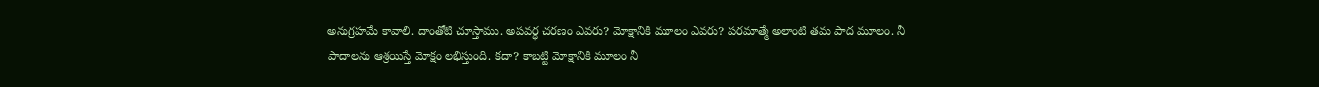అనుగ్రహమే కావాలి. దాంతోటి చూస్తాము. అపవర్ధ చరణం ఎవరు? మోక్షానికి మూలం ఎవరు? పరమాత్మే అలాంటి తమ పాద మూలం. నీ పాదాలను ఆశ్రయిస్తే మోక్షం లభిస్తుంది. కదా? కాబట్టి మోక్షానికి మూలం నీ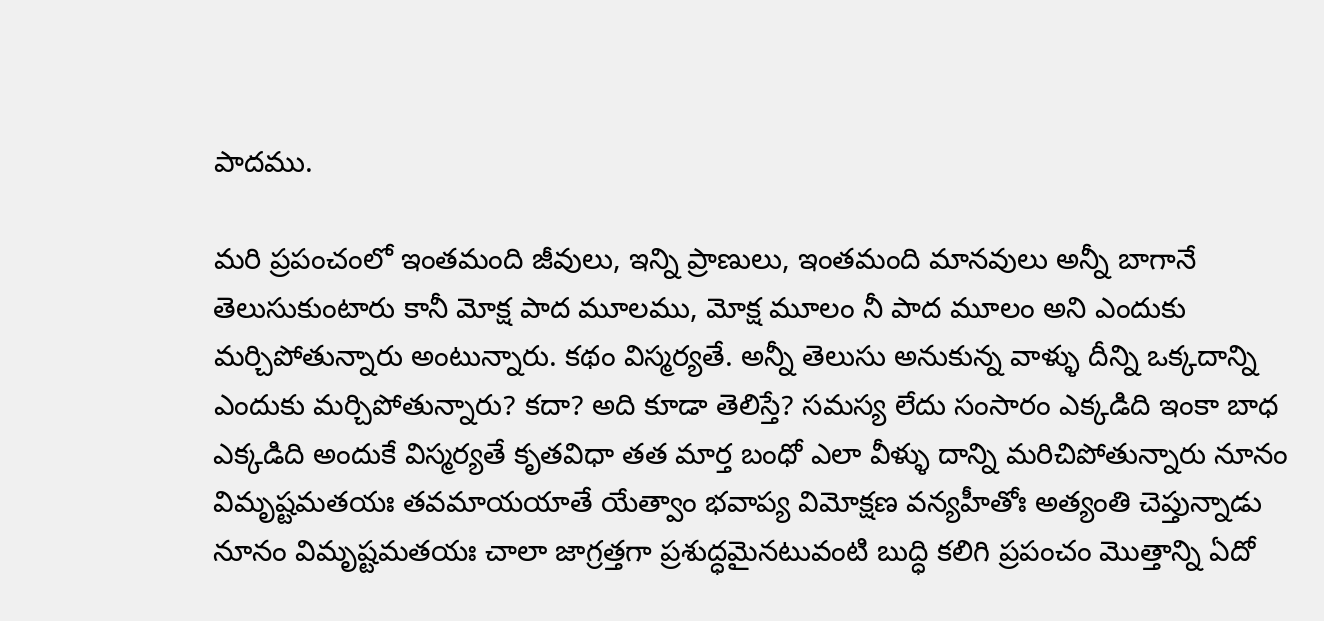పాదము.

మరి ప్రపంచంలో ఇంతమంది జీవులు, ఇన్ని ప్రాణులు, ఇంతమంది మానవులు అన్నీ బాగానే తెలుసుకుంటారు కానీ మోక్ష పాద మూలము, మోక్ష మూలం నీ పాద మూలం అని ఎందుకు మర్చిపోతున్నారు అంటున్నారు. కథం విస్మర్యతే. అన్నీ తెలుసు అనుకున్న వాళ్ళు దీన్ని ఒక్కదాన్ని ఎందుకు మర్చిపోతున్నారు? కదా? అది కూడా తెలిస్తే? సమస్య లేదు సంసారం ఎక్కడిది ఇంకా బాధ ఎక్కడిది అందుకే విస్మర్యతే కృతవిధా తత మార్త బంధో ఎలా వీళ్ళు దాన్ని మరిచిపోతున్నారు నూనం విమృష్టమతయః తవమాయయాతే యేత్వాం భవాప్య విమోక్షణ వన్యహీతోః అత్యంతి చెప్తున్నాడు నూనం విమృష్టమతయః చాలా జాగ్రత్తగా ప్రశుద్ధమైనటువంటి బుద్ధి కలిగి ప్రపంచం మొత్తాన్ని ఏదో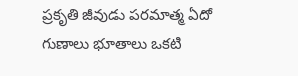ప్రకృతి జీవుడు పరమాత్మ ఏదో గుణాలు భూతాలు ఒకటి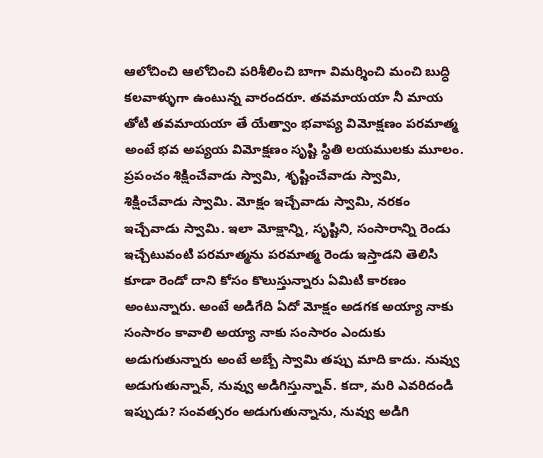ఆలోచించి ఆలోచించి పరిశీలించి బాగా విమర్శించి మంచి బుద్ధి కలవాళ్ళుగా ఉంటున్న వారందరూ. తవమాయయా నీ మాయ తోటి తవమాయయా తే యేత్వాం భవాప్య విమోక్షణం పరమాత్మ అంటే భవ అప్యయ విమోక్షణం సృష్టి స్థితి లయములకు మూలం. ప్రపంచం శిక్షించేవాడు స్వామి, శృష్టించేవాడు స్వామి, శిక్షించేవాడు స్వామి. మోక్షం ఇచ్చేవాడు స్వామి, నరకం ఇచ్చేవాడు స్వామి. ఇలా మోక్షాన్ని, సృష్టిని, సంసారాన్ని రెండు ఇచ్చేటువంటి పరమాత్మను పరమాత్మ రెండు ఇస్తాడని తెలిసి కూడా రెండో దాని కోసం కొలుస్తున్నారు ఏమిటి కారణం అంటున్నారు. అంటే అడిగేది ఏదో మోక్షం అడగక అయ్యా నాకు సంసారం కావాలి అయ్యా నాకు సంసారం ఎందుకు అడుగుతున్నారు అంటే అబ్బే స్వామి తప్పు మాది కాదు. నువ్వు అడుగుతున్నావ్, నువ్వు అడిగిస్తున్నావ్. కదా, మరి ఎవరిదండి ఇప్పుడు? సంవత్సరం అడుగుతున్నాను, నువ్వు అడిగి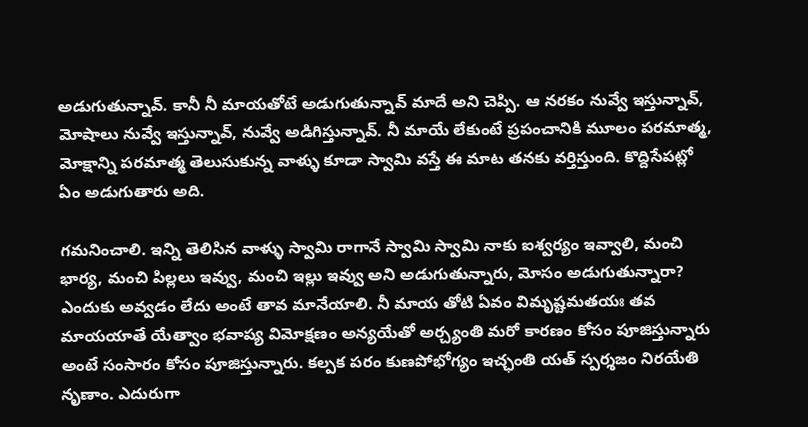అడుగుతున్నావ్. కానీ నీ మాయతోటే అడుగుతున్నావ్ మాదే అని చెప్పి. ఆ నరకం నువ్వే ఇస్తున్నావ్, మోషాలు నువ్వే ఇస్తున్నావ్, నువ్వే అడిగిస్తున్నావ్. నీ మాయే లేకుంటే ప్రపంచానికి మూలం పరమాత్మ, మోక్షాన్ని పరమాత్మ తెలుసుకున్న వాళ్ళు కూడా స్వామి వస్తే ఈ మాట తనకు వర్తిస్తుంది. కొద్దిసేపట్లో ఏం అడుగుతారు అది.

గమనించాలి. ఇన్ని తెలిసిన వాళ్ళు స్వామి రాగానే స్వామి స్వామి నాకు ఐశ్వర్యం ఇవ్వాలి, మంచి భార్య, మంచి పిల్లలు ఇవ్వు, మంచి ఇల్లు ఇవ్వు అని అడుగుతున్నారు, మోసం అడుగుతున్నారా? ఎందుకు అవ్వడం లేదు అంటే తావ మానేయాలి. నీ మాయ తోటి ఏవం విమృష్టమతయః తవ మాయయాతే యేత్వాం భవాప్య విమోక్షణం అన్యయేతో అర్చ్యంతి మరో కారణం కోసం పూజిస్తున్నారు అంటే సంసారం కోసం పూజిస్తున్నారు. కల్పక పరం కుణపోభోగ్యం ఇచ్ఛంతి యత్ స్పర్శజం నిరయేతి నృణాం. ఎదురుగా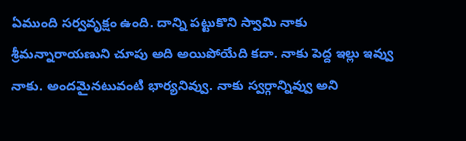ఏముంది సర్వవృక్షం ఉంది. దాన్ని పట్టుకొని స్వామి నాకు శ్రీమన్నారాయణుని చూపు అది అయిపోయేది కదా. నాకు పెద్ద ఇల్లు ఇవ్వు నాకు. అందమైనటువంటి భార్యనివ్వు. నాకు స్వర్గాన్నివ్వు అని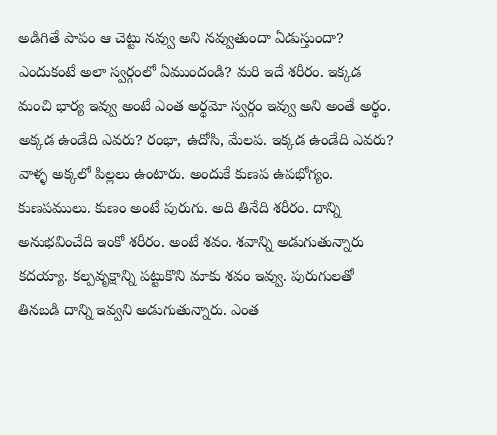అడిగితే పాపం ఆ చెట్టు నవ్వు అని నవ్వుతుందా ఏడుస్తుందా? ఎందుకంటే అలా స్వర్గంలో ఏముందండి? మరి ఇదే శరీరం. ఇక్కడ మంచి భార్య ఇవ్వు అంటే ఎంత అర్థమో స్వర్గం ఇవ్వు అని అంతే అర్థం. అక్కడ ఉండేది ఎవరు? రంభా, ఉదోసి, మేలప. ఇక్కడ ఉండేది ఎవరు? వాళ్ళ అక్కలో పిల్లలు ఉంటారు. అందుకే కుణప ఉపభోగ్యం. కుణపములు. కుణం అంటే పురుగు. అది తినేది శరీరం. దాన్ని అనుభవించేది ఇంకో శరీరం. అంటే శవం. శవాన్ని అడుగుతున్నారు కదయ్యా. కల్పవృక్షాన్ని పట్టుకొని మాకు శవం ఇవ్వు. పురుగులతో తినబడి దాన్ని ఇవ్వని అడుగుతున్నారు. ఎంత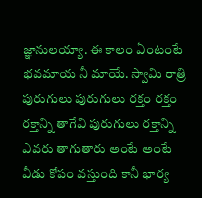జ్ఞానులయ్యా. ఈ కాలం ఏంటంటే భవమాయ నీ మాయే. స్వామి రాత్రి పురుగులు పురుగులు రక్తం రక్తం రక్తాన్ని తాగేవి పురుగులు రక్తాన్ని ఎవరు తాగుతారు అంటే అంటే వీడు కోపం వస్తుంది కానీ భార్య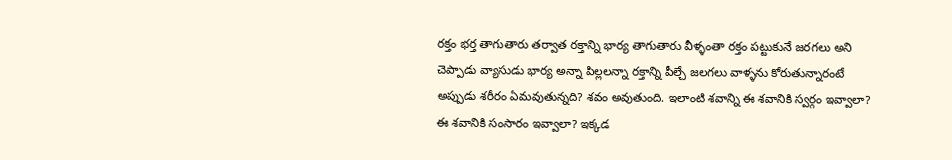రక్తం భర్త తాగుతారు తర్వాత రక్తాన్ని భార్య తాగుతారు వీళ్ళంతా రక్తం పట్టుకునే జరగలు అని చెప్పాడు వ్యాసుడు భార్య అన్నా పిల్లలన్నా రక్తాన్ని పీల్చే జలగలు వాళ్ళను కోరుతున్నారంటే అప్పుడు శరీరం ఏమవుతున్నది? శవం అవుతుంది. ఇలాంటి శవాన్ని ఈ శవానికి స్వర్గం ఇవ్వాలా? ఈ శవానికి సంసారం ఇవ్వాలా? ఇక్కడ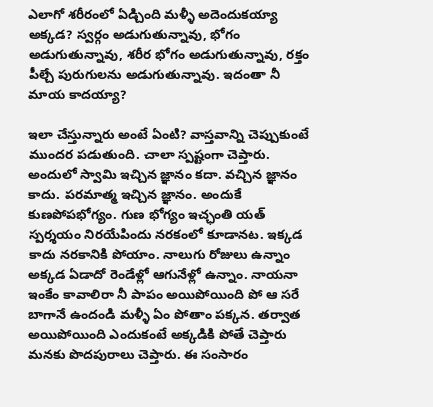ఎలాగో శరీరంలో ఏడ్చింది మళ్ళీ అదెందుకయ్యా అక్కడ? స్వర్గం అడుగుతున్నావు, భోగం అడుగుతున్నావు, శరీర భోగం అడుగుతున్నావు, రక్తం పీల్చే పురుగులను అడుగుతున్నావు. ఇదంతా నీ మాయ కాదయ్యా?

ఇలా చేస్తున్నారు అంటే ఏంటి? వాస్తవాన్ని చెప్పుకుంటే ముందర పడుతుంది. చాలా స్పష్టంగా చెప్తారు. అందులో స్వామి ఇచ్చిన జ్ఞానం కదా. వచ్చిన జ్ఞానం కాదు. పరమాత్మ ఇచ్చిన జ్ఞానం. అందుకే కుణపోపభోగ్యం. గుణ భోగ్యం ఇచ్ఛంతి యత్ స్పర్శయం నిరయేపిందు నరకంలో కూడానట. ఇక్కడ కాదు నరకానికి పోయాం. నాలుగు రోజులు ఉన్నాం అక్కడ ఏడాదో రెండేళ్లో ఆగునేళ్లో ఉన్నాం. నాయనా ఇంకేం కావాలిరా నీ పాపం అయిపోయింది పో ఆ సరే బాగానే ఉందండి మళ్ళీ ఏం పోతాం పక్కన. తర్వాత అయిపోయింది ఎందుకంటే అక్కడికి పోతే చెప్తారు మనకు పొదపురాలు చెప్తారు. ఈ సంసారం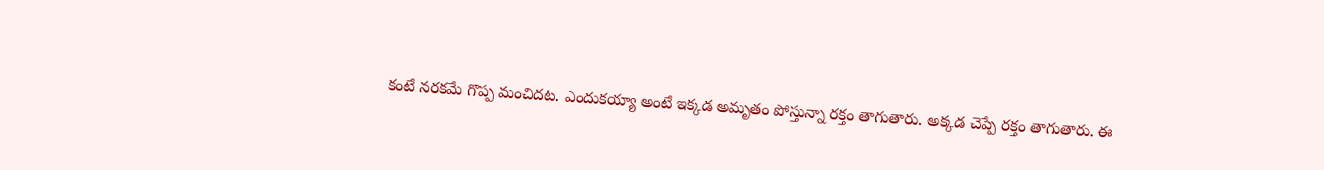కంటే నరకమే గొప్ప మంచిదట. ఎందుకయ్యా అంటే ఇక్కడ అమృతం పోస్తున్నా రక్తం తాగుతారు. అక్కడ చెప్పే రక్తం తాగుతారు. ఈ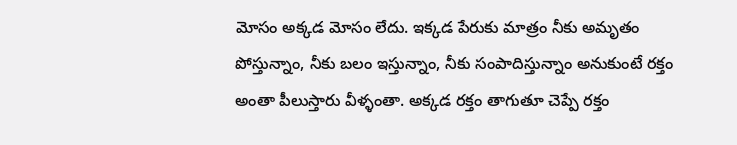మోసం అక్కడ మోసం లేదు. ఇక్కడ పేరుకు మాత్రం నీకు అమృతం పోస్తున్నాం, నీకు బలం ఇస్తున్నాం, నీకు సంపాదిస్తున్నాం అనుకుంటే రక్తం అంతా పీలుస్తారు వీళ్ళంతా. అక్కడ రక్తం తాగుతూ చెప్పే రక్తం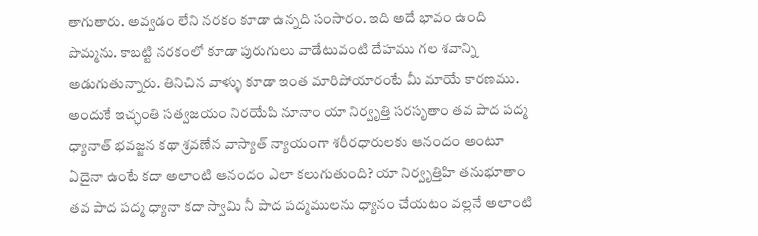తాగుతారు. అవ్వడం లేని నరకం కూడా ఉన్నది సంసారం. ఇది అదే భావం ఉంది పొమ్మను. కాబట్టి నరకంలో కూడా పురుగులు వాడేటువంటి దేహము గల శవాన్ని అడుగుతున్నారు. తినిచిన వాళ్ళు కూడా ఇంత మారిపోయారంటే మీ మాయే కారణము. అందుకే ఇచ్ఛంతి సత్వజయం నిరయేపి నూనాం యా నిర్వృత్తి సరసృతాం తవ పాద పద్మ ధ్యానాత్ భవజ్జన కథా శ్రవణేన వాస్యాత్ న్యాయంగా శరీరధారులకు ఆనందం అంటూ ఏదైనా ఉంటే కదా అలాంటి ఆనందం ఎలా కలుగుతుంది? యా నిర్వృత్తిహి తనుభూతాం తవ పాద పద్మ ధ్యానా కదా స్వామి నీ పాద పద్మములను ధ్యానం చేయటం వల్లనే అలాంటి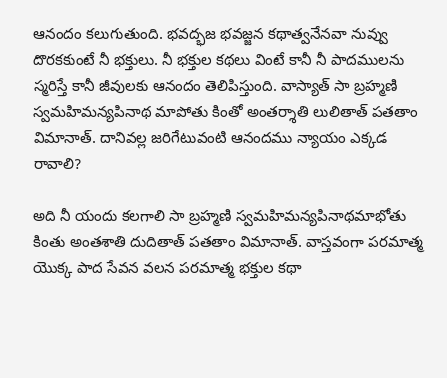ఆనందం కలుగుతుంది. భవద్భజ భవజ్జన కథాత్వనేనవా నువ్వు దొరకకుంటే నీ భక్తులు. నీ భక్తుల కథలు వింటే కానీ నీ పాదములను స్మరిస్తే కానీ జీవులకు ఆనందం తెలిపిస్తుంది. వాస్యాత్ సా బ్రహ్మణి స్వమహిమన్యపినాథ మాపోతు కింతో అంతర్శాతి లులితాత్ పతతాం విమానాత్. దానివల్ల జరిగేటువంటి ఆనందము న్యాయం ఎక్కడ రావాలి?

అది నీ యందు కలగాలి సా బ్రహ్మణి స్వమహిమన్యపినాథమాభోతు కింతు అంతశాతి దుదితాత్ పతతాం విమానాత్. వాస్తవంగా పరమాత్మ యొక్క పాద సేవన వలన పరమాత్మ భక్తుల కథా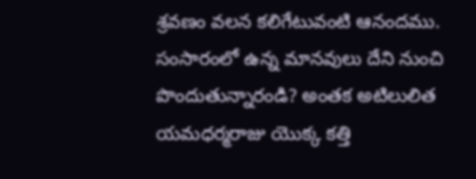శ్రవణం వలన కలిగేటువంటి ఆనందము. సంసారంలో ఉన్న మానవులు దేని నుంచి పొందుతున్నారండి? అంతక అటిలులిత యమధర్మరాజు యొక్క కత్తి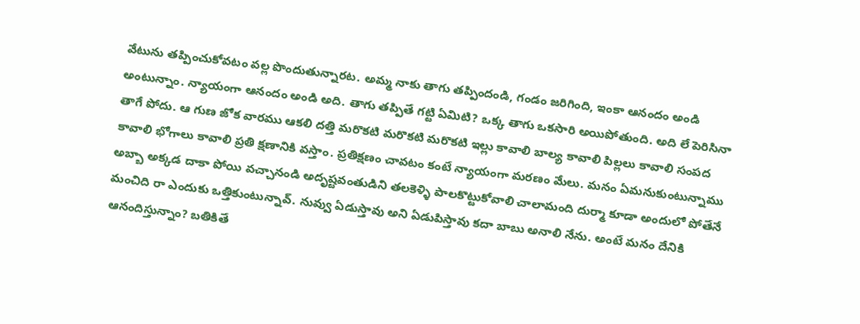వేటును తప్పించుకోవటం వల్ల పొందుతున్నారట. అమ్మ నాకు తాగు తప్పిందండి, గండం జరిగింది, ఇంకా ఆనందం అండి అంటున్నాం. న్యాయంగా ఆనందం అండి అది. తాగు తప్పితే గట్టి ఏమిటి? ఒక్క తాగు ఒకసారి అయిపోతుంది. అది లే పెరిసినా తాగే పోదు. ఆ గుణ జోక వారము ఆకలి దత్తి మరొకటి మరొకటి మరొకటి ఇల్లు కావాలి బాల్య కావాలి పిల్లలు కావాలి సంపద కావాలి భోగాలు కావాలి ప్రతి క్షణానికి వస్తాం. ప్రతిక్షణం చావటం కంటే న్యాయంగా మరణం మేలు. మనం ఏమనుకుంటున్నాము అబ్బా అక్కడ దాకా పోయి వచ్చానండి అదృష్టవంతుడిని తలకెళ్ళి పాలకొట్టుకోవాలి చాలామంది దుర్మా కూడా అందులో పోతేనే మంచిది రా ఎందుకు ఒత్తికుంటున్నావ్. నువ్వు ఏడుస్తావు అని ఏడుపిస్తావు కదా బాబు అనాలి నేను. అంటే మనం దేనికి ఆనందిస్తున్నాం? బతికితే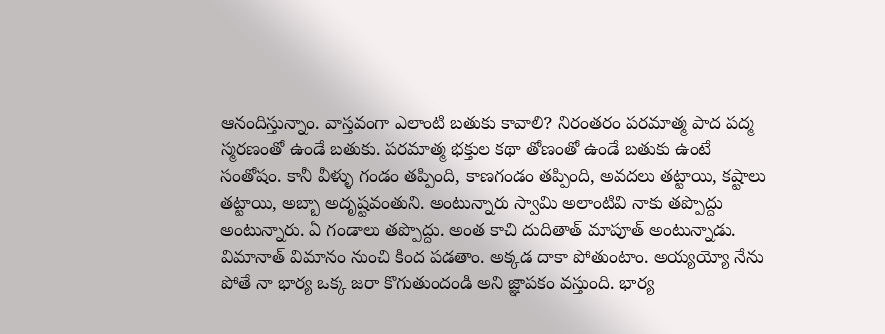ఆనందిస్తున్నాం. వాస్తవంగా ఎలాంటి బతుకు కావాలి? నిరంతరం పరమాత్మ పాద పద్మ స్మరణంతో ఉండే బతుకు. పరమాత్మ భక్తుల కథా తోణంతో ఉండే బతుకు ఉంటే సంతోషం. కానీ వీళ్ళు గండం తప్పింది, కాణగండం తప్పింది, అవదలు తట్టాయి, కష్టాలు తట్టాయి, అబ్బా అదృష్టవంతుని. అంటున్నారు స్వామి అలాంటివి నాకు తప్పొద్దు అంటున్నారు. ఏ గండాలు తప్పొద్దు. అంత కాచి దుదితాత్ మాపూత్ అంటున్నాడు. విమానాత్ విమానం నుంచి కింద పడతాం. అక్కడ దాకా పోతుంటాం. అయ్యయ్యో నేను పోతే నా భార్య ఒక్క జరా కొగుతుందండి అని జ్ఞాపకం వస్తుంది. భార్య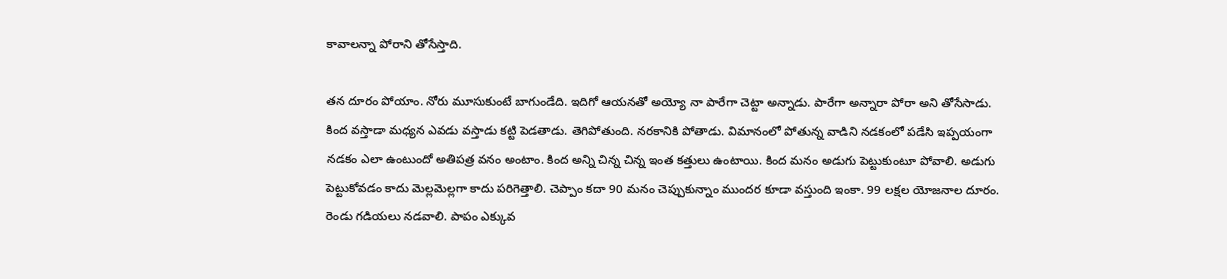కావాలన్నా పోరాని తోసేస్తాది.

తన దూరం పోయాం. నోరు మూసుకుంటే బాగుండేది. ఇదిగో ఆయనతో అయ్యో నా పారేగా చెట్టా అన్నాడు. పారేగా అన్నారా పోరా అని తోసేసాడు. కింద వస్తాడా మధ్యన ఎవడు వస్తాడు కట్టి పెడతాడు. తెగిపోతుంది. నరకానికి పోతాడు. విమానంలో పోతున్న వాడిని నడకంలో పడేసి ఇప్పయంగా నడకం ఎలా ఉంటుందో అతిపత్ర వనం అంటాం. కింద అన్ని చిన్న చిన్న ఇంత కత్తులు ఉంటాయి. కింద మనం అడుగు పెట్టుకుంటూ పోవాలి. అడుగు పెట్టుకోవడం కాదు మెల్లమెల్లగా కాదు పరిగెత్తాలి. చెప్పాం కదా 90 మనం చెప్పుకున్నాం ముందర కూడా వస్తుంది ఇంకా. 99 లక్షల యోజనాల దూరం. రెండు గడియలు నడవాలి. పాపం ఎక్కువ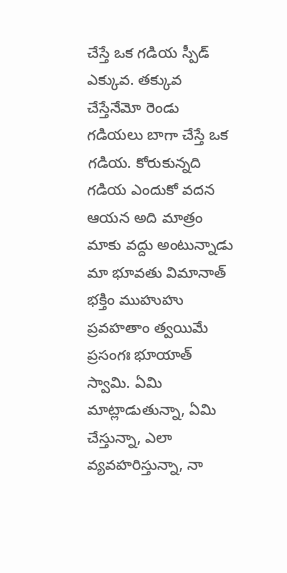చేస్తే ఒక గడియ స్పీడ్ ఎక్కువ. తక్కువ చేస్తేనేమో రెండు గడియలు బాగా చేస్తే ఒక గడియ. కోరుకున్నది గడియ ఎందుకో వదన ఆయన అది మాత్రం మాకు వద్దు అంటున్నాడు మా భూవతు విమానాత్ భక్తిం ముహుహు ప్రవహతాం త్వయిమే ప్రసంగః భూయాత్ స్వామి. ఏమి మాట్లాడుతున్నా, ఏమి చేస్తున్నా, ఎలా వ్యవహరిస్తున్నా, నా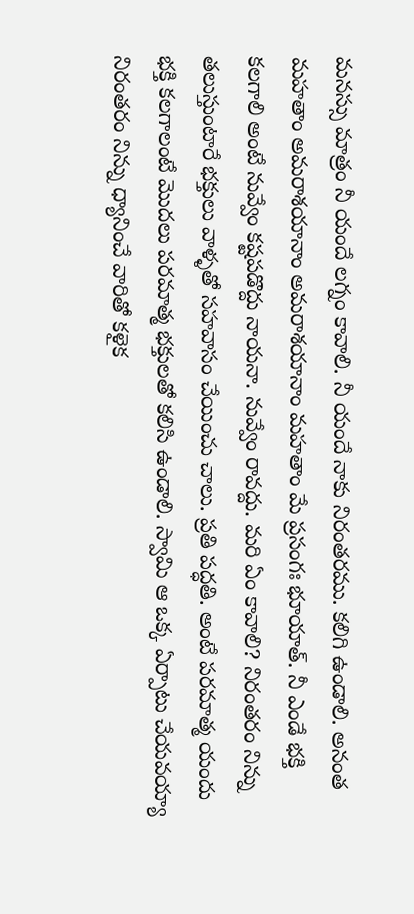మనస్సు మాత్రం నీ యందే లగ్నం కావాలి. నీ యందే నాకు నిరంతరము. కలిగి ఉండాలి. అనంత మహతాం అమరాశయానాం అమరాశయానాం మహతాం మే ప్రసంగః భూయాత్. నీ ఎండే భక్తి కలగాలి అంటే నువ్వేం కష్టపడొద్దు నాయనా. నువ్వేం రావద్దు. మరి ఏం కావాలి? నిరంతరం నిన్ను తలుస్తుంటారే భక్తులు వాళ్ళతో సహవాసం చేయించు చాలు. ప్రతి పద్ధతి. అంటే పరమాత్మ యందు భక్తి కలగాలంటే మొదలు పరమాత్మ భక్తులతో కలిసి ఉండాలి. స్వామి ఆ ఒక్క ఏర్పాటు చేయవయ్యా నిరంతరం నిన్ను ధ్యానించే వారితో కళైక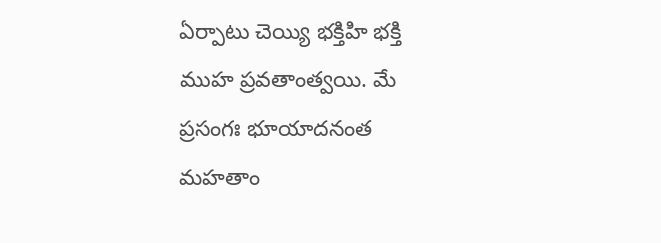ఏర్పాటు చెయ్యి భక్తిహి భక్తి ముహ ప్రవతాంత్వయి. మే ప్రసంగః భూయాదనంత మహతాం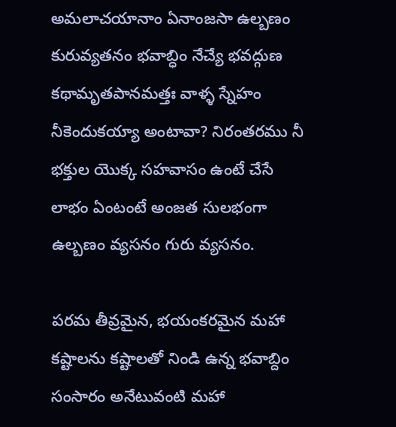అమలాచయానాం ఏనాంజసా ఉల్బణం కురువ్యతనం భవాబ్ధిం నేచ్యే భవద్గుణ కథామృతపానమత్తః వాళ్ళ స్నేహం నీకెందుకయ్యా అంటావా? నిరంతరము నీ భక్తుల యొక్క సహవాసం ఉంటే చేసే లాభం ఏంటంటే అంజత సులభంగా ఉల్బణం వ్యసనం గురు వ్యసనం.

పరమ తీవ్రమైన, భయంకరమైన మహా కష్టాలను కష్టాలతో నిండి ఉన్న భవాబ్దిం సంసారం అనేటువంటి మహా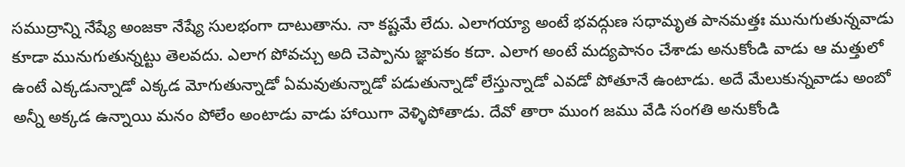సముద్రాన్ని నేష్యే అంజకా నేష్యే సులభంగా దాటుతాను. నా కష్టమే లేదు. ఎలాగయ్యా అంటే భవద్గుణ సధామృత పానమత్తః మునుగుతున్నవాడు కూడా మునుగుతున్నట్టు తెలవదు. ఎలాగ పోవచ్చు అది చెప్పాను జ్ఞాపకం కదా. ఎలాగ అంటే మద్యపానం చేశాడు అనుకోండి వాడు ఆ మత్తులో ఉంటే ఎక్కడున్నాడో ఎక్కడ మోగుతున్నాడో ఏమవుతున్నాడో పడుతున్నాడో లేస్తున్నాడో ఎవడో పోతూనే ఉంటాడు. అదే మేలుకున్నవాడు అంబో అన్నీ అక్కడ ఉన్నాయి మనం పోలేం అంటాడు వాడు హాయిగా వెళ్ళిపోతాడు. దేవో తారా ముంగ జము వేడి సంగతి అనుకోండి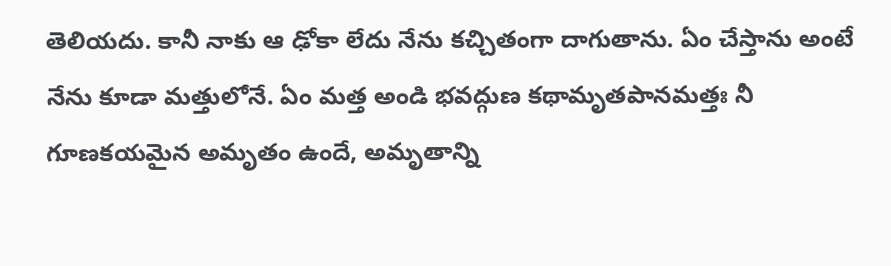తెలియదు. కానీ నాకు ఆ ఢోకా లేదు నేను కచ్చితంగా దాగుతాను. ఏం చేస్తాను అంటే నేను కూడా మత్తులోనే. ఏం మత్త అండి భవద్గుణ కథామృతపానమత్తః నీ గూణకయమైన అమృతం ఉందే, అమృతాన్ని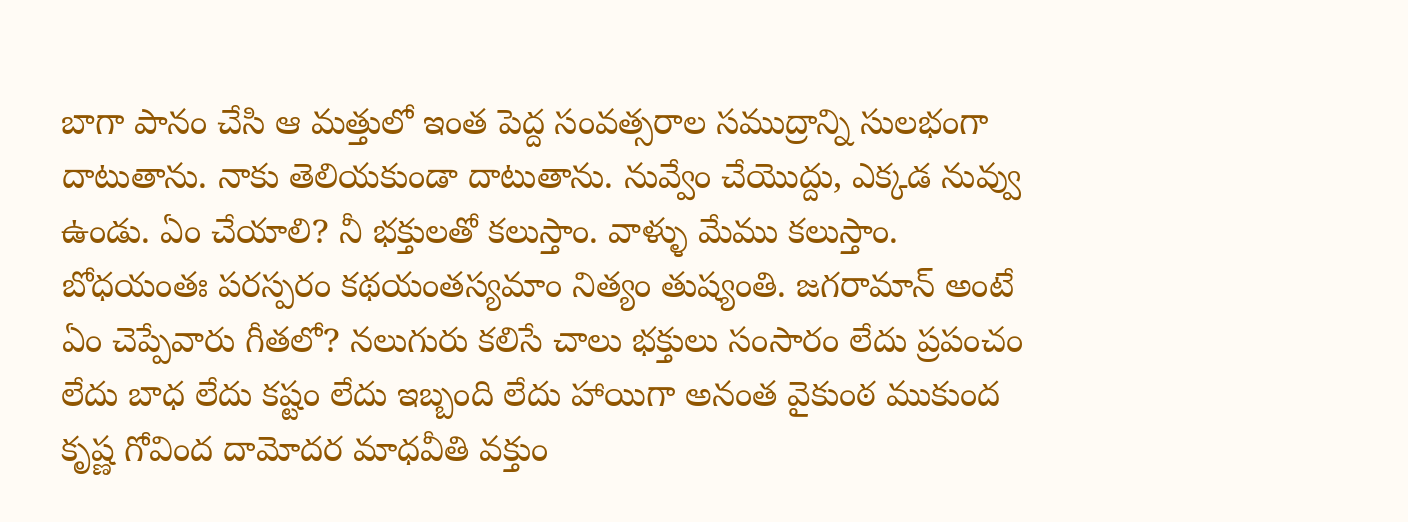బాగా పానం చేసి ఆ మత్తులో ఇంత పెద్ద సంవత్సరాల సముద్రాన్ని సులభంగా దాటుతాను. నాకు తెలియకుండా దాటుతాను. నువ్వేం చేయొద్దు, ఎక్కడ నువ్వు ఉండు. ఏం చేయాలి? నీ భక్తులతో కలుస్తాం. వాళ్ళు మేము కలుస్తాం. బోధయంతః పరస్పరం కథయంతస్యమాం నిత్యం తుష్యంతి. జగరామాన్ అంటే ఏం చెప్పేవారు గీతలో? నలుగురు కలిసే చాలు భక్తులు సంసారం లేదు ప్రపంచం లేదు బాధ లేదు కష్టం లేదు ఇబ్బంది లేదు హాయిగా అనంత వైకుంఠ ముకుంద కృష్ణ గోవింద దామోదర మాధవీతి వక్తుం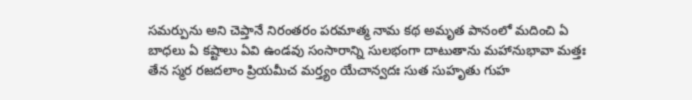సమర్పును అని చెప్తానే నిరంతరం పరమాత్మ నామ కథ అమృత పానంలో మదించి ఏ బాధలు ఏ కష్టాలు ఏవి ఉండవు సంసారాన్ని సులభంగా దాటుతాను మహానుభావా మత్తః తేన స్మర రజదలాం ప్రియమీచ మర్త్యం యేచాన్వదః సుత సుహృతు గుహ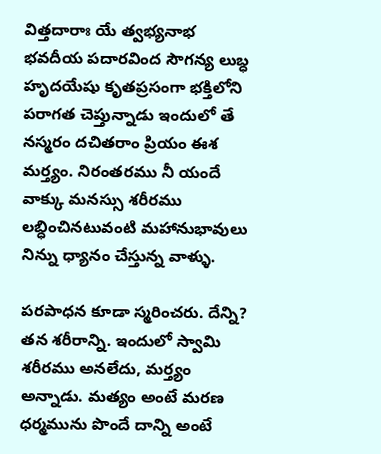విత్తదారాః యే త్వభ్యనాభ భవదీయ పదారవింద సౌగన్య లుబ్ధ హృదయేషు కృతప్రసంగా భక్తిలోని పరాగత చెప్తున్నాడు ఇందులో తే నస్మరం దచితరాం ప్రియం ఈశ మర్త్యం. నిరంతరము నీ యందే వాక్కు మనస్సు శరీరము లబ్ధించినటువంటి మహానుభావులు నిన్ను ధ్యానం చేస్తున్న వాళ్ళు.

పరపాధన కూడా స్మరించరు. దేన్ని? తన శరీరాన్ని. ఇందులో స్వామి శరీరము అనలేదు, మర్త్యం అన్నాడు. మత్యం అంటే మరణ ధర్మమును పొందే దాన్ని అంటే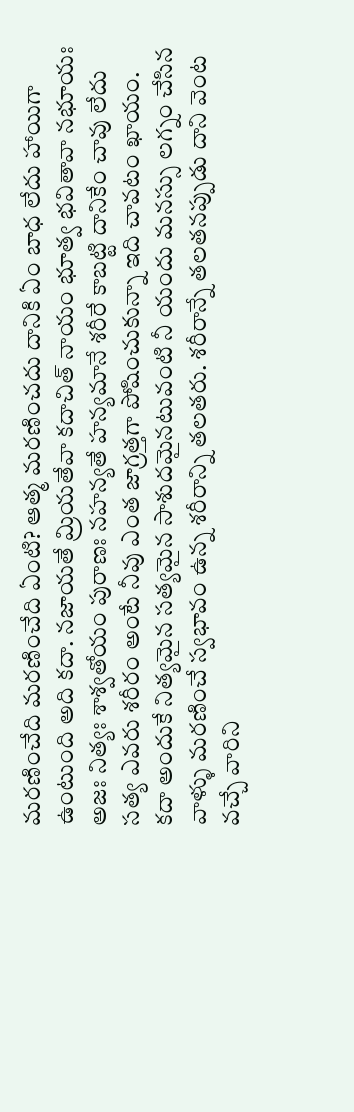మరణించేది మరణించేది ఏంటి? ఆత్మ మరణించదు దానికి ఏం బాధ లేదు హాయిగా ఉంటుంది అది కదా. నజాయతే మ్రియతేవా కదాచిత్ నాయం భూత్వ భవితావా నభూయః అజః నిత్యః శాశ్వతోయం పురాణః నహన్యతే హన్యమానే శరీరే కాబట్టి దానికేం చావు లేదు సత్య ఎవరు శరీరం అంటే నీవు ఎంత జాగ్రత్తగా పోషించుకున్నా ఇది చావటం ఖాయం. కదా అందుకే నిత్యమైన సత్యమైన సాశుదమైనటువంటి నీ యందు మనస్సు లగ్నం చేసిన వాళ్ళు మరణించే స్వభావం ఉన్న శరీరాన్ని తలతరు. శరీరాన్నే తలతనప్పుడు దాని వెంట వచ్చే వారిని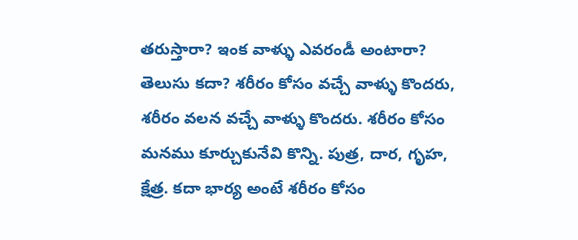తరుస్తారా? ఇంక వాళ్ళు ఎవరండీ అంటారా? తెలుసు కదా? శరీరం కోసం వచ్చే వాళ్ళు కొందరు, శరీరం వలన వచ్చే వాళ్ళు కొందరు. శరీరం కోసం మనము కూర్చుకునేవి కొన్ని. పుత్ర, దార, గృహ, క్షేత్ర. కదా భార్య అంటే శరీరం కోసం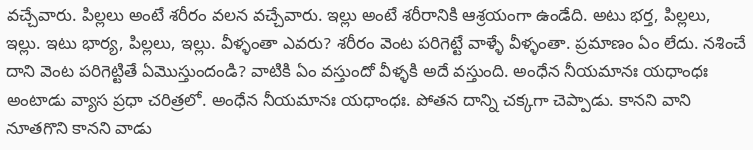వచ్చేవారు. పిల్లలు అంటే శరీరం వలన వచ్చేవారు. ఇల్లు అంటే శరీరానికి ఆశ్రయంగా ఉండేది. అటు భర్త, పిల్లలు, ఇల్లు. ఇటు భార్య, పిల్లలు, ఇల్లు. వీళ్ళంతా ఎవరు? శరీరం వెంట పరిగెట్టే వాళ్ళే వీళ్ళంతా. ప్రమాణం ఏం లేదు. నశించే దాని వెంట పరిగెట్టితే ఏమొస్తుందండి? వాటికి ఏం వస్తుందో వీళ్ళకి అదే వస్తుంది. అంధేన నీయమానః యధాంధః అంటాడు వ్యాస ప్రధా చరిత్రలో. అంధేన నీయమానః యధాంధః. పోతన దాన్ని చక్కగా చెప్పాడు. కానని వాని నూతగొని కానని వాడు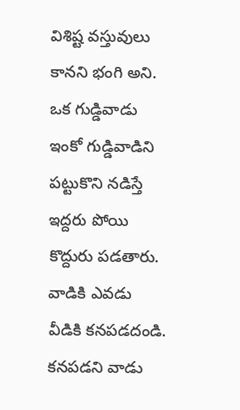విశిష్ట వస్తువులు కానని భంగి అని. ఒక గుడ్డివాడు ఇంకో గుడ్డివాడిని పట్టుకొని నడిస్తే ఇద్దరు పోయి కొద్దురు పడతారు. వాడికి ఎవడు వీడికి కనపడదండి. కనపడని వాడు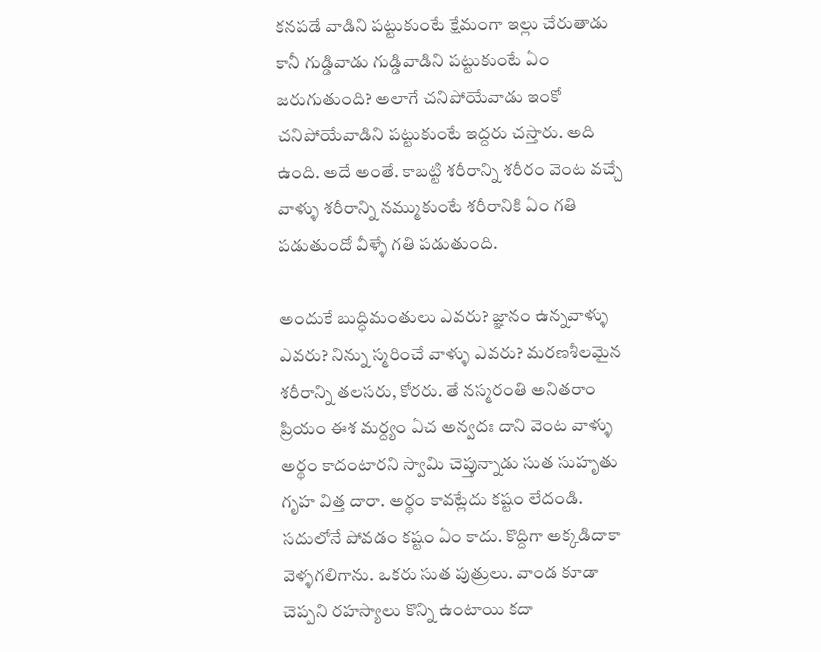కనపడే వాడిని పట్టుకుంటే క్షేమంగా ఇల్లు చేరుతాడు కానీ గుడ్డివాడు గుడ్డివాడిని పట్టుకుంటే ఏం జరుగుతుంది? అలాగే చనిపోయేవాడు ఇంకో చనిపోయేవాడిని పట్టుకుంటే ఇద్దరు చస్తారు. అది ఉంది. అదే అంతే. కాబట్టి శరీరాన్ని శరీరం వెంట వచ్చే వాళ్ళు శరీరాన్ని నమ్ముకుంటే శరీరానికి ఏం గతి పడుతుందో వీళ్ళే గతి పడుతుంది.

అందుకే బుద్ధిమంతులు ఎవరు? జ్ఞానం ఉన్నవాళ్ళు ఎవరు? నిన్ను స్మరించే వాళ్ళు ఎవరు? మరణశీలమైన శరీరాన్ని తలసరు, కోరరు. తే నస్మరంతి అనితరాం ప్రియం ఈశ మర్ద్యం ఏచ అన్వదః దాని వెంట వాళ్ళు అర్థం కాదంటారని స్వామి చెప్తున్నాడు సుత సుహృతు గృహ విత్త దారా. అర్థం కావట్లేదు కష్టం లేదండి. సదులోనే పోవడం కష్టం ఏం కాదు. కొద్దిగా అక్కడిదాకా వెళ్ళగలిగాను. ఒకరు సుత పుత్రులు. వాండ కూడా చెప్పని రహస్యాలు కొన్ని ఉంటాయి కదా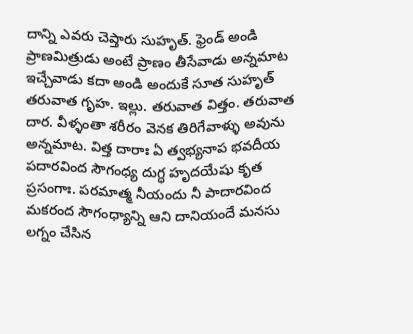దాన్ని ఎవరు చెప్తారు సుహృత్. ఫ్రెండ్ అండి ప్రాణమిత్రుడు అంటే ప్రాణం తీసేవాడు అన్నమాట ఇచ్చేవాడు కదా అండి అందుకే సూత సుహృత్ తరువాత గృహ. ఇల్లు. తరువాత విత్తం. తరువాత దార. వీళ్ళంతా శరీరం వెనక తిరిగేవాళ్ళు అవును అన్నమాట. విత్త దారాః ఏ త్వభ్యనాప భవదీయ పదారవింద సౌగంధ్య దుగ్ధ హృదయేషు కృత ప్రసంగాః. పరమాత్మ నీయందు నీ పాదారవింద మకరంద సౌగంధ్యాన్ని ఆని దానియందే మనసు లగ్నం చేసిన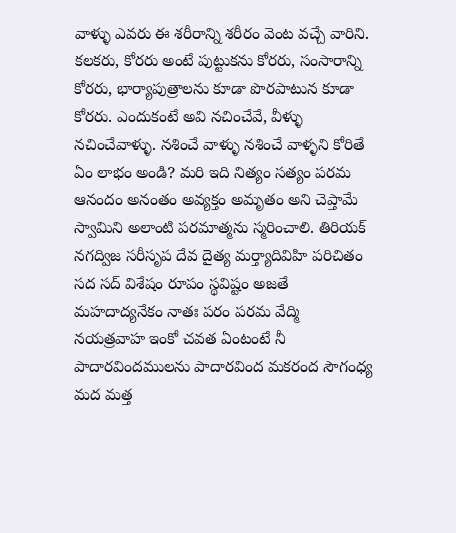వాళ్ళు ఎవరు ఈ శరీరాన్ని శరీరం వెంట వచ్చే వారిని. కలకరు, కోరరు అంటే పుట్టుకను కోరరు, సంసారాన్ని కోరరు, భార్యాపుత్రాలను కూడా పొరపాటున కూడా కోరరు. ఎందుకంటే అవి నచించేవే, వీళ్ళు నచించేవాళ్ళు. నశించే వాళ్ళు నశించే వాళ్ళని కోరితే ఏం లాభం అండి? మరి ఇది నిత్యం సత్యం పరమ ఆనందం అనంతం అవ్యక్తం అమృతం అని చెప్తామే స్వామిని అలాంటి పరమాత్మను స్మరించాలి. తిరియక్ నగద్విజ సరీసృప దేవ దైత్య మర్త్యాదివిహి పరిచితం సద సద్ విశేషం రూపం స్థవిష్టం అజతే మహదాద్యనేకం నాతః పరం పరమ వేద్మి నయత్రవాహ ఇంకో చవత ఏంటంటే నీ పాదారవిందములను పాదారవింద మకరంద సౌగంధ్య మద మత్త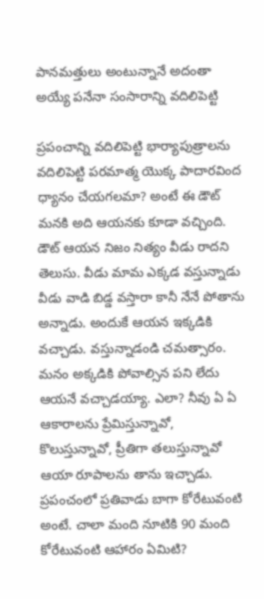పానమత్తులు అంటున్నానే అదంతా అయ్యే పనేనా సంసారాన్ని వదిలిపెట్టి

ప్రపంచాన్ని వదిలిపెట్టి భార్యాపుత్రాలను వదిలిపెట్టి పరమాత్మ యొక్క పాదారవింద ధ్యానం చేయగలమా? అంటే ఈ డౌట్ మనకి అది ఆయనకు కూడా వచ్చింది. డౌట్ ఆయన నిజం నిత్యం వీడు రాదని తెలుసు. వీడు మామ ఎక్కడ వస్తున్నాడు వీడు వాడి బిడ్డ వస్తారా కానీ నేనే పోతాను అన్నాడు. అందుకే ఆయన ఇక్కడికి వచ్చాడు. వస్తున్నాడండి చమత్సారం. మనం అక్కడికి పోవాల్సిన పని లేదు ఆయనే వచ్చాడయ్యా. ఎలా? నీవు ఏ ఏ ఆకారాలను ప్రేమిస్తున్నావో, కొలుస్తున్నావో, ప్రీతిగా తలుస్తున్నావో ఆయా రూపాలను తాను ఇచ్చాడు. ప్రపంచంలో ప్రతివాడు బాగా కోరేటువంటి అంటే. చాలా మంది నూటికి 90 మంది కోరేటువంటి ఆహారం ఏమిటి?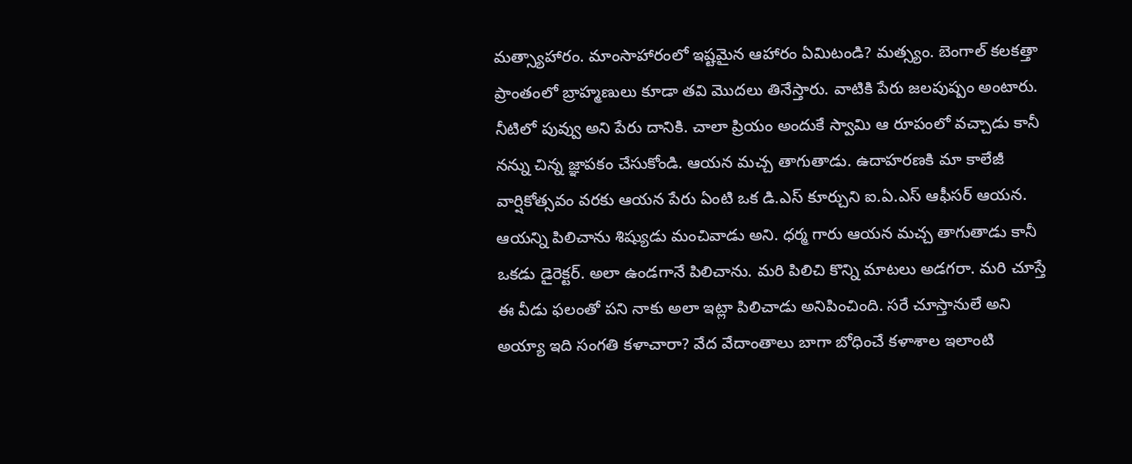మత్స్యాహారం. మాంసాహారంలో ఇష్టమైన ఆహారం ఏమిటండి? మత్స్యం. బెంగాల్ కలకత్తా ప్రాంతంలో బ్రాహ్మణులు కూడా తవి మొదలు తినేస్తారు. వాటికి పేరు జలపుష్పం అంటారు. నీటిలో పువ్వు అని పేరు దానికి. చాలా ప్రియం అందుకే స్వామి ఆ రూపంలో వచ్చాడు కానీ నన్ను చిన్న జ్ఞాపకం చేసుకోండి. ఆయన మచ్చ తాగుతాడు. ఉదాహరణకి మా కాలేజీ వార్షికోత్సవం వరకు ఆయన పేరు ఏంటి ఒక డి.ఎస్ కూర్చుని ఐ.ఏ.ఎస్ ఆఫీసర్ ఆయన. ఆయన్ని పిలిచాను శిష్యుడు మంచివాడు అని. ధర్మ గారు ఆయన మచ్చ తాగుతాడు కానీ ఒకడు డైరెక్టర్. అలా ఉండగానే పిలిచాను. మరి పిలిచి కొన్ని మాటలు అడగరా. మరి చూస్తే ఈ వీడు ఫలంతో పని నాకు అలా ఇట్లా పిలిచాడు అనిపించింది. సరే చూస్తానులే అని అయ్యా ఇది సంగతి కళాచారా? వేద వేదాంతాలు బాగా బోధించే కళాశాల ఇలాంటి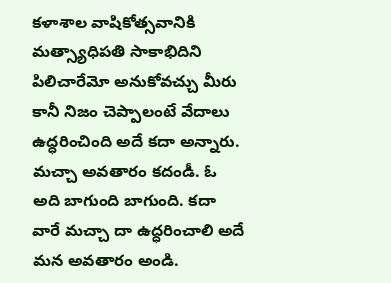కళాశాల వాషికోత్సవానికి మత్స్యాధిపతి సాకాభిదిని పిలిచారేమో అనుకోవచ్చు మీరు కానీ నిజం చెప్పాలంటే వేదాలు ఉద్ధరించింది అదే కదా అన్నారు. మచ్చా అవతారం కదండీ. ఓ అది బాగుంది బాగుంది. కదా వారే మచ్చా దా ఉద్ధరించాలి అదే మన అవతారం అండి.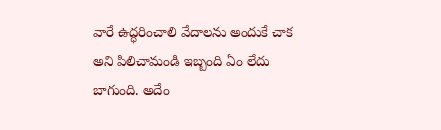వారే ఉద్ధరించాలి వేదాలను అందుకే చాక అని పిలిచామండి ఇబ్బంది ఏం లేదు బాగుంది. అదేం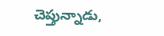చెప్తున్నాడు,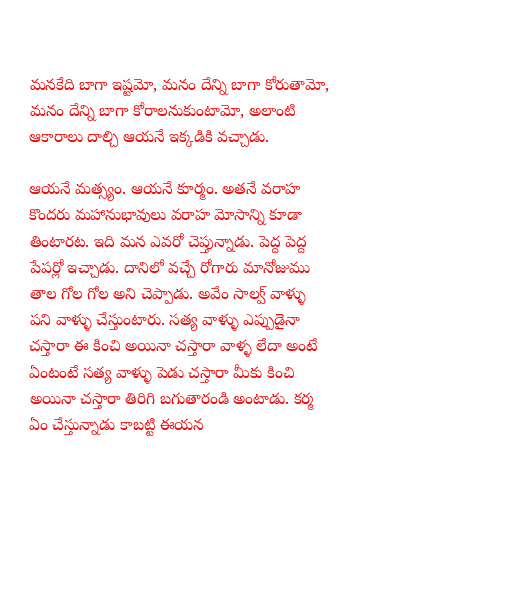మనకేది బాగా ఇష్టమో, మనం దేన్ని బాగా కోరుతామో, మనం దేన్ని బాగా కోరాలనుకుంటామో, అలాంటి ఆకారాలు దాల్చి ఆయనే ఇక్కడికి వచ్చాడు.

ఆయనే మత్స్యం. ఆయనే కూర్మం. అతనే వరాహ కొందరు మహానుభావులు వరాహ మోసాన్ని కూడా తింటారట. ఇది మన ఎవరో చెప్తున్నాడు. పెద్ద పెద్ద పేపర్లో ఇచ్చాడు. దానిలో వచ్చే రోగారు మానోజుము తాల గోల గోల అని చెప్పాడు. అవేం సాల్వ్ వాళ్ళు పని వాళ్ళు చేస్తుంటారు. సత్య వాళ్ళు ఎప్పుడైనా చస్తారా ఈ కించి అయినా చస్తారా వాళ్ళ లేదా అంటే ఏంటంటే సత్య వాళ్ళు పెడు చస్తారా మీకు కించి అయినా చస్తారా తిరిగి బగుతారండి అంటాడు. కర్మ ఏం చేస్తున్నాడు కాబట్టి ఈయన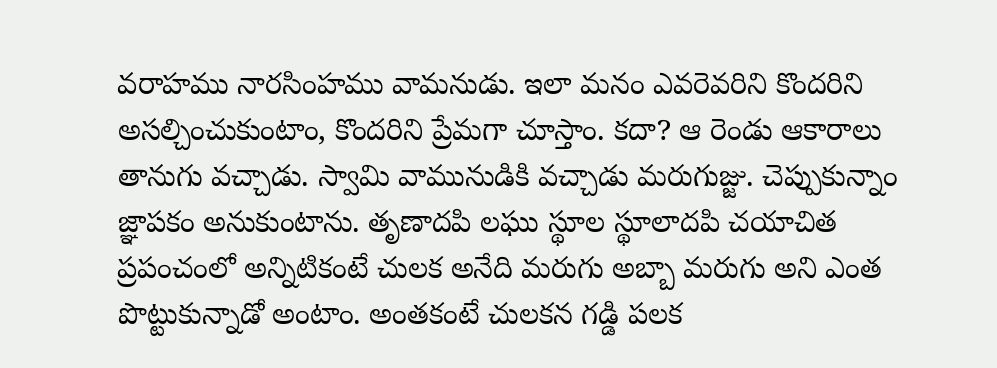వరాహము నారసింహము వామనుడు. ఇలా మనం ఎవరెవరిని కొందరిని అసల్చించుకుంటాం, కొందరిని ప్రేమగా చూస్తాం. కదా? ఆ రెండు ఆకారాలు తానుగు వచ్చాడు. స్వామి వామునుడికి వచ్చాడు మరుగుజ్జు. చెప్పుకున్నాం జ్ఞాపకం అనుకుంటాను. తృణాదపి లఘు స్థూల స్థూలాదపి చయాచిత ప్రపంచంలో అన్నిటికంటే చులక అనేది మరుగు అబ్బా మరుగు అని ఎంత పొట్టుకున్నాడో అంటాం. అంతకంటే చులకన గడ్డి పలక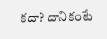కదా? దానికంటే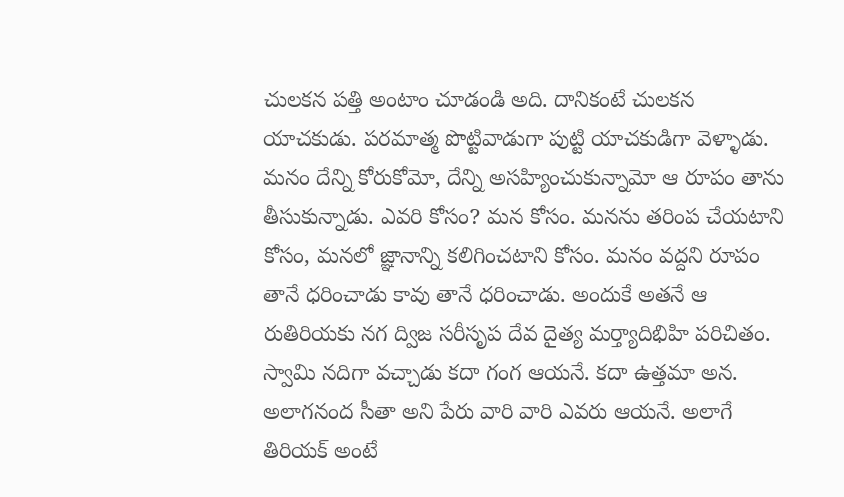చులకన పత్తి అంటాం చూడండి అది. దానికంటే చులకన యాచకుడు. పరమాత్మ పొట్టివాడుగా పుట్టి యాచకుడిగా వెళ్ళాడు. మనం దేన్ని కోరుకోమో, దేన్ని అసహ్యించుకున్నామో ఆ రూపం తాను తీసుకున్నాడు. ఎవరి కోసం? మన కోసం. మనను తరింప చేయటాని కోసం, మనలో జ్ఞానాన్ని కలిగించటాని కోసం. మనం వద్దని రూపం తానే ధరించాడు కావు తానే ధరించాడు. అందుకే అతనే ఆ రుతిరియకు నగ ద్విజ సరీసృప దేవ దైత్య మర్త్యాదిభిహి పరిచితం. స్వామి నదిగా వచ్చాడు కదా గంగ ఆయనే. కదా ఉత్తమా అన. అలాగనంద సీతా అని పేరు వారి వారి ఎవరు ఆయనే. అలాగే తిరియక్ అంటే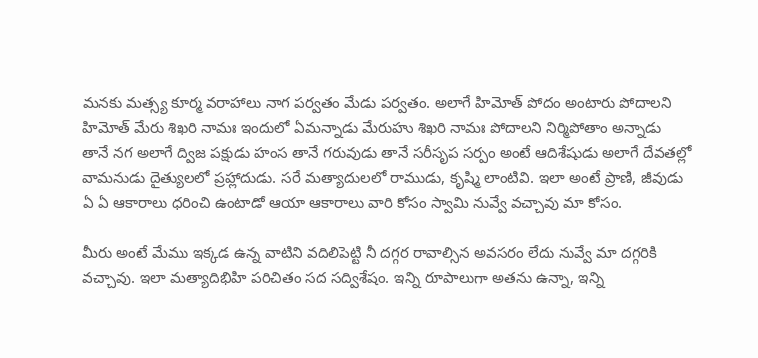మనకు మత్స్య కూర్మ వరాహాలు నాగ పర్వతం మేడు పర్వతం. అలాగే హిమోత్ పోదం అంటారు పోదాలని హిమోత్ మేరు శిఖరి నామః ఇందులో ఏమన్నాడు మేరుహు శిఖరి నామః పోదాలని నిర్మిపోతాం అన్నాడు తానే నగ అలాగే ద్విజ పక్షుడు హంస తానే గరువుడు తానే సరీసృప సర్పం అంటే ఆదిశేషుడు అలాగే దేవతల్లో వామనుడు దైత్యులలో ప్రహ్లాదుడు. సరే మత్యాదులలో రాముడు, కృష్మి లాంటివి. ఇలా అంటే ప్రాణి, జీవుడు ఏ ఏ ఆకారాలు ధరించి ఉంటాడో ఆయా ఆకారాలు వారి కోసం స్వామి నువ్వే వచ్చావు మా కోసం.

మీరు అంటే మేము ఇక్కడ ఉన్న వాటిని వదిలిపెట్టి నీ దగ్గర రావాల్సిన అవసరం లేదు నువ్వే మా దగ్గరికి వచ్చావు. ఇలా మత్యాదిభిహి పరిచితం సద సద్విశేషం. ఇన్ని రూపాలుగా అతను ఉన్నా, ఇన్ని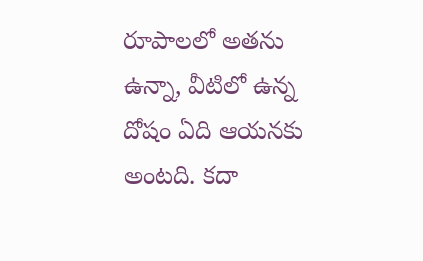రూపాలలో అతను ఉన్నా, వీటిలో ఉన్న దోషం ఏది ఆయనకు అంటది. కదా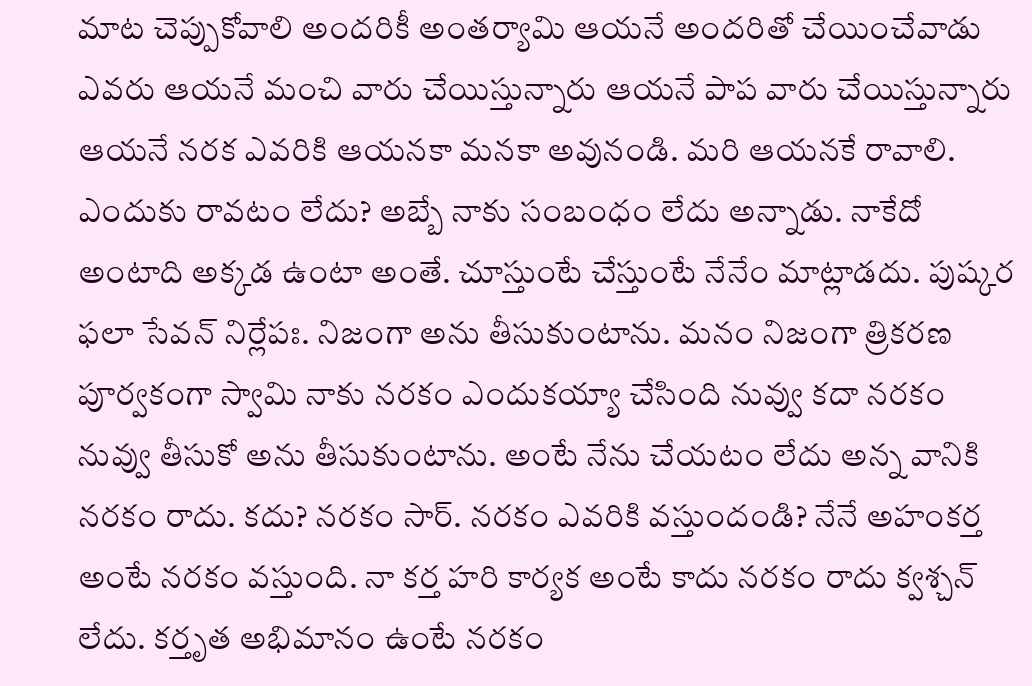మాట చెప్పుకోవాలి అందరికీ అంతర్యామి ఆయనే అందరితో చేయించేవాడు ఎవరు ఆయనే మంచి వారు చేయిస్తున్నారు ఆయనే పాప వారు చేయిస్తున్నారు ఆయనే నరక ఎవరికి ఆయనకా మనకా అవునండి. మరి ఆయనకే రావాలి. ఎందుకు రావటం లేదు? అబ్బే నాకు సంబంధం లేదు అన్నాడు. నాకేదో అంటాది అక్కడ ఉంటా అంతే. చూస్తుంటే చేస్తుంటే నేనేం మాట్లాడదు. పుష్కర ఫలా సేవన్ నిర్లేపః. నిజంగా అను తీసుకుంటాను. మనం నిజంగా త్రికరణ పూర్వకంగా స్వామి నాకు నరకం ఎందుకయ్యా చేసింది నువ్వు కదా నరకం నువ్వు తీసుకో అను తీసుకుంటాను. అంటే నేను చేయటం లేదు అన్న వానికి నరకం రాదు. కదు? నరకం సార్. నరకం ఎవరికి వస్తుందండి? నేనే అహంకర్త అంటే నరకం వస్తుంది. నా కర్త హరి కార్యక అంటే కాదు నరకం రాదు క్వశ్చన్ లేదు. కర్తృత అభిమానం ఉంటే నరకం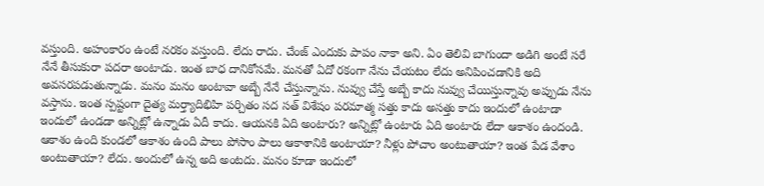వస్తుంది. అహంకారం ఉంటే నరకం వస్తుంది. లేదు రాదు. చేంజ్ ఎందుకు పాపం నాకా అని. ఏం తెలివి బాగుందా అడిగి అంటే సరే నేనే తీసుకురా పదరా అంటాడు. ఇంత బాధ దానికోసమే. మనతో ఏదో రకంగా నేను చేయటం లేదు అనిపించడానికి అది అవసరపడుతున్నాడు. మనం మనం అంటావా అబ్బే నేనే చేస్తున్నాను. నువ్వు చేస్తే అబ్బే కాదు నువ్వు చేయిస్తున్నావు అప్పుడు నేను వస్తాను. ఇంత స్పష్టంగా దైత్య మర్త్యాదిభిహి పర్చితం సద సత్ విశేషం పరమాత్మ సత్తు కాదు అసత్తు కాదు ఇందులో ఉంటాడా ఇందులో ఉండడా అన్నిట్లో ఉన్నాడు ఏదీ కాదు. ఆయనకి ఏది అంటారు? అన్నిట్లో ఉంటారు ఏది అంటారు లేదా ఆకాశం ఉందండి. ఆకాశం ఉంది కుండలో ఆకాశం ఉంది పాలు పోసాం పాలు ఆకాశానికి అంటాయా? నీళ్లు పోచాం అంటుతాయా? ఇంత పేడ వేశాం అంటుతాయా? లేదు. అందులో ఉన్న అది అంటదు. మనం కూడా ఇందులో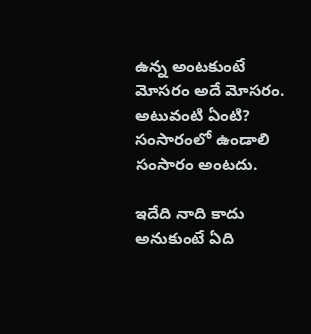ఉన్న అంటకుంటే మోసరం అదే మోసరం. అటువంటి ఏంటి? సంసారంలో ఉండాలి సంసారం అంటదు.

ఇదేది నాది కాదు అనుకుంటే ఏది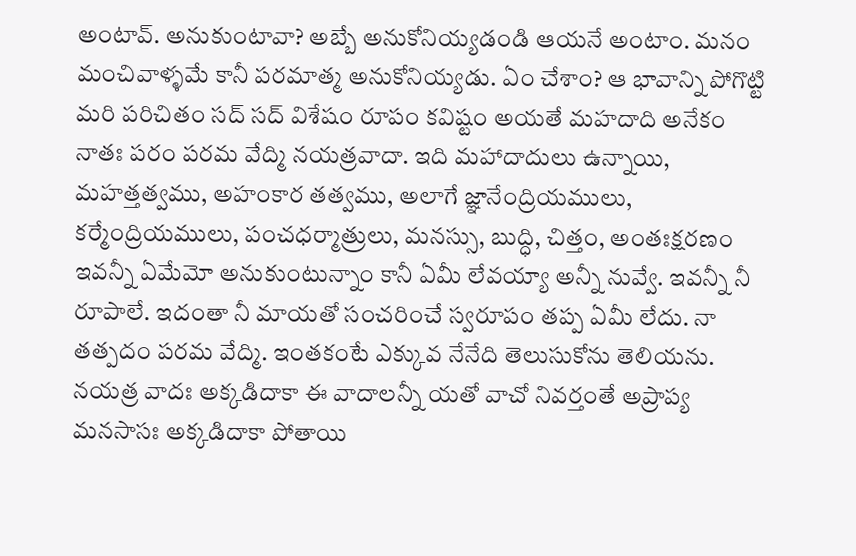అంటావ్. అనుకుంటావా? అబ్బే అనుకోనియ్యడండి ఆయనే అంటాం. మనం మంచివాళ్ళమే కానీ పరమాత్మ అనుకోనియ్యడు. ఏం చేశాం? ఆ భావాన్ని పోగొట్టి మరి పరిచితం సద్ సద్ విశేషం రూపం కవిష్టం అయతే మహదాది అనేకం నాతః పరం పరమ వేద్మి నయత్రవాదా. ఇది మహాదాదులు ఉన్నాయి, మహత్తత్వము, అహంకార తత్వము, అలాగే జ్ఞానేంద్రియములు, కర్మేంద్రియములు, పంచధర్మాత్రులు, మనస్సు, బుద్ధి, చిత్తం, అంతఃక్షరణం ఇవన్నీ ఏమేమో అనుకుంటున్నాం కానీ ఏమీ లేవయ్యా అన్నీ నువ్వే. ఇవన్నీ నీ రూపాలే. ఇదంతా నీ మాయతో సంచరించే స్వరూపం తప్ప ఏమీ లేదు. నా తత్పదం పరమ వేద్మి. ఇంతకంటే ఎక్కువ నేనేది తెలుసుకోను తెలియను. నయత్ర వాదః అక్కడిదాకా ఈ వాదాలన్నీ యతో వాచో నివర్తంతే అప్రాప్య మనసాసః అక్కడిదాకా పోతాయి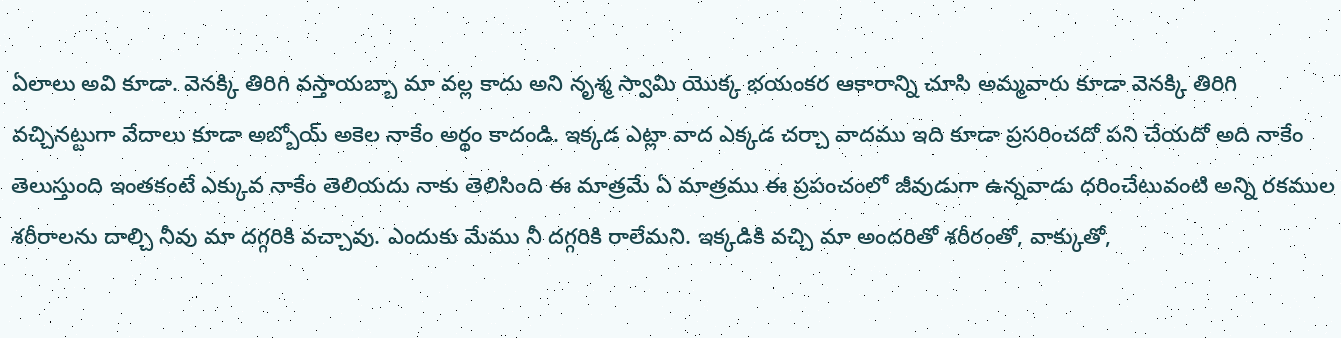ఏలాలు అవి కూడా. వెనక్కి తిరిగి వస్తాయబ్బా మా వల్ల కాదు అని నృశ్మ స్వామి యొక్క భయంకర ఆకారాన్ని చూసి అమ్మవారు కూడా వెనక్కి తిరిగి వచ్చినట్టుగా వేదాలు కూడా అబ్బోయ్ అకెల నాకేం అర్థం కాదండి. ఇక్కడ ఎట్లా వాద ఎక్కడ చర్చా వాదము ఇది కూడా ప్రసరించదో పని చేయదో అది నాకేం తెలుస్తుంది ఇంతకంటే ఎక్కువ నాకేం తెలియదు నాకు తెలిసింది ఈ మాత్రమే ఏ మాత్రము ఈ ప్రపంచంలో జీవుడుగా ఉన్నవాడు ధరించేటువంటి అన్ని రకముల శరీరాలను దాల్చి నీవు మా దగ్గరికి వచ్చావు. ఎందుకు మేము నీ దగ్గరికి రాలేమని. ఇక్కడికి వచ్చి మా అందరితో శరీరంతో, వాక్కుతో,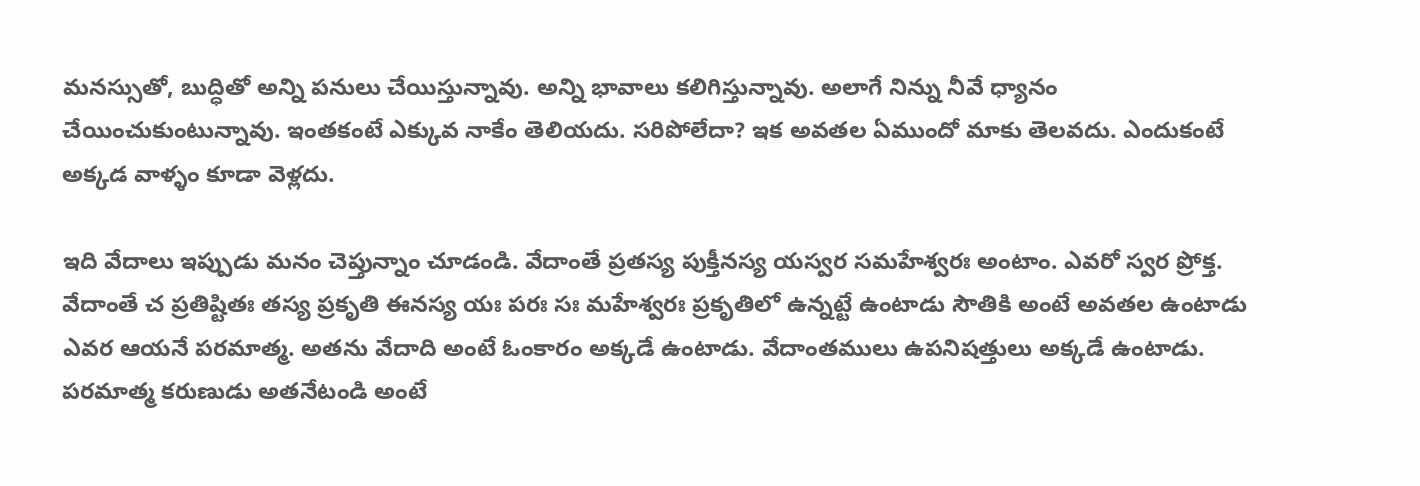మనస్సుతో, బుద్ధితో అన్ని పనులు చేయిస్తున్నావు. అన్ని భావాలు కలిగిస్తున్నావు. అలాగే నిన్ను నీవే ధ్యానం చేయించుకుంటున్నావు. ఇంతకంటే ఎక్కువ నాకేం తెలియదు. సరిపోలేదా? ఇక అవతల ఏముందో మాకు తెలవదు. ఎందుకంటే అక్కడ వాళ్ళం కూడా వెళ్లదు.

ఇది వేదాలు ఇప్పుడు మనం చెప్తున్నాం చూడండి. వేదాంతే ప్రతస్య పుక్తీనస్య యస్వర సమహేశ్వరః అంటాం. ఎవరో స్వర ప్రోక్త. వేదాంతే చ ప్రతిష్టితః తస్య ప్రకృతి ఈనస్య యః పరః సః మహేశ్వరః ప్రకృతిలో ఉన్నట్టే ఉంటాడు సౌతికి అంటే అవతల ఉంటాడు ఎవర ఆయనే పరమాత్మ. అతను వేదాది అంటే ఓంకారం అక్కడే ఉంటాడు. వేదాంతములు ఉపనిషత్తులు అక్కడే ఉంటాడు. పరమాత్మ కరుణుడు అతనేటండి అంటే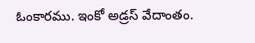ఓంకారము. ఇంకో అడ్రస్ వేదాంతం.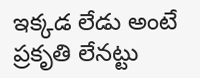ఇక్కడ లేడు అంటే ప్రకృతి లేనట్టు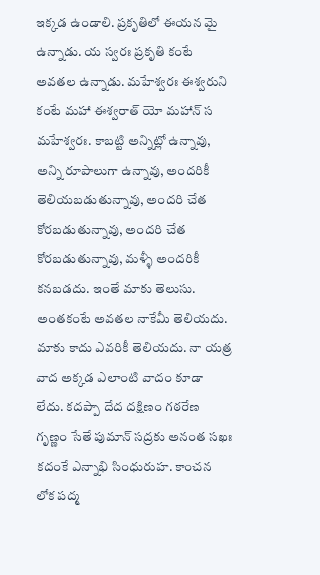ఇక్కడ ఉండాలి. ప్రకృతిలో ఈయన మై ఉన్నాడు. య స్వరః ప్రకృతి కంటే అవతల ఉన్నాడు. మహేశ్వరః ఈశ్వరుని కంటే మహా ఈశ్వరాత్ యో మహాన్ స మహేశ్వరః. కాబట్టి అన్నిట్లో ఉన్నావు, అన్ని రూపాలుగా ఉన్నావు, అందరికీ తెలియబడుతున్నావు, అందరి చేత కోరబడుతున్నావు, అందరి చేత కోరబడుతున్నావు, మళ్ళీ అందరికీ కనబడదు. ఇంతే మాకు తెలుసు. అంతకంటే అవతల నాకేమీ తెలియదు. మాకు కాదు ఎవరికీ తెలియదు. నా యత్ర వాద అక్కడ ఎలాంటి వాదం కూడా లేదు. కదప్పా దేద దక్షిణం గఠరేణ గృణ్ణం సేతే పుమాన్ సద్రకు అనంత సఖః కదంకే ఎన్నాభి సింధురుహ. కాంచన లోక పద్మ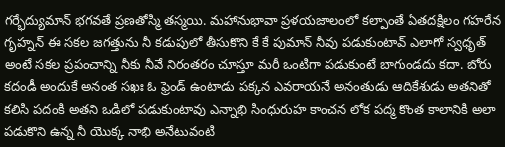గర్భేద్యుమాన్ భగవతే ప్రణతోస్మి తస్మయి. మహానుభావా ప్రళయజాలంలో కల్పాంతే ఏతదక్షిలం గహరేన గృహ్నన్ ఈ సకల జగత్తును నీ కడుపులో తీసుకొని కే కే పుమాన్ నీవు పడుకుంటావ్ ఎలాగో స్వధృత్ అంటే సకల ప్రపంచాన్ని నీకు నీవే నిరంతరం చూస్తూ మరీ ఒంటిగా పడుకుంటే బాగుండదు కదా. బోరు కదండీ అందుకే అనంత సఖః ఓ ఫ్రెండ్ ఉంటాడు పక్కన ఎవరాయనే అనంతుడు ఆదికేశుడు అతనితో కలిసి పదంకి అతని ఒడిలో పడుకుంటావు ఎన్నాభి సింధురుహ కాంచన లోక పద్మ కొంత కాలానికి అలా పడుకొని ఉన్న నీ యొక్క నాభి అనేటువంటి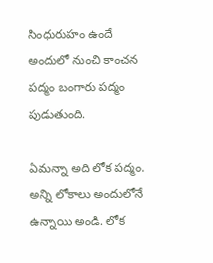సింధురుహం ఉందే అందులో నుంచి కాంచన పద్మం బంగారు పద్మం పుడుతుంది.

ఏమన్నా అది లోక పద్మం. అన్ని లోకాలు అందులోనే ఉన్నాయి అండి. లోక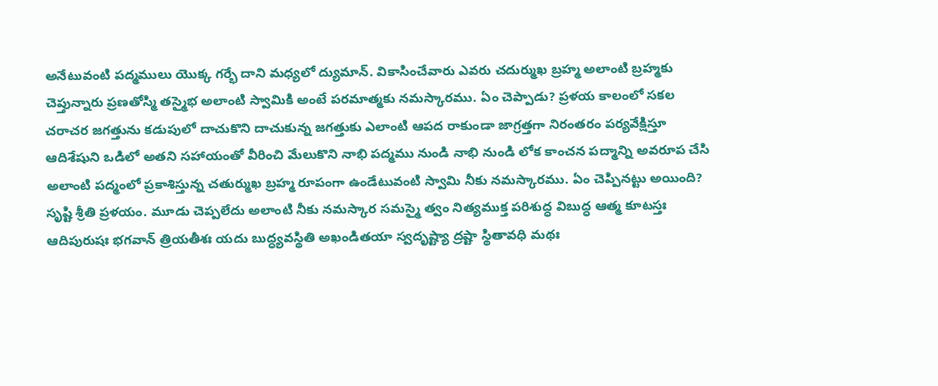అనేటువంటి పద్మములు యొక్క గర్భే దాని మధ్యలో ద్యుమాన్. వికాసించేవారు ఎవరు చదుర్ముఖ బ్రహ్మ అలాంటి బ్రహ్మకు చెప్తున్నారు ప్రణతోస్మి తస్మైభ అలాంటి స్వామికి అంటే పరమాత్మకు నమస్కారము. ఏం చెప్పాడు? ప్రళయ కాలంలో సకల చరాచర జగత్తును కడుపులో దాచుకొని దాచుకున్న జగత్తుకు ఎలాంటి ఆపద రాకుండా జాగ్రత్తగా నిరంతరం పర్యవేక్షిస్తూ ఆదిశేషుని ఒడిలో అతని సహాయంతో వీరించి మేలుకొని నాభి పద్మము నుండి నాభి నుండి లోక కాంచన పద్మాన్ని అవరూప చేసి అలాంటి పద్మంలో ప్రకాశిస్తున్న చతుర్ముఖ బ్రహ్మ రూపంగా ఉండేటువంటి స్వామి నీకు నమస్కారము. ఏం చెప్పినట్టు అయింది? సృష్టి శ్రీతి ప్రళయం. మూడు చెప్పలేదు అలాంటి నీకు నమస్కార సమస్మై త్వం నిత్యముక్త పరిశుద్ధ విబుద్ధ ఆత్మ కూటస్తః ఆదిపురుషః భగవాన్ త్రియతీశః యదు బుద్ధ్యవస్థితి అఖండితయా స్వదృష్ట్యా ద్రష్టా స్థితావధి మథః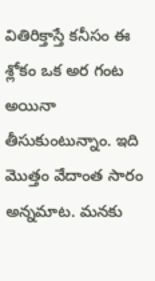వితిరిక్తాస్తే కనీసం ఈ శ్లోకం ఒక అర గంట అయినా తీసుకుంటున్నాం. ఇది మొత్తం వేదాంత సారం అన్నమాట. మనకు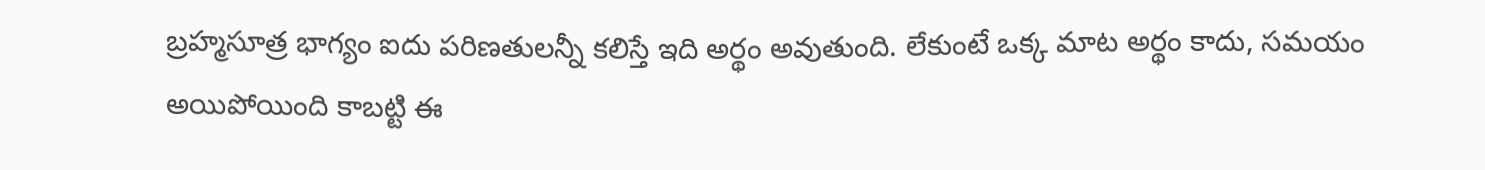బ్రహ్మసూత్ర భాగ్యం ఐదు పరిణతులన్నీ కలిస్తే ఇది అర్థం అవుతుంది. లేకుంటే ఒక్క మాట అర్థం కాదు, సమయం అయిపోయింది కాబట్టి ఈ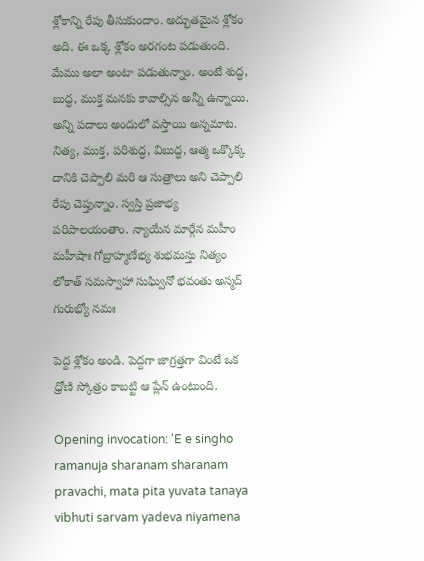శ్లోకాన్ని రేపు తీసుకుందాం. అద్భుతమైన శ్లోకం అది. ఈ ఒక్క శ్లోకం అరగంట పడుతుంది. మేము అలా అంటా పడుతున్నాం. అంటే శుద్ధ, బుద్ధ, ముక్త మనకు కావాల్సిన అన్నీ ఉన్నాయి. అన్ని పదాలు అందులో వస్తాయి అన్నమాట. నిత్య, ముక్త, పరిశుద్ధ, విబుద్ధ, ఆత్మ ఒక్కొక్క దానికి చెప్పాలి మరి ఆ సుత్రాలు అని చెప్పాలి రేపు చెప్తున్నాం. స్వస్తి ప్రజాభ్య పరిపాలయంతాం. న్యాయేన మార్గేన మహీం మహీషాః గోబ్రాహ్మణేభ్య శుభమస్తు నిత్యం లోకాత్ సమస్వాహా సుఘ్వినో భవంతు అస్మద్ గురుభ్యో నమః

పెద్ద శ్లోకం అండి. పెద్దగా జాగ్రత్తగా వింటే ఒక ధ్రోణి స్కోత్రం కాబట్టి ఆ ప్లేన్ ఉంటుంది.

Opening invocation: 'E e singho ramanuja sharanam sharanam pravachi, mata pita yuvata tanaya vibhuti sarvam yadeva niyamena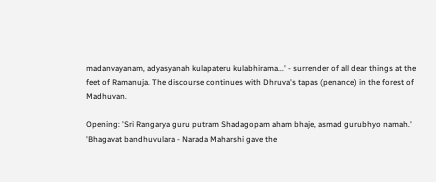madanvayanam, adyasyanah kulapateru kulabhirama...' - surrender of all dear things at the feet of Ramanuja. The discourse continues with Dhruva's tapas (penance) in the forest of Madhuvan.

Opening: 'Sri Rangarya guru putram Shadagopam aham bhaje, asmad gurubhyo namah.' 'Bhagavat bandhuvulara - Narada Maharshi gave the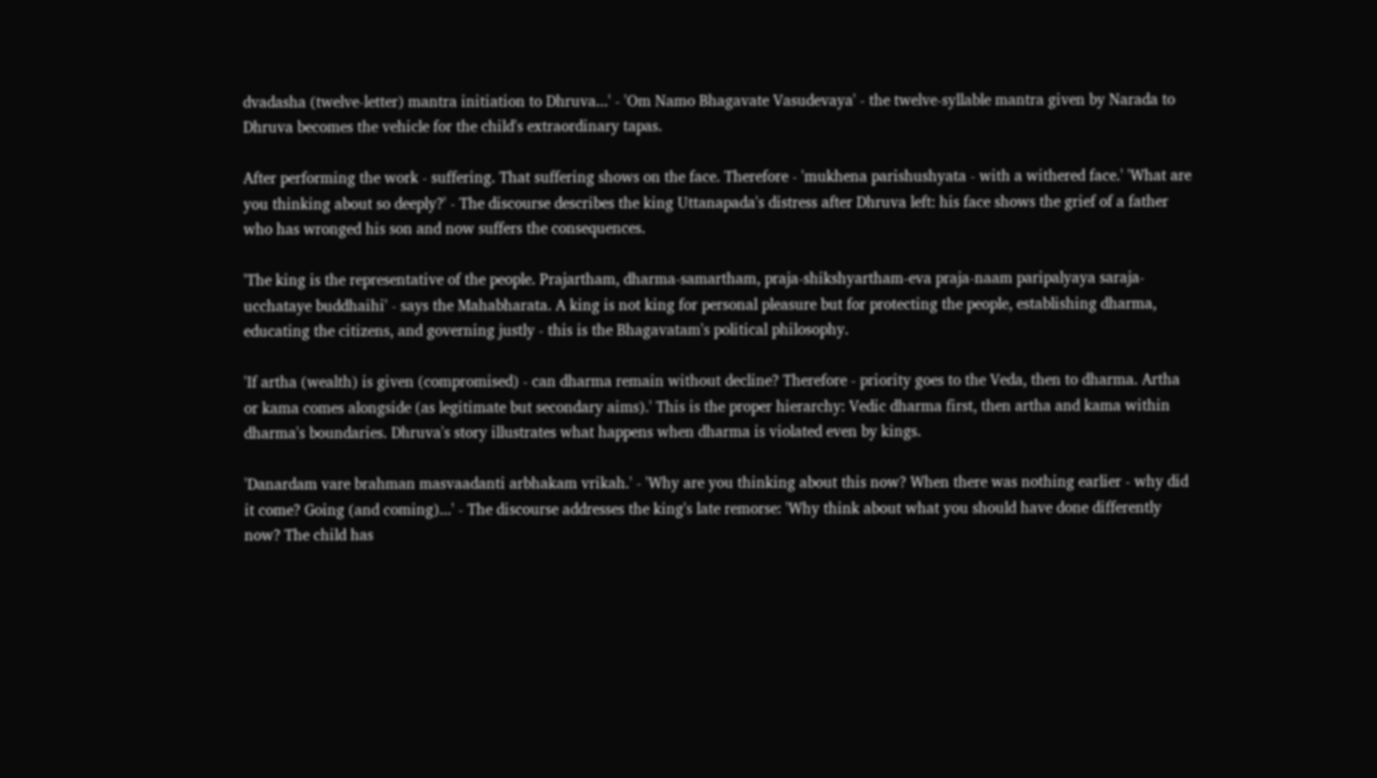dvadasha (twelve-letter) mantra initiation to Dhruva...' - 'Om Namo Bhagavate Vasudevaya' - the twelve-syllable mantra given by Narada to Dhruva becomes the vehicle for the child's extraordinary tapas.

After performing the work - suffering. That suffering shows on the face. Therefore - 'mukhena parishushyata - with a withered face.' 'What are you thinking about so deeply?' - The discourse describes the king Uttanapada's distress after Dhruva left: his face shows the grief of a father who has wronged his son and now suffers the consequences.

'The king is the representative of the people. Prajartham, dharma-samartham, praja-shikshyartham-eva praja-naam paripalyaya saraja-ucchataye buddhaihi' - says the Mahabharata. A king is not king for personal pleasure but for protecting the people, establishing dharma, educating the citizens, and governing justly - this is the Bhagavatam's political philosophy.

'If artha (wealth) is given (compromised) - can dharma remain without decline? Therefore - priority goes to the Veda, then to dharma. Artha or kama comes alongside (as legitimate but secondary aims).' This is the proper hierarchy: Vedic dharma first, then artha and kama within dharma's boundaries. Dhruva's story illustrates what happens when dharma is violated even by kings.

'Danardam vare brahman masvaadanti arbhakam vrikah.' - 'Why are you thinking about this now? When there was nothing earlier - why did it come? Going (and coming)...' - The discourse addresses the king's late remorse: 'Why think about what you should have done differently now? The child has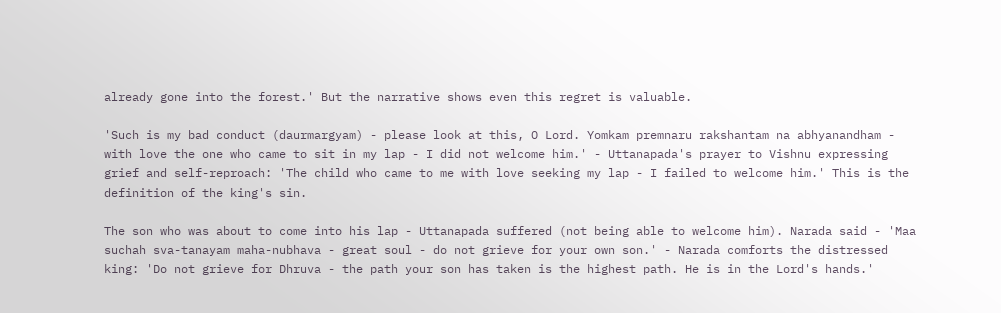already gone into the forest.' But the narrative shows even this regret is valuable.

'Such is my bad conduct (daurmargyam) - please look at this, O Lord. Yomkam premnaru rakshantam na abhyanandham - with love the one who came to sit in my lap - I did not welcome him.' - Uttanapada's prayer to Vishnu expressing grief and self-reproach: 'The child who came to me with love seeking my lap - I failed to welcome him.' This is the definition of the king's sin.

The son who was about to come into his lap - Uttanapada suffered (not being able to welcome him). Narada said - 'Maa suchah sva-tanayam maha-nubhava - great soul - do not grieve for your own son.' - Narada comforts the distressed king: 'Do not grieve for Dhruva - the path your son has taken is the highest path. He is in the Lord's hands.'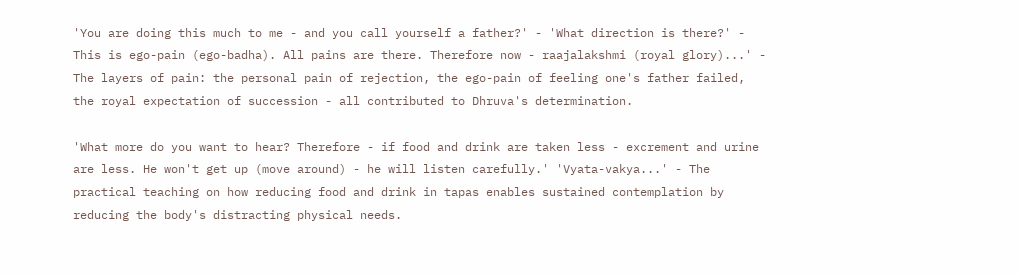'You are doing this much to me - and you call yourself a father?' - 'What direction is there?' - This is ego-pain (ego-badha). All pains are there. Therefore now - raajalakshmi (royal glory)...' - The layers of pain: the personal pain of rejection, the ego-pain of feeling one's father failed, the royal expectation of succession - all contributed to Dhruva's determination.

'What more do you want to hear? Therefore - if food and drink are taken less - excrement and urine are less. He won't get up (move around) - he will listen carefully.' 'Vyata-vakya...' - The practical teaching on how reducing food and drink in tapas enables sustained contemplation by reducing the body's distracting physical needs.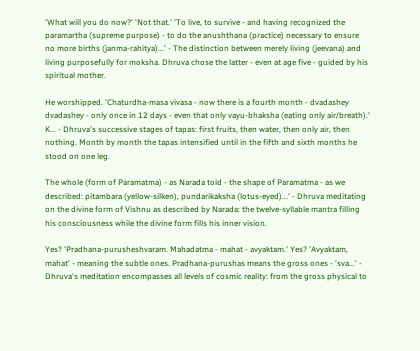'What will you do now?' 'Not that.' 'To live, to survive - and having recognized the paramartha (supreme purpose) - to do the anushthana (practice) necessary to ensure no more births (janma-rahitya)...' - The distinction between merely living (jeevana) and living purposefully for moksha. Dhruva chose the latter - even at age five - guided by his spiritual mother.

He worshipped. 'Chaturdha-masa vivasa - now there is a fourth month - dvadashey dvadashey - only once in 12 days - even that only vayu-bhaksha (eating only air/breath).' K... - Dhruva's successive stages of tapas: first fruits, then water, then only air, then nothing. Month by month the tapas intensified until in the fifth and sixth months he stood on one leg.

The whole (form of Paramatma) - as Narada told - the shape of Paramatma - as we described: pitambara (yellow-silken), pundarikaksha (lotus-eyed)...' - Dhruva meditating on the divine form of Vishnu as described by Narada: the twelve-syllable mantra filling his consciousness while the divine form fills his inner vision.

Yes? 'Pradhana-purusheshvaram. Mahadatma - mahat - avyaktam.' Yes? 'Avyaktam, mahat' - meaning the subtle ones. Pradhana-purushas means the gross ones - 'sva...' - Dhruva's meditation encompasses all levels of cosmic reality: from the gross physical to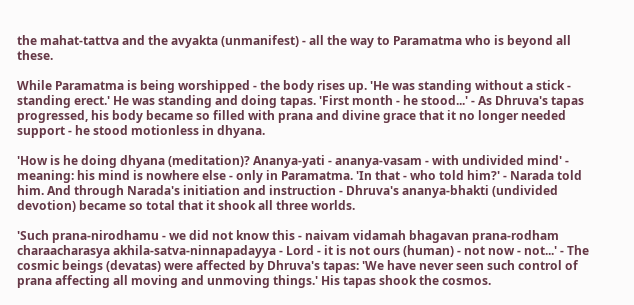the mahat-tattva and the avyakta (unmanifest) - all the way to Paramatma who is beyond all these.

While Paramatma is being worshipped - the body rises up. 'He was standing without a stick - standing erect.' He was standing and doing tapas. 'First month - he stood...' - As Dhruva's tapas progressed, his body became so filled with prana and divine grace that it no longer needed support - he stood motionless in dhyana.

'How is he doing dhyana (meditation)? Ananya-yati - ananya-vasam - with undivided mind' - meaning: his mind is nowhere else - only in Paramatma. 'In that - who told him?' - Narada told him. And through Narada's initiation and instruction - Dhruva's ananya-bhakti (undivided devotion) became so total that it shook all three worlds.

'Such prana-nirodhamu - we did not know this - naivam vidamah bhagavan prana-rodham charaacharasya akhila-satva-ninnapadayya - Lord - it is not ours (human) - not now - not...' - The cosmic beings (devatas) were affected by Dhruva's tapas: 'We have never seen such control of prana affecting all moving and unmoving things.' His tapas shook the cosmos.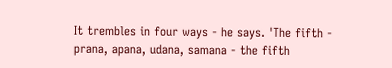It trembles in four ways - he says. 'The fifth - prana, apana, udana, samana - the fifth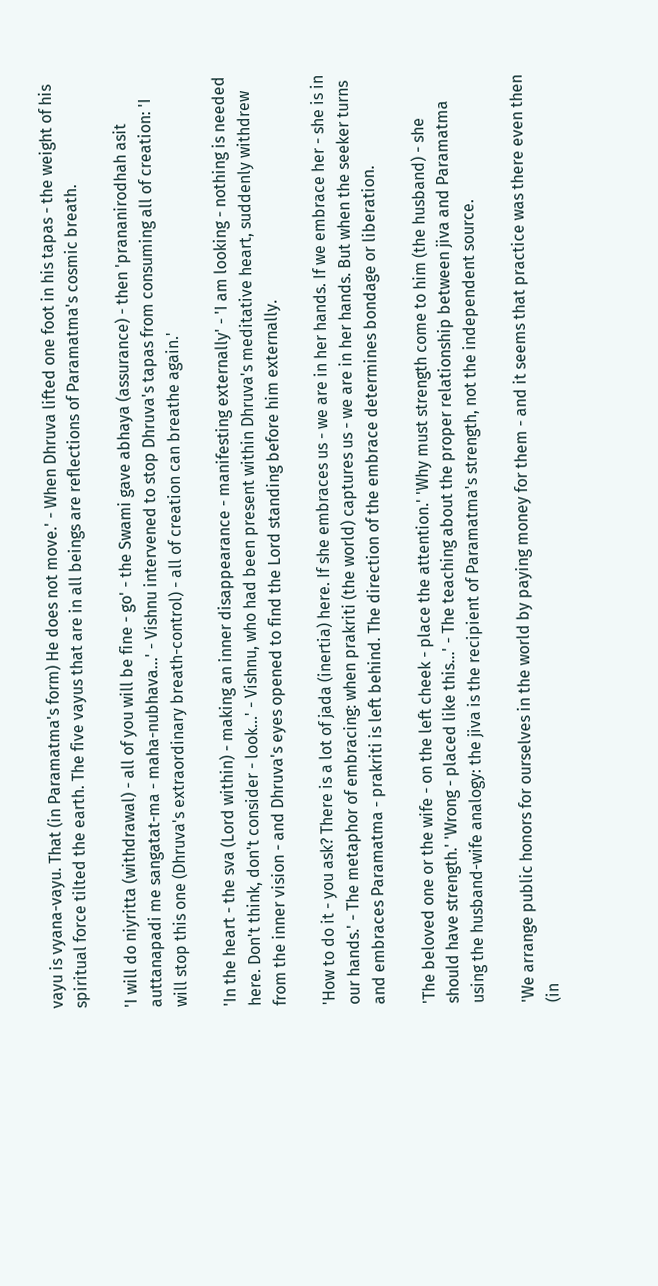vayu is vyana-vayu. That (in Paramatma's form) He does not move.' - When Dhruva lifted one foot in his tapas - the weight of his spiritual force tilted the earth. The five vayus that are in all beings are reflections of Paramatma's cosmic breath.

'I will do niyritta (withdrawal) - all of you will be fine - go' - the Swami gave abhaya (assurance) - then 'prananirodhah asit auttanapadi me sangatat-ma - maha-nubhava...' - Vishnu intervened to stop Dhruva's tapas from consuming all of creation: 'I will stop this one (Dhruva's extraordinary breath-control) - all of creation can breathe again.'

'In the heart - the sva (Lord within) - making an inner disappearance - manifesting externally' - 'I am looking - nothing is needed here. Don't think, don't consider - look...' - Vishnu, who had been present within Dhruva's meditative heart, suddenly withdrew from the inner vision - and Dhruva's eyes opened to find the Lord standing before him externally.

'How to do it - you ask? There is a lot of jada (inertia) here. If she embraces us - we are in her hands. If we embrace her - she is in our hands.' - The metaphor of embracing: when prakriti (the world) captures us - we are in her hands. But when the seeker turns and embraces Paramatma - prakriti is left behind. The direction of the embrace determines bondage or liberation.

'The beloved one or the wife - on the left cheek - place the attention.' 'Why must strength come to him (the husband) - she should have strength.' 'Wrong - placed like this...' - The teaching about the proper relationship between jiva and Paramatma using the husband-wife analogy: the jiva is the recipient of Paramatma's strength, not the independent source.

'We arrange public honors for ourselves in the world by paying money for them - and it seems that practice was there even then (in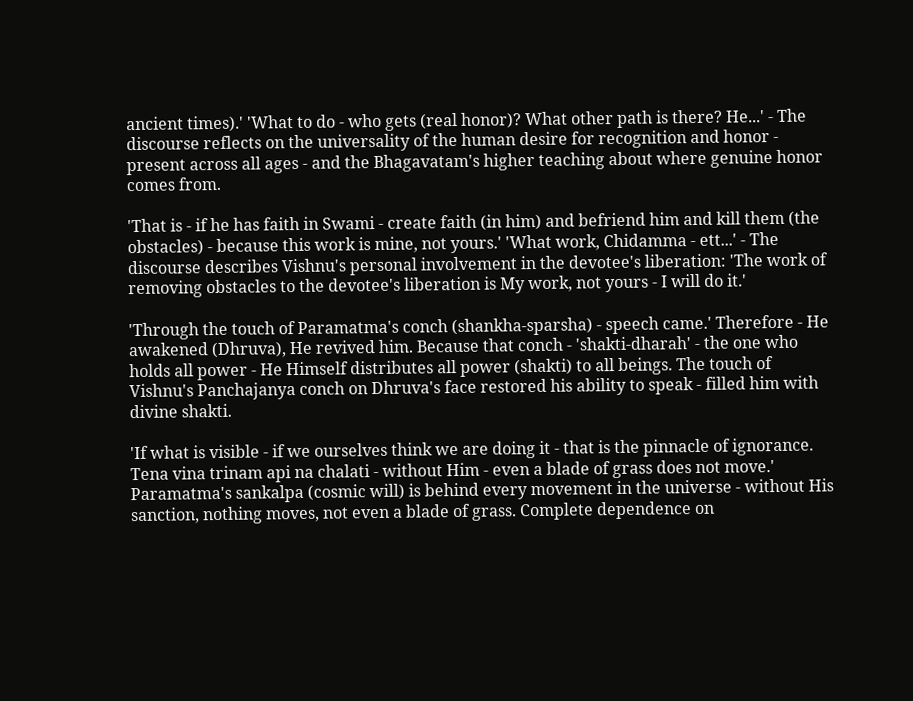ancient times).' 'What to do - who gets (real honor)? What other path is there? He...' - The discourse reflects on the universality of the human desire for recognition and honor - present across all ages - and the Bhagavatam's higher teaching about where genuine honor comes from.

'That is - if he has faith in Swami - create faith (in him) and befriend him and kill them (the obstacles) - because this work is mine, not yours.' 'What work, Chidamma - ett...' - The discourse describes Vishnu's personal involvement in the devotee's liberation: 'The work of removing obstacles to the devotee's liberation is My work, not yours - I will do it.'

'Through the touch of Paramatma's conch (shankha-sparsha) - speech came.' Therefore - He awakened (Dhruva), He revived him. Because that conch - 'shakti-dharah' - the one who holds all power - He Himself distributes all power (shakti) to all beings. The touch of Vishnu's Panchajanya conch on Dhruva's face restored his ability to speak - filled him with divine shakti.

'If what is visible - if we ourselves think we are doing it - that is the pinnacle of ignorance. Tena vina trinam api na chalati - without Him - even a blade of grass does not move.' Paramatma's sankalpa (cosmic will) is behind every movement in the universe - without His sanction, nothing moves, not even a blade of grass. Complete dependence on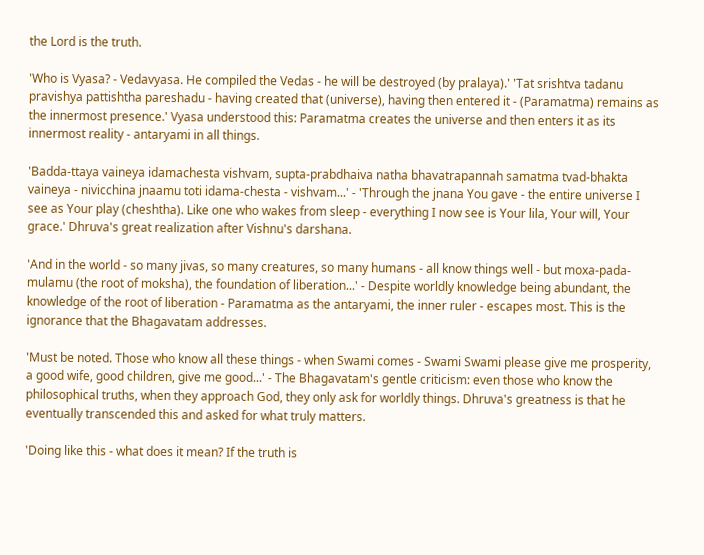the Lord is the truth.

'Who is Vyasa? - Vedavyasa. He compiled the Vedas - he will be destroyed (by pralaya).' 'Tat srishtva tadanu pravishya pattishtha pareshadu - having created that (universe), having then entered it - (Paramatma) remains as the innermost presence.' Vyasa understood this: Paramatma creates the universe and then enters it as its innermost reality - antaryami in all things.

'Badda-ttaya vaineya idamachesta vishvam, supta-prabdhaiva natha bhavatrapannah samatma tvad-bhakta vaineya - nivicchina jnaamu toti idama-chesta - vishvam...' - 'Through the jnana You gave - the entire universe I see as Your play (cheshtha). Like one who wakes from sleep - everything I now see is Your lila, Your will, Your grace.' Dhruva's great realization after Vishnu's darshana.

'And in the world - so many jivas, so many creatures, so many humans - all know things well - but moxa-pada-mulamu (the root of moksha), the foundation of liberation...' - Despite worldly knowledge being abundant, the knowledge of the root of liberation - Paramatma as the antaryami, the inner ruler - escapes most. This is the ignorance that the Bhagavatam addresses.

'Must be noted. Those who know all these things - when Swami comes - Swami Swami please give me prosperity, a good wife, good children, give me good...' - The Bhagavatam's gentle criticism: even those who know the philosophical truths, when they approach God, they only ask for worldly things. Dhruva's greatness is that he eventually transcended this and asked for what truly matters.

'Doing like this - what does it mean? If the truth is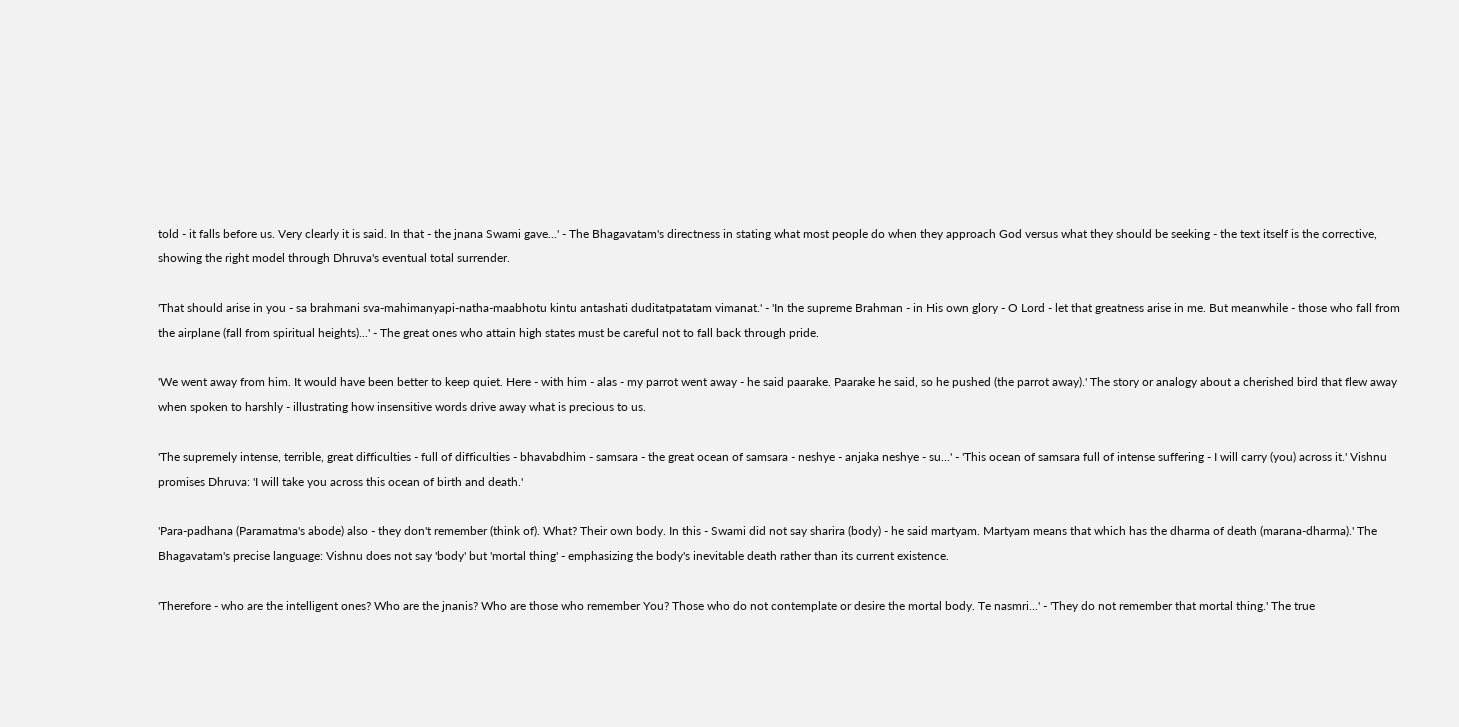told - it falls before us. Very clearly it is said. In that - the jnana Swami gave...' - The Bhagavatam's directness in stating what most people do when they approach God versus what they should be seeking - the text itself is the corrective, showing the right model through Dhruva's eventual total surrender.

'That should arise in you - sa brahmani sva-mahimanyapi-natha-maabhotu kintu antashati duditatpatatam vimanat.' - 'In the supreme Brahman - in His own glory - O Lord - let that greatness arise in me. But meanwhile - those who fall from the airplane (fall from spiritual heights)...' - The great ones who attain high states must be careful not to fall back through pride.

'We went away from him. It would have been better to keep quiet. Here - with him - alas - my parrot went away - he said paarake. Paarake he said, so he pushed (the parrot away).' The story or analogy about a cherished bird that flew away when spoken to harshly - illustrating how insensitive words drive away what is precious to us.

'The supremely intense, terrible, great difficulties - full of difficulties - bhavabdhim - samsara - the great ocean of samsara - neshye - anjaka neshye - su...' - 'This ocean of samsara full of intense suffering - I will carry (you) across it.' Vishnu promises Dhruva: 'I will take you across this ocean of birth and death.'

'Para-padhana (Paramatma's abode) also - they don't remember (think of). What? Their own body. In this - Swami did not say sharira (body) - he said martyam. Martyam means that which has the dharma of death (marana-dharma).' The Bhagavatam's precise language: Vishnu does not say 'body' but 'mortal thing' - emphasizing the body's inevitable death rather than its current existence.

'Therefore - who are the intelligent ones? Who are the jnanis? Who are those who remember You? Those who do not contemplate or desire the mortal body. Te nasmri...' - 'They do not remember that mortal thing.' The true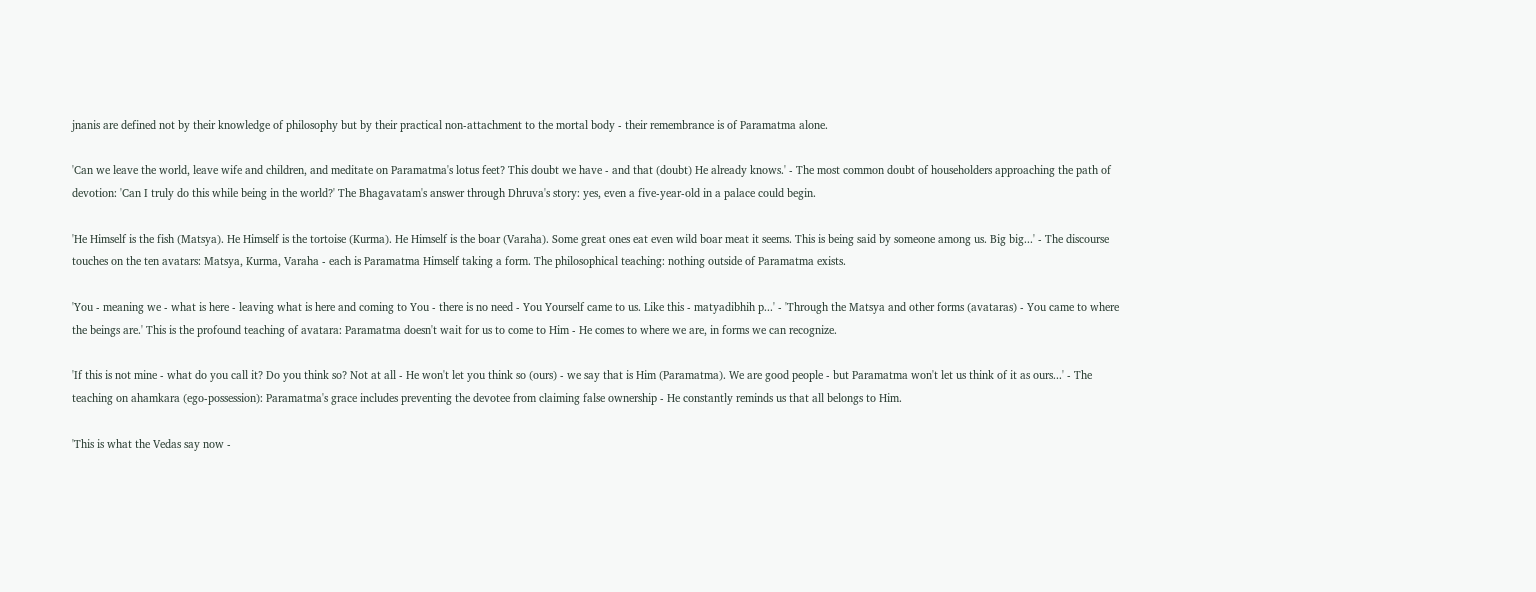jnanis are defined not by their knowledge of philosophy but by their practical non-attachment to the mortal body - their remembrance is of Paramatma alone.

'Can we leave the world, leave wife and children, and meditate on Paramatma's lotus feet? This doubt we have - and that (doubt) He already knows.' - The most common doubt of householders approaching the path of devotion: 'Can I truly do this while being in the world?' The Bhagavatam's answer through Dhruva's story: yes, even a five-year-old in a palace could begin.

'He Himself is the fish (Matsya). He Himself is the tortoise (Kurma). He Himself is the boar (Varaha). Some great ones eat even wild boar meat it seems. This is being said by someone among us. Big big...' - The discourse touches on the ten avatars: Matsya, Kurma, Varaha - each is Paramatma Himself taking a form. The philosophical teaching: nothing outside of Paramatma exists.

'You - meaning we - what is here - leaving what is here and coming to You - there is no need - You Yourself came to us. Like this - matyadibhih p...' - 'Through the Matsya and other forms (avataras) - You came to where the beings are.' This is the profound teaching of avatara: Paramatma doesn't wait for us to come to Him - He comes to where we are, in forms we can recognize.

'If this is not mine - what do you call it? Do you think so? Not at all - He won't let you think so (ours) - we say that is Him (Paramatma). We are good people - but Paramatma won't let us think of it as ours...' - The teaching on ahamkara (ego-possession): Paramatma's grace includes preventing the devotee from claiming false ownership - He constantly reminds us that all belongs to Him.

'This is what the Vedas say now -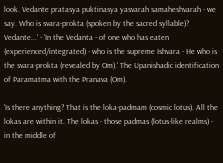look. Vedante pratasya puktinasya yasvarah samaheshvarah - we say. Who is svara-prokta (spoken by the sacred syllable)? Vedante...' - 'In the Vedanta - of one who has eaten (experienced/integrated) - who is the supreme Ishvara - He who is the svara-prokta (revealed by Om).' The Upanishadic identification of Paramatma with the Pranava (Om).

'Is there anything? That is the loka-padmam (cosmic lotus). All the lokas are within it. The lokas - those padmas (lotus-like realms) - in the middle of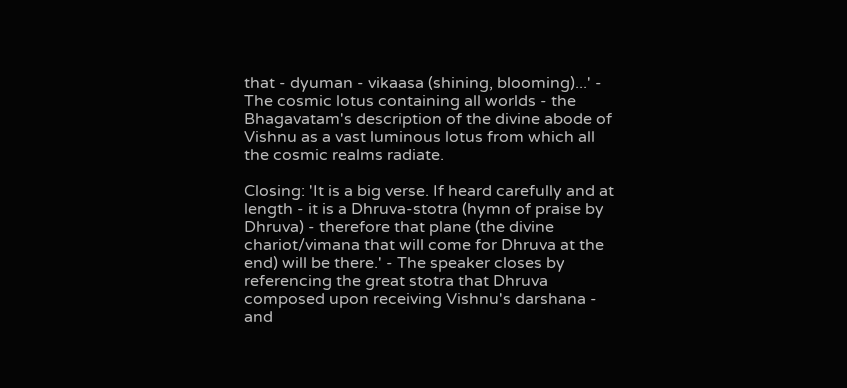that - dyuman - vikaasa (shining, blooming)...' - The cosmic lotus containing all worlds - the Bhagavatam's description of the divine abode of Vishnu as a vast luminous lotus from which all the cosmic realms radiate.

Closing: 'It is a big verse. If heard carefully and at length - it is a Dhruva-stotra (hymn of praise by Dhruva) - therefore that plane (the divine chariot/vimana that will come for Dhruva at the end) will be there.' - The speaker closes by referencing the great stotra that Dhruva composed upon receiving Vishnu's darshana - and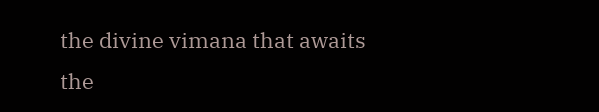the divine vimana that awaits the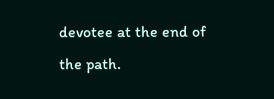devotee at the end of the path.